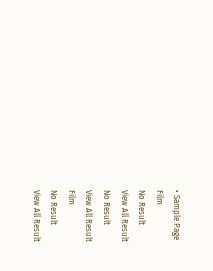• Sample Page
Film
No Result
View All Result
No Result
View All Result
Film
No Result
View All Result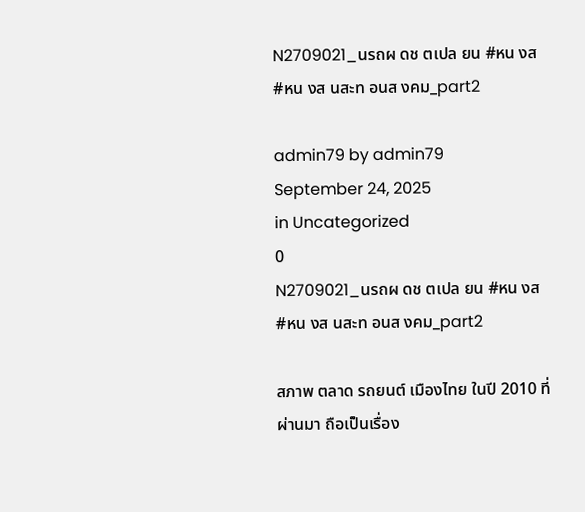N2709021_นรถผ ดช ตเปล ยน #หน งส #หน งส นสะท อนส งคม_part2

admin79 by admin79
September 24, 2025
in Uncategorized
0
N2709021_นรถผ ดช ตเปล ยน #หน งส #หน งส นสะท อนส งคม_part2

สภาพ ตลาด รถยนต์ เมืองไทย ในปี 2010 ที่ผ่านมา ถือเป็นเรื่อง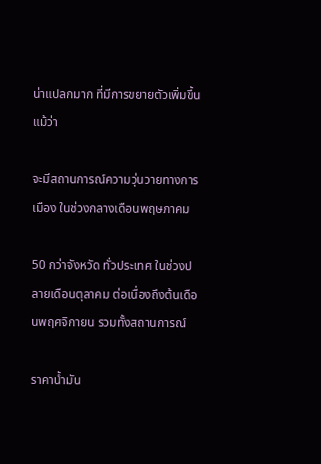น่าแปลกมาก ที่มีการขยายตัวเพิ่มขึ้น แม้ว่า

จะมีสถานการณ์ความวุ่นวายทางการเมือง ในช่วงกลางเดือนพฤษภาคม

50 กว่าจังหวัด ทั่วประเทศ ในช่วงปลายเดือนตุลาคม ต่อเนื่องถึงต้นเดือนพฤศจิกายน รวมทั้งสถานการณ์

ราคาน้ำมัน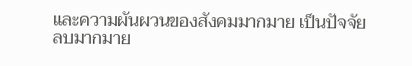และความผันผวนของสังคมมากมาย เป็นปัจจัยลบมากมาย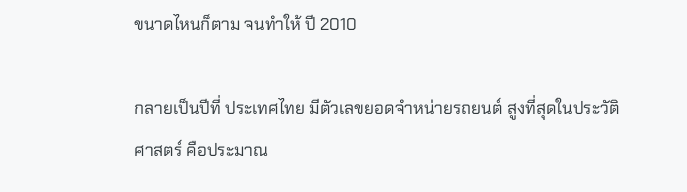ขนาดไหนก็ตาม จนทำให้ ปี 2010

กลายเป็นปีที่ ประเทศไทย มีตัวเลขยอดจำหน่ายรถยนต์ สูงที่สุดในประวัติศาสตร์ คือประมาณ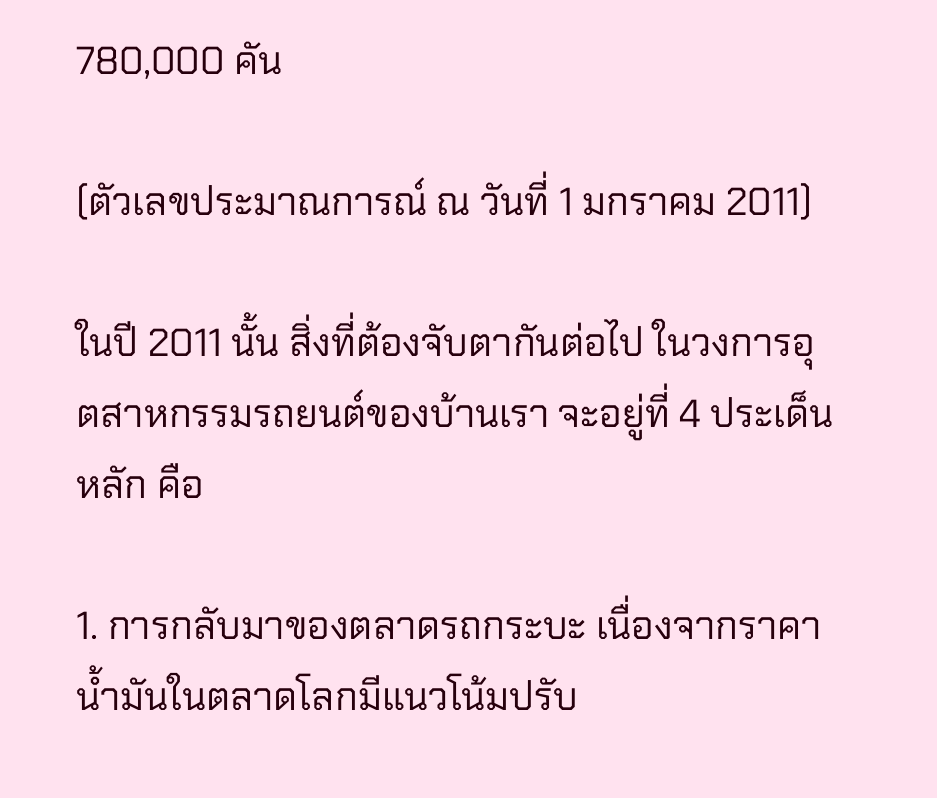780,000 คัน

(ตัวเลขประมาณการณ์ ณ วันที่ 1 มกราคม 2011)

ในปี 2011 นั้น สิ่งที่ต้องจับตากันต่อไป ในวงการอุตสาหกรรมรถยนต์ของบ้านเรา จะอยู่ที่ 4 ประเด็นหลัก คือ

1. การกลับมาของตลาดรถกระบะ เนื่องจากราคาน้ำมันในตลาดโลกมีแนวโน้มปรับ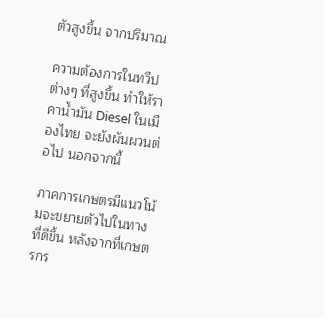ตัวสูงขึ้น จากปริมาณ

ความต้องการในทวีปต่างๆ ที่สูงขึ้น ทำให้ราคาน้ำมัน Diesel ในเมืองไทย จะยังผันผวนต่อไป นอกจากนี้

ภาคการเกษตรมีแนวโน้มจะขยายตัวไปในทางที่ดีขึ้น หลังจากที่เกษตรกร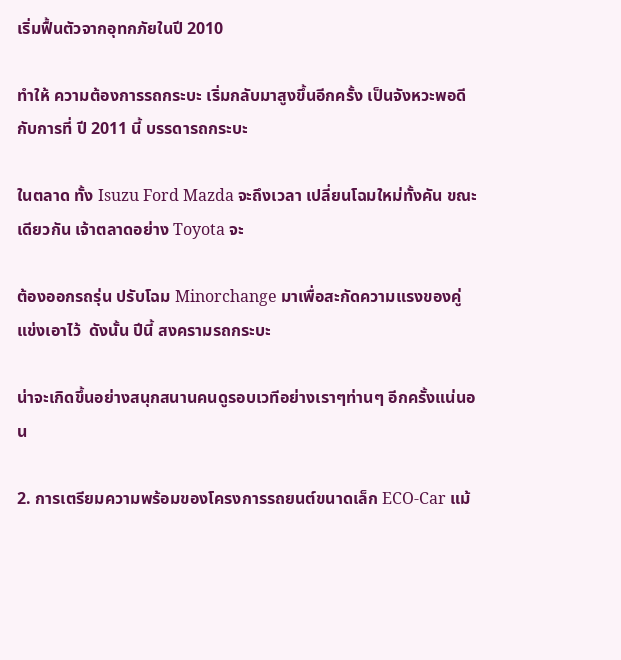เริ่มฟื้นตัวจากอุทกภัยในปี 2010

ทำให้ ความต้องการรถกระบะ เริ่มกลับมาสูงขึ้นอีกครั้ง เป็นจังหวะพอดีกับการที่ ปี 2011 นี้ บรรดารถกระบะ

ในตลาด ทั้ง Isuzu Ford Mazda จะถึงเวลา เปลี่ยนโฉมใหม่ทั้งคัน ขณะเดียวกัน เจ้าตลาดอย่าง Toyota จะ

ต้องออกรถรุ่น ปรับโฉม Minorchange มาเพื่อสะกัดความแรงของคู่แข่งเอาไว้  ดังนั้น ปีนี้ สงครามรถกระบะ

น่าจะเกิดขึ้นอย่างสนุกสนานคนดูรอบเวทีอย่างเราๆท่านๆ อีกครั้งแน่นอน

2. การเตรียมความพร้อมของโครงการรถยนต์ขนาดเล็ก ECO-Car แม้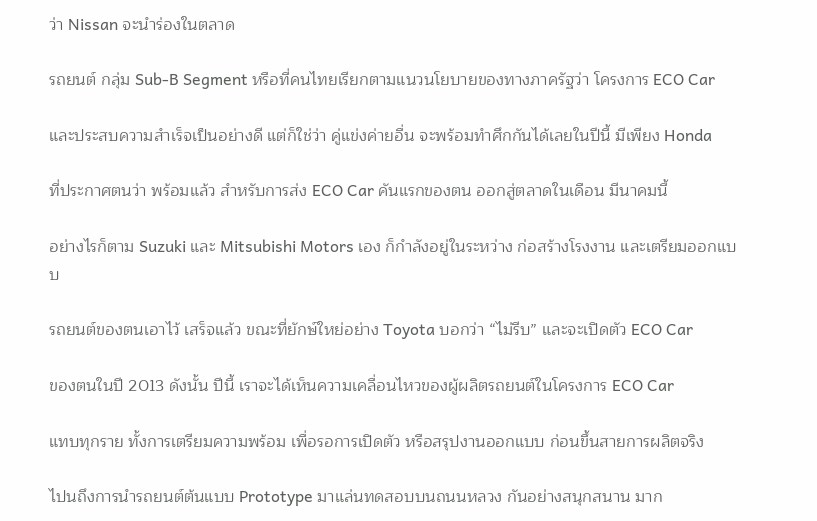ว่า Nissan จะนำร่องในตลาด

รถยนต์ กลุ่ม Sub-B Segment หรือที่คนไทยเรียกตามแนวนโยบายของทางภาครัฐว่า โครงการ ECO Car

และประสบความสำเร็จเป็นอย่างดี แต่ก็ใช่ว่า คู่แข่งค่ายอื่น จะพร้อมทำศึกกันได้เลยในปีนี้ มีเพียง Honda

ที่ประกาศตนว่า พร้อมแล้ว สำหรับการส่ง ECO Car คันแรกของตน ออกสู่ตลาดในเดือน มีนาคมนี้

อย่างไรก็ตาม Suzuki และ Mitsubishi Motors เอง ก็กำลังอยู่ในระหว่าง ก่อสร้างโรงงาน และเตรียมออกแบบ

รถยนต์ของตนเอาไว้ เสร็จแล้ว ขณะที่ยักษ์ใหย่อย่าง Toyota บอกว่า “ไม่รีบ” และจะเปิดตัว ECO Car

ของตนในปี 2013 ดังนั้น ปีนี้ เราจะได้เห็นความเคลื่อนไหวของผู้ผลิตรถยนต์ในโครงการ ECO Car

แทบทุกราย ทั้งการเตรียมความพร้อม เพื่อรอการเปิดตัว หรือสรุปงานออกแบบ ก่อนขึ้นสายการผลิตจริง

ไปนถึงการนำรถยนต์ต้นแบบ Prototype มาแล่นทดสอบบนถนนหลวง กันอย่างสนุกสนาน มาก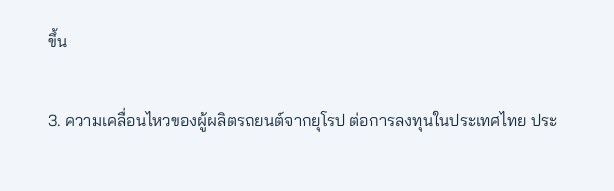ขึ้น

3. ความเคลื่อนไหวของผู้ผลิตรถยนต์จากยุโรป ต่อการลงทุนในประเทศไทย ประ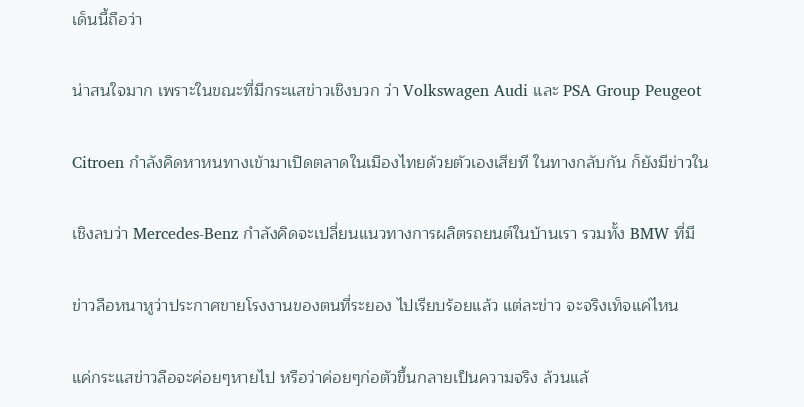เด็นนี้ถือว่า

น่าสนใจมาก เพราะในขณะที่มีกระแสข่าวเชิงบวก ว่า Volkswagen Audi และ PSA Group Peugeot

Citroen กำลังคิดหาหนทางเข้ามาเปิดตลาดในเมืองไทยด้วยตัวเองเสียที ในทางกลับกัน ก็ยังมีข่าวใน

เชิงลบว่า Mercedes-Benz กำลังคิดจะเปลี่ยนแนวทางการผลิตรถยนต์ในบ้านเรา รวมทั้ง BMW ที่มี

ข่าวลือหนาหูว่าประกาศขายโรงงานของตนที่ระยอง ไปเรียบร้อยแล้ว แต่ละข่าว จะจริงเท็จแค่ไหน

แค่กระแสข่าวลือจะค่อยๆหายไป หรือว่าค่อยๆก่อตัวขึ้นกลายเป็นความจริง ล้วนแล้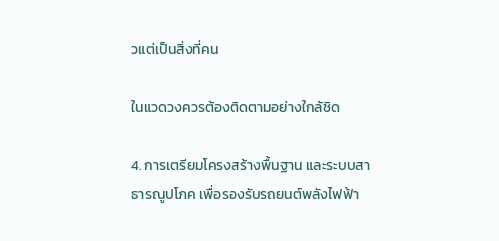วแต่เป็นสิ่งที่คน

ในแวดวงควรต้องติดตามอย่างใกล้ชิด

4. การเตรียมโครงสร้างพื้นฐาน และระบบสาธารณูปโภค เพื่อรองรับรถยนต์พลังไฟฟ้า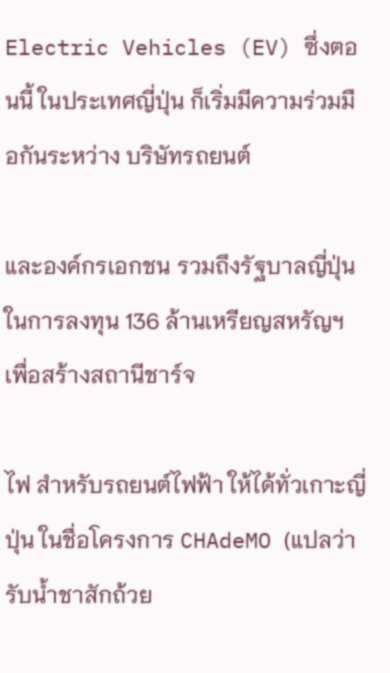Electric Vehicles (EV) ซึ่งตอนนี้ ในประเทศญี่ปุ่น ก็เริ่มมีความร่วมมือกันระหว่าง บริษัทรถยนต์

และองค์กรเอกชน รวมถึงรัฐบาลญี่ปุ่น ในการลงทุน 136 ล้านเหรียญสหรัญฯ เพื่อสร้างสถานีชาร์จ

ไฟ สำหรับรถยนต์ไฟฟ้า ให้ได้ทั่วเกาะญี่ปุ่น ในชื่อโครงการ CHAdeMO (แปลว่า รับน้ำชาสักถ้วย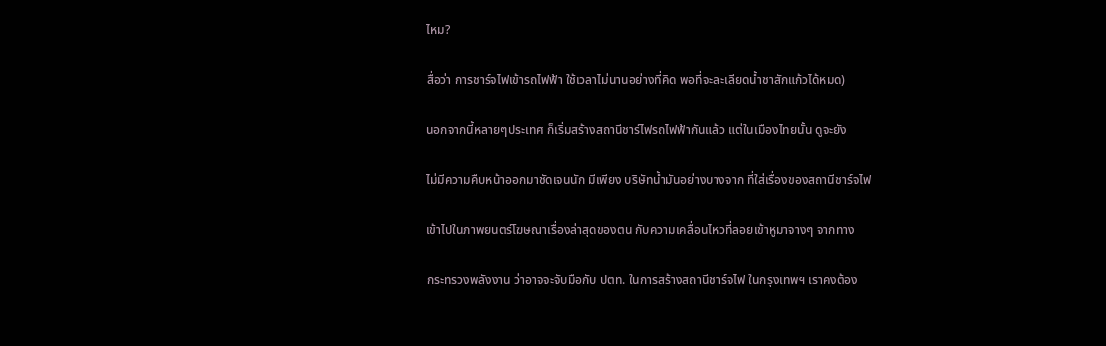ไหม?

สื่อว่า การชาร์จไฟเข้ารถไฟฟ้า ใช้เวลาไม่นานอย่างที่คิด พอที่จะละเลียดน้ำชาสักแก้วได้หมด)

นอกจากนี้หลายๆประเทศ ก็เริ่มสร้างสถานีชาร์ไฟรถไฟฟ้ากันแล้ว แต่ในเมืองไทยนั้น ดูจะยัง

ไม่มีความคืบหน้าออกมาชัดเจนนัก มีเพียง บริษัทน้ำมันอย่างบางจาก ที่ใส่เรื่องของสถานีชาร์จไฟ

เข้าไปในภาพยนตร์โฆษณาเรื่องล่าสุดของตน กับความเคลื่อนไหวที่ลอยเข้าหูมาจางๆ จากทาง

กระทรวงพลังงาน ว่าอาจจะจับมือกับ ปตท. ในการสร้างสถานีชาร์จไฟ ในกรุงเทพฯ เราคงต้อง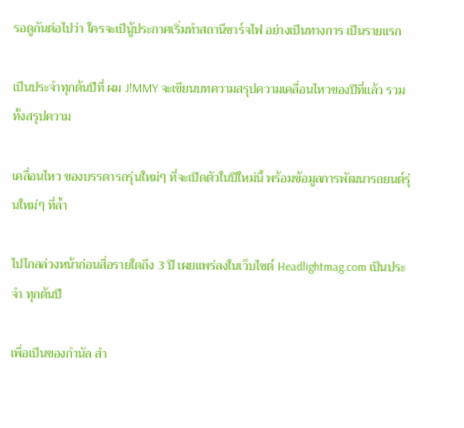รอดูกันต่อไปว่า ใครจะเป็นู้ประกาศเริ่มทำสถานีชาร์จไฟ อย่างเป็นทางการ เป็นรายแรก

เป็นประจำทุกต้นปีที่ ผม J!MMY จะเขียนบทความสรุปความเคลื่อนไหวของปีที่แล้ว รวมทั้งสรุปความ

เคลื่อนไหว ของบรรดารถรุ่นใหม่ๆ ที่จะเปิดตัวในปีใหม่นี้ พร้อมข้อมูลการพัฒนารถยนต์รุ่นใหม่ๆ ที่ล้ำ

ไปไกลล่วงหน้าก่อนสื่อรายใดถึง 3 ปี เผยแพร่ลงในเว็บไซต์ Headlightmag.com เป็นประจำ ทุกต้นปี

เพื่อเป็นของกำนัล สำ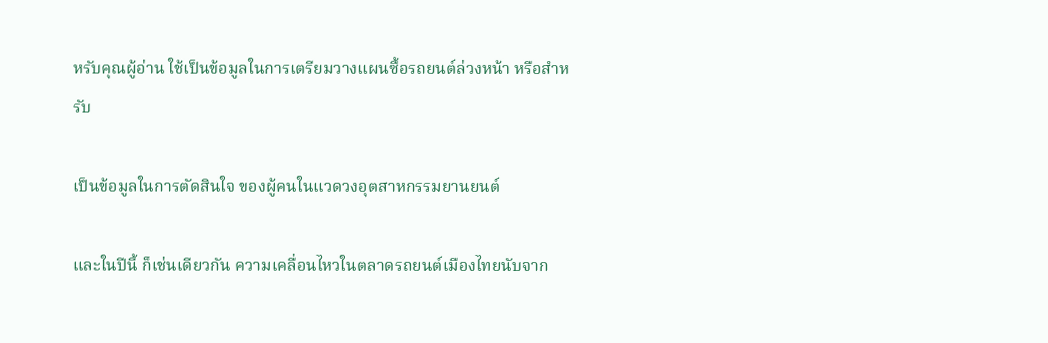หรับคุณผู้อ่าน ใช้เป็นข้อมูลในการเตรียมวางแผนซื้อรถยนต์ล่วงหน้า หรือสำหรับ

เป็นข้อมูลในการตัดสินใจ ของผู้คนในแวดวงอุตสาหกรรมยานยนต์

และในปีนี้ ก็เช่นเดียวกัน ความเคลื่อนไหวในตลาดรถยนต์เมืองไทยนับจาก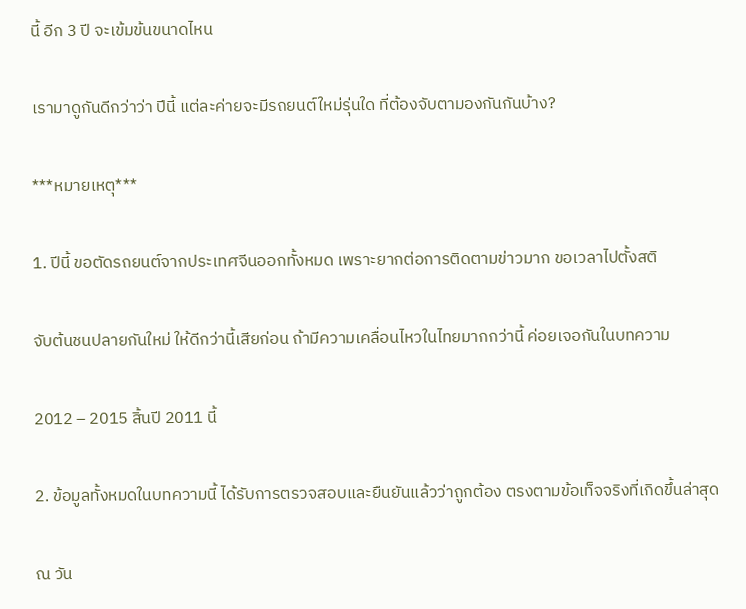นี้ อีก 3 ปี จะเข้มข้นขนาดไหน

เรามาดูกันดีกว่าว่า ปีนี้ แต่ละค่ายจะมีรถยนต์ใหม่รุ่นใด ที่ต้องจับตามองกันกันบ้าง?

***หมายเหตุ***

1. ปีนี้ ขอตัดรถยนต์จากประเทศจีนออกทั้งหมด เพราะยากต่อการติดตามข่าวมาก ขอเวลาไปตั้งสติ

จับต้นชนปลายกันใหม่ ให้ดีกว่านี้เสียก่อน ถ้ามีความเคลื่อนไหวในไทยมากกว่านี้ ค่อยเจอกันในบทความ

2012 – 2015 สิ้นปี 2011 นี้

2. ข้อมูลทั้งหมดในบทความนี้ ได้รับการตรวจสอบและยืนยันแล้วว่าถูกต้อง ตรงตามข้อเท็จจริงที่เกิดขึ้นล่าสุด

ณ วัน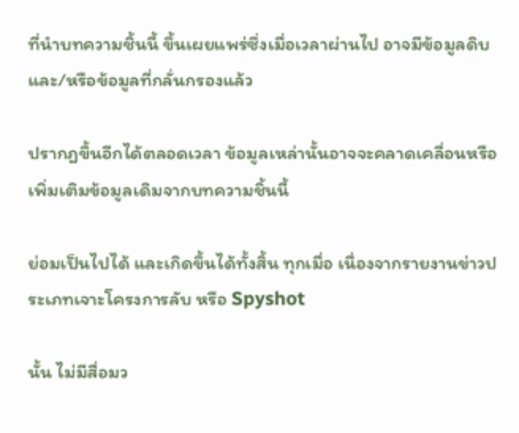ที่นำบทความชิ้นนี้ ขึ้นเผยแพร่ซึ่งเมื่อเวลาผ่านไป อาจมีข้อมูลดิบและ/หรือข้อมูลที่กลั่นกรองแล้ว

ปรากฎขึ้นอีกได้ตลอดเวลา ข้อมูลเหล่านั้นอาจจะคลาดเคลื่อนหรือเพิ่มเติมข้อมูลเดิมจากบทความชิ้นนี้

ย่อมเป็นไปได้ และเกิดขึ้นได้ทั้งสิ้น ทุกเมื่อ เนื่องจากรายงานข่าวประเภทเจาะโครงการลับ หรือ Spyshot

นั้น ไม่มีสื่อมว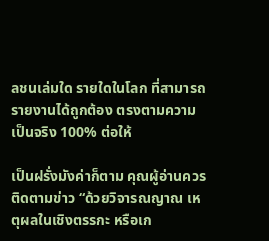ลชนเล่มใด รายใดในโลก ที่สามารถรายงานได้ถูกต้อง ตรงตามความเป็นจริง 100% ต่อให้

เป็นฝรั่งมังค่าก็ตาม คุณผู้อ่านควรติดตามข่าว “ด้วยวิจารณญาณ เหตุผลในเชิงตรรกะ หรือเก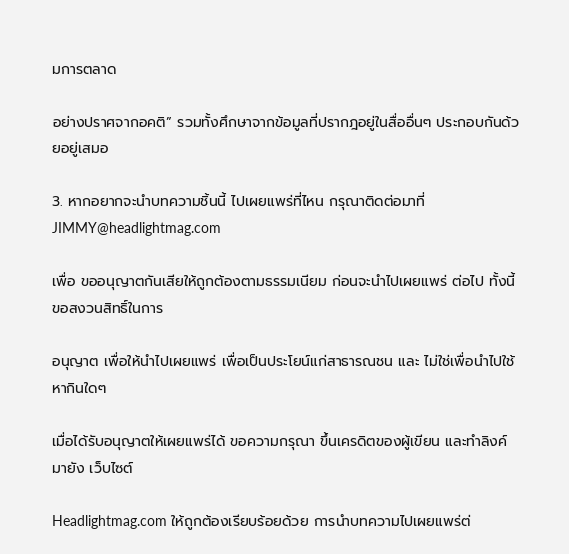มการตลาด

อย่างปราศจากอคติ” รวมทั้งศึกษาจากข้อมูลที่ปรากฎอยู่ในสื่ออื่นๆ ประกอบกันด้วยอยู่เสมอ

3. หากอยากจะนำบทความชิ้นนี้ ไปเผยแพร่ที่ไหน กรุณาติดต่อมาที่ JIMMY@headlightmag.com

เพื่อ ขออนุญาตกันเสียให้ถูกต้องตามธรรมเนียม ก่อนจะนำไปเผยแพร่ ต่อไป ทั้งนี้ ขอสงวนสิทธิ์ในการ

อนุญาต เพื่อให้นำไปเผยแพร่ เพื่อเป็นประโยน์แก่สาธารณชน และ ไม่ใช่เพื่อนำไปใช้หากินใดๆ

เมื่อได้รับอนุญาตให้เผยแพร่ได้ ขอความกรุณา ขึ้นเครดิตของผู้เขียน และทำลิงค์ มายัง เว็บไซต์

Headlightmag.com ให้ถูกต้องเรียบร้อยด้วย การนำบทความไปเผยแพร่ต่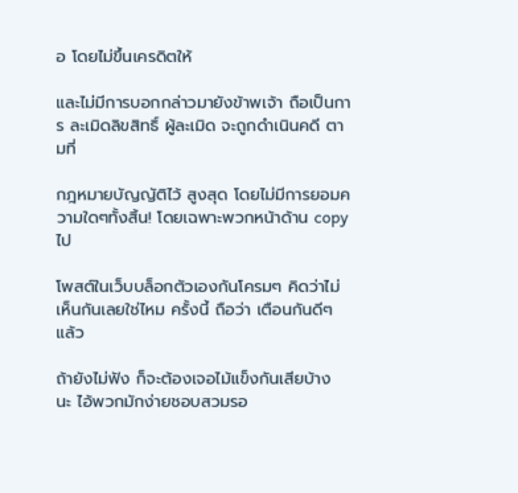อ โดยไม่ขึ้นเครดิตให้

และไม่มีการบอกกล่าวมายังข้าพเจ้า ถือเป็นการ ละเมิดลิขสิทธิ์ ผู้ละเมิด จะถูกดำเนินคดี ตามที่

กฎหมายบัญญัติไว้ สูงสุด โดยไม่มีการยอมความใดๆทั้งสิ้น! โดยเฉพาะพวกหน้าด้าน copy ไป

โพสต์ในเว็บบล็อกตัวเองกันโครมๆ คิดว่าไม่เห็นกันเลยใช่ไหม ครั้งนี้ ถือว่า เตือนกันดีๆ แล้ว

ถ้ายังไม่ฟัง ก็จะต้องเจอไม้แข็งกันเสียบ้าง นะ ไอ้พวกมักง่ายชอบสวมรอ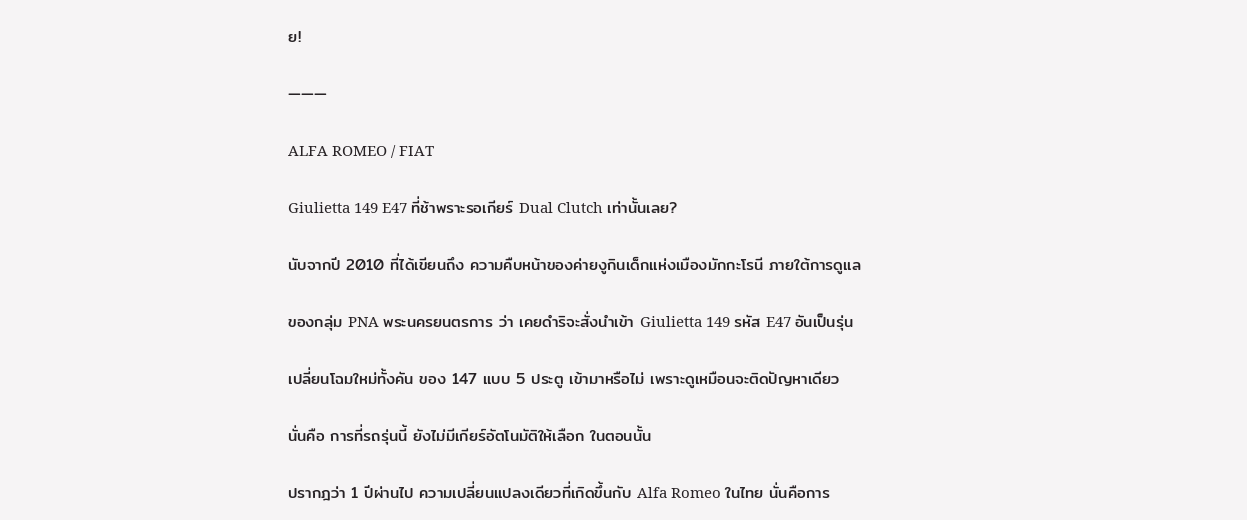ย!

———

ALFA ROMEO / FIAT

Giulietta 149 E47 ที่ช้าพราะรอเกียร์ Dual Clutch เท่านั้นเลย?

นับจากปี 2010 ที่ได้เขียนถึง ความคืบหน้าของค่ายงูกินเด็กแห่งเมืองมักกะโรนี ภายใต้การดูแล

ของกลุ่ม PNA พระนครยนตรการ ว่า เคยดำริจะสั่งนำเข้า Giulietta 149 รหัส E47 อันเป็นรุ่น

เปลี่ยนโฉมใหม่ทั้งคัน ของ 147 แบบ 5 ประตู เข้ามาหรือไม่ เพราะดูเหมือนจะติดปัญหาเดียว

นั่นคือ การที่รถรุ่นนี้ ยังไม่มีเกียร์อัตโนมัติให้เลือก ในตอนนั้น

ปรากฎว่า 1 ปีผ่านไป ความเปลี่ยนแปลงเดียวที่เกิดขึ้นกับ Alfa Romeo ในไทย นั่นคือการ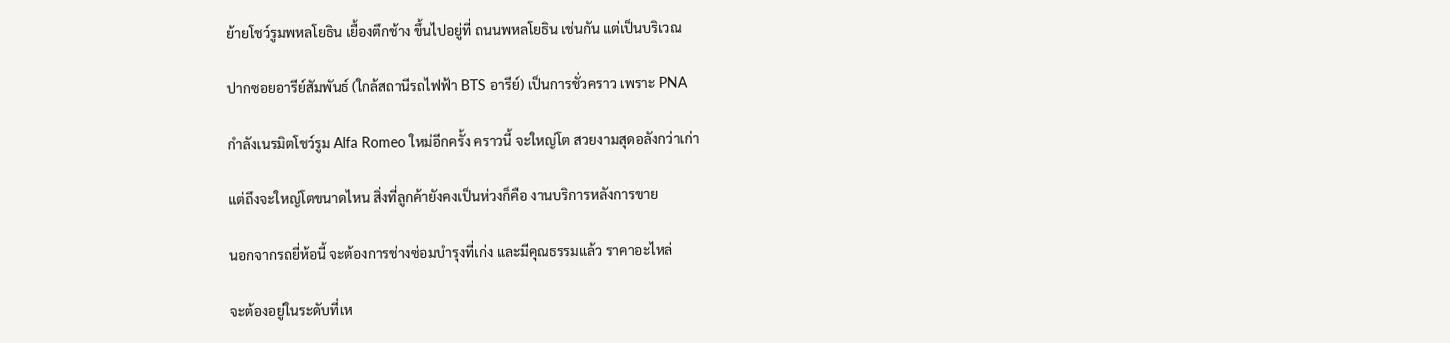ย้ายโชว์รูมพหลโยธิน เยื้องตึกช้าง ขึ้นไปอยู่ที่ ถนนพหลโยธิน เช่นกัน แต่เป็นบริเวณ

ปากซอยอารีย์สัมพันธ์ (ใกล้สถานีรถไฟฟ้า BTS อารีย์) เป็นการชั่วคราว เพราะ PNA

กำลังเนรมิตโชว์รูม Alfa Romeo ใหม่อีกครั้ง คราวนี้ จะใหญ่โต สวยงามสุดอลังกว่าเก่า

แต่ถึงจะใหญ่โตขนาดไหน สิ่งที่ลูกค้ายังคงเป็นห่วงก็คือ งานบริการหลังการขาย

นอกจากรถยี่ห้อนี้ จะต้องการช่างซ่อมบำรุงที่เก่ง และมีคุณธรรมแล้ว ราคาอะไหล่

จะต้องอยู่ในระดับที่เห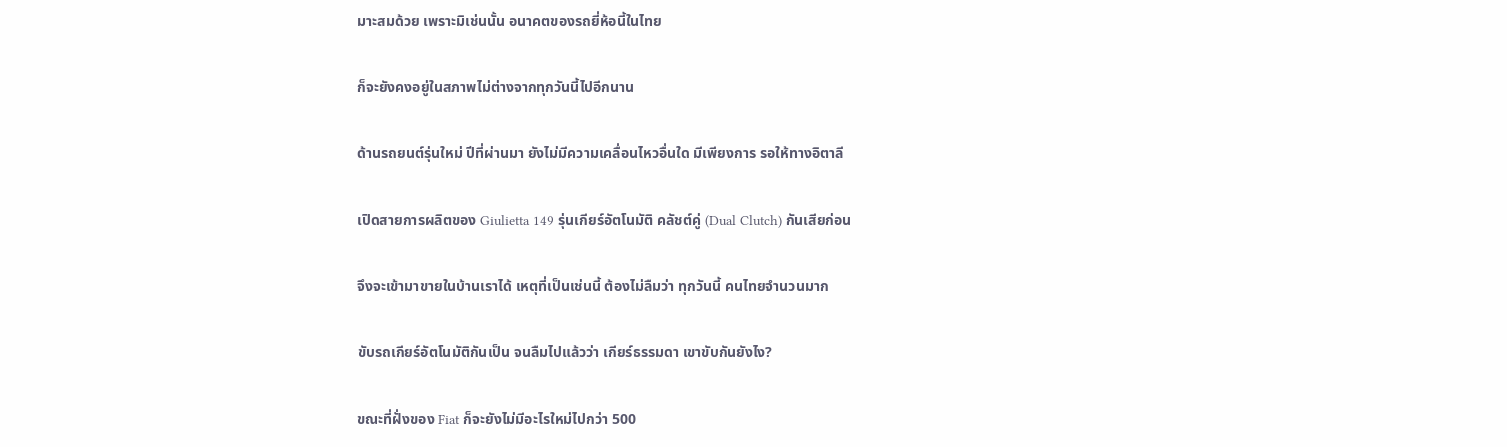มาะสมด้วย เพราะมิเช่นนั้น อนาคตของรถยี่ห้อนี้ในไทย

ก็จะยังคงอยู่ในสภาพไม่ต่างจากทุกวันนี้ไปอีกนาน

ด้านรถยนต์รุ่นใหม่ ปีที่ผ่านมา ยังไม่มีความเคลื่อนไหวอื่นใด มีเพียงการ รอให้ทางอิตาลี

เปิดสายการผลิตของ Giulietta 149 รุ่นเกียร์อัตโนมัติ คลัชต์คู่ (Dual Clutch) กันเสียก่อน

จึงจะเข้ามาขายในบ้านเราได้ เหตุที่เป็นเช่นนี้ ต้องไม่ลืมว่า ทุกวันนี้ คนไทยจำนวนมาก

ขับรถเกียร์อัตโนมัติกันเป็น จนลืมไปแล้วว่า เกียร์ธรรมดา เขาขับกันยังไง?

ขณะที่ฝั่งของ Fiat ก็จะยังไม่มีอะไรใหม่ไปกว่า 500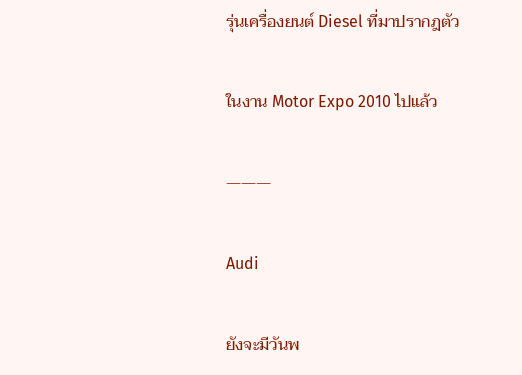รุ่นเครื่องยนต์ Diesel ที่มาปรากฎตัว

ในงาน Motor Expo 2010 ไปแล้ว

———

Audi

ยังจะมีวันพ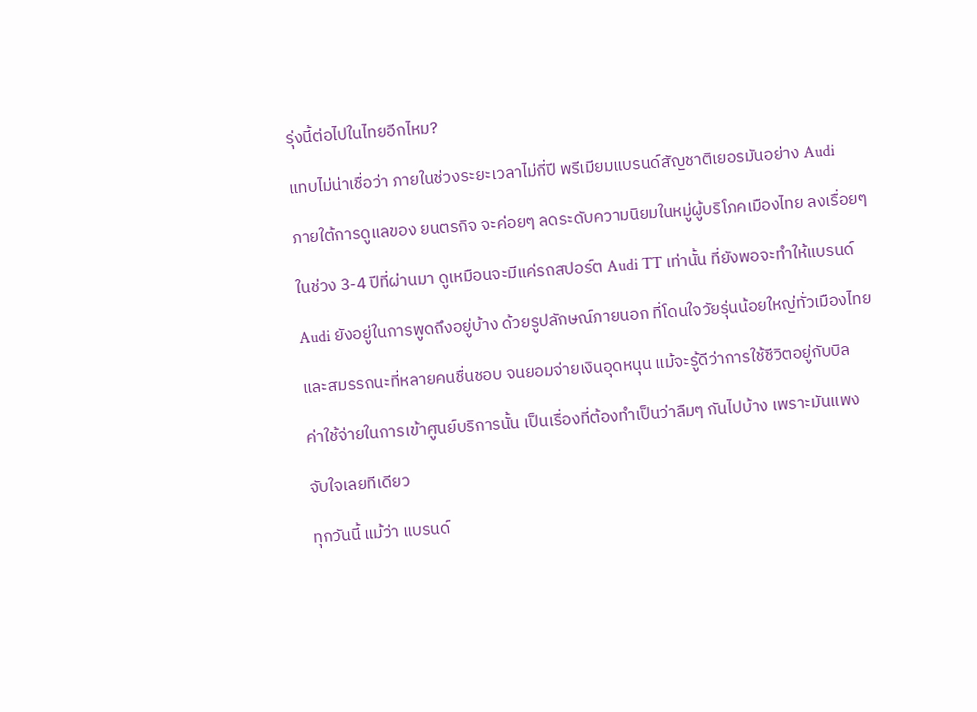รุ่งนี้ต่อไปในไทยอีกไหม?

แทบไม่น่าเชื่อว่า ภายในช่วงระยะเวลาไม่กี่ปี พรีเมียมแบรนด์สัญชาติเยอรมันอย่าง Audi

ภายใต้การดูแลของ ยนตรกิจ จะค่อยๆ ลดระดับความนิยมในหมู่ผู้บริโภคเมืองไทย ลงเรื่อยๆ

ในช่วง 3-4 ปีที่ผ่านมา ดูเหมือนจะมีแค่รถสปอร์ต Audi TT เท่านั้น ที่ยังพอจะทำให้แบรนด์

Audi ยังอยู่ในการพูดถึงอยู่บ้าง ด้วยรูปลักษณ์ภายนอก ที่โดนใจวัยรุ่นน้อยใหญ่ทั่วเมืองไทย

และสมรรถนะที่หลายคนชื่นชอบ จนยอมจ่ายเงินอุดหนุน แม้จะรู้ดีว่าการใช้ชีวิตอยู่กับบิล

ค่าใช้จ่ายในการเข้าศูนย์บริการนั้น เป็นเรื่องที่ต้องทำเป็นว่าลืมๆ กันไปบ้าง เพราะมันแพง

จับใจเลยทีเดียว

ทุกวันนี้ แม้ว่า แบรนด์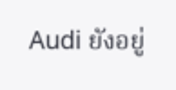Audi ยังอยู่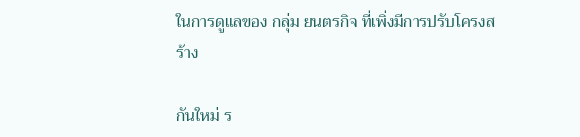ในการดูแลของ กลุ่ม ยนตรกิจ ที่เพิ่งมีการปรับโครงสร้าง

กันใหม่ ร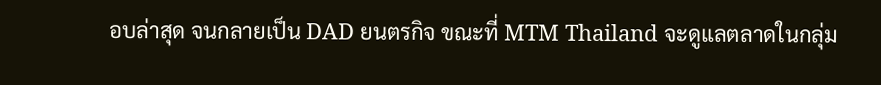อบล่าสุด จนกลายเป็น DAD ยนตรกิจ ขณะที่ MTM Thailand จะดูแลตลาดในกลุ่ม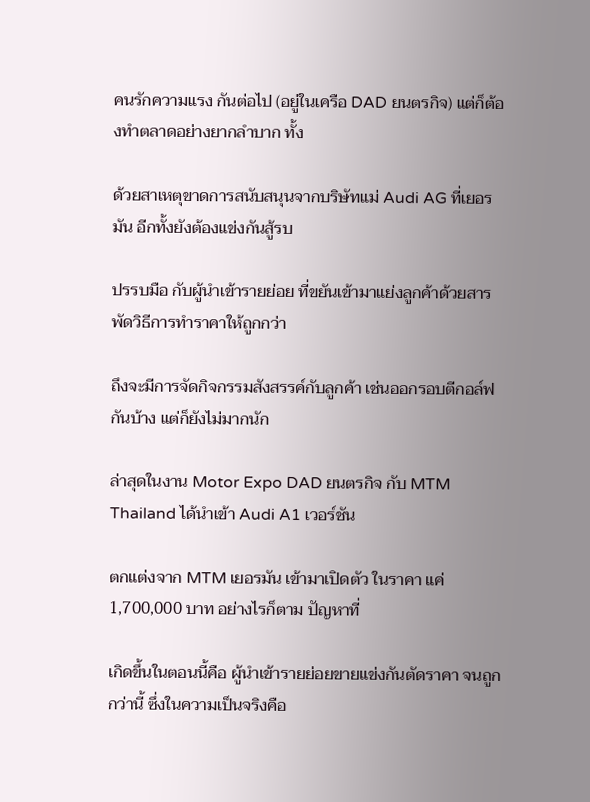คนรักความแรง กันต่อไป (อยู่ในเครือ DAD ยนตรกิจ) แต่ก็ต้องทำตลาดอย่างยากลำบาก ทั้ง

ด้วยสาเหตุขาดการสนับสนุนจากบริษัทแม่ Audi AG ที่เยอรมัน อีกทั้งยังต้องแข่งกันสู้รบ

ปรรบมือ กับผู้นำเข้ารายย่อย ที่ขยันเข้ามาแย่งลูกค้าด้วยสารพัดวิธีการทำราคาให้ถูกกว่า

ถึงจะมีการจัดกิจกรรมสังสรรค์กับลูกค้า เช่นออกรอบตีกอล์ฟกันบ้าง แต่ก็ยังไม่มากนัก

ล่าสุดในงาน Motor Expo DAD ยนตรกิจ กับ MTM Thailand ได้นำเข้า Audi A1 เวอร์ชัน

ตกแต่งจาก MTM เยอรมัน เข้ามาเปิดตัว ในราคา แค่ 1,700,000 บาท อย่างไรก็ตาม ปัญหาที่

เกิดขึ้นในตอนนี้คือ ผู้นำเข้ารายย่อยขายแข่งกันตัดราคา จนถูกกว่านี้ ซึ่งในความเป็นจริงคือ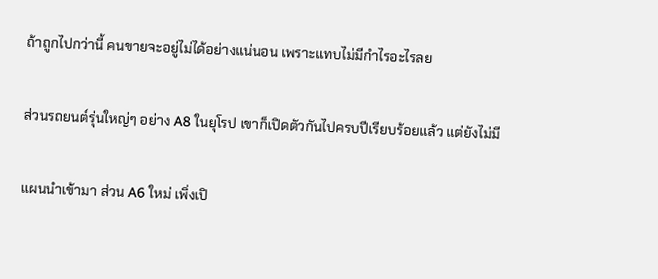ถ้าถูกไปกว่านี้ คนขายจะอยู่ไม่ได้อย่างแน่นอน เพราะแทบไม่มีกำไรอะไรลย

ส่วนรถยนต์รุ่นใหญ่ๆ อย่าง A8 ในยุโรป เขาก็เปิดตัวกันไปครบปีเรียบร้อยแล้ว แต่ยังไม่มี

แผนนำเข้ามา ส่วน A6 ใหม่ เพิ่งเปิ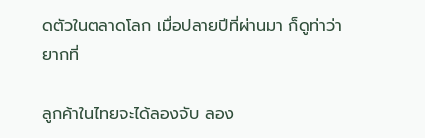ดตัวในตลาดโลก เมื่อปลายปีที่ผ่านมา ก็ดูท่าว่า ยากที่

ลูกค้าในไทยจะได้ลองจับ ลอง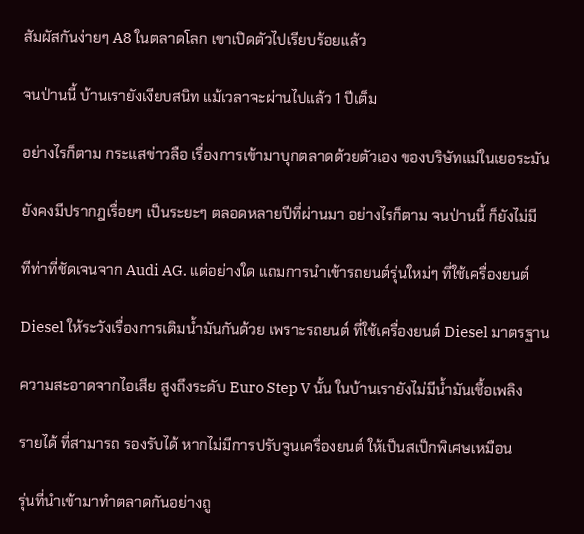สัมผัสกันง่ายๆ A8 ในตลาดโลก เขาเปิดตัวไปเรียบร้อยแล้ว

จนป่านนี้ บ้านเรายังเงียบสนิท แม้เวลาจะผ่านไปแล้ว 1 ปีเต็ม

อย่างไรก็ตาม กระแสข่าวลือ เรื่องการเข้ามาบุกตลาดด้วยตัวเอง ของบริษัทแม่ในเยอระมัน

ยังคงมีปรากฎเรื่อยๆ เป็นระยะๆ ตลอดหลายปีที่ผ่านมา อย่างไรก็ตาม จนป่านนี้ ก็ยังไม่มี

ทีท่าที่ชัดเจนจาก Audi AG. แต่อย่างใด แถมการนำเข้ารถยนต์รุ่นใหม่ๆ ที่ใช้เครื่องยนต์

Diesel ให้ระวังเรื่องการเติมน้ำมันกันด้วย เพราะรถยนต์ ที่ใช้เครื่องยนต์ Diesel มาตรฐาน

ความสะอาดจากไอเสีย สูงถึงระดับ Euro Step V นั้น ในบ้านเรายังไม่มีน้ำมันเชื้อเพลิง

รายได้ ที่สามารถ รองรับได้ หากไม่มีการปรับจูนเครื่องยนต์ ให้เป็นสเป็กพิเศษเหมือน

รุ่นที่นำเข้ามาทำตลาดกันอย่างถู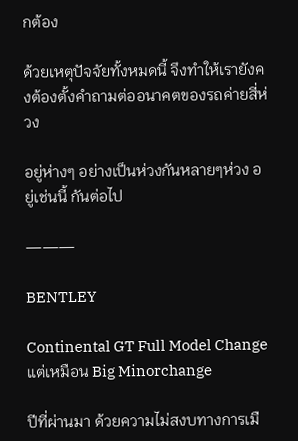กต้อง

ด้วยเหตุปัจจัยทั้งหมดนี้ จึงทำให้เรายังคงต้องตั้งคำถามต่ออนาคตของรถค่ายสี่ห่วง

อยู่ห่างๆ อย่างเป็นห่วงกันหลายๆห่วง อยู่เช่นนี้ กันต่อไป

———

BENTLEY

Continental GT Full Model Change แต่เหมือน Big Minorchange

ปีที่ผ่านมา ด้วยความไม่สงบทางการเมื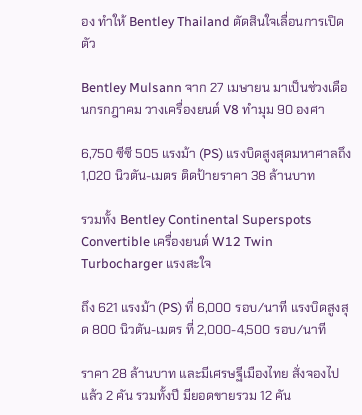อง ทำให้ Bentley Thailand ตัดสินใจเลื่อนการเปิดตัว

Bentley Mulsann จาก 27 เมษายน มาเป็นช่วงเดือนกรกฎาคม วางเครื่องยนต์ V8 ทำมุม 90 องศา

6,750 ซีซี 505 แรงม้า (PS) แรงบิดสูงสุดมหาศาลถึง 1,020 นิวตัน-เมตร ติดป้ายราคา 38 ล้านบาท

รวมทั้ง Bentley Continental Superspots Convertible เครื่องยนต์ W12 Twin Turbocharger แรงสะใจ

ถึง 621 แรงม้า (PS) ที่ 6,000 รอบ/นาที แรงบิดสูงสุด 800 นิวตัน-เมตร ที่ 2,000-4,500 รอบ/นาที

ราคา 28 ล้านบาท และมีเศรษฐีเมืองไทย สั่งจองไปแล้ว 2 คัน รวมทั้งปี มียอดขายรวม 12 คัน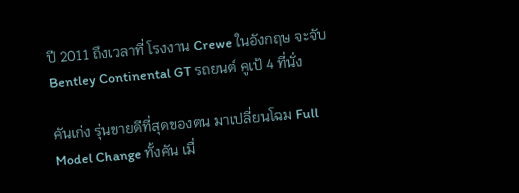ปี 2011 ถึงเวลาที่ โรงงาน Crewe ในอังกฤษ จะจับ Bentley Continental GT รถยนต์ คูเป้ 4 ที่นั่ง

คันเก่ง รุ่นขายดีที่สุดของตน มาเปลี่ยนโฉม Full Model Change ทั้งคัน เมื่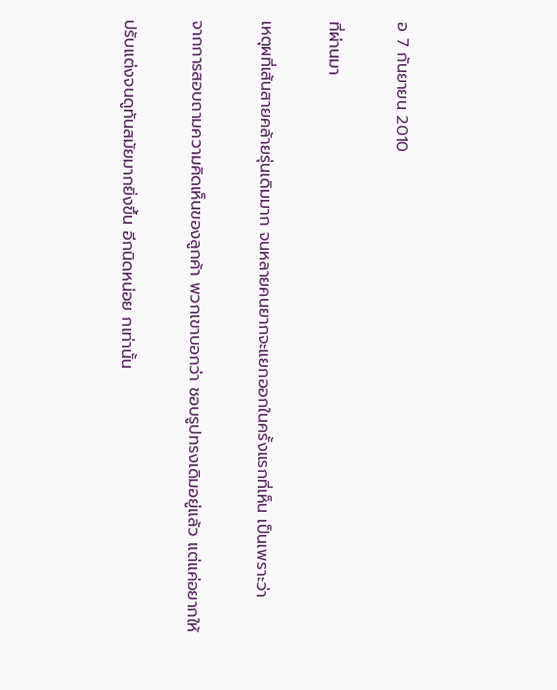อ 7 กันยายน 2010

ที่ผ่านมา

เหตุผที่เส้นสายคล้ายรุ่นเดิมมาก จนหลายคนยากจะแยกออกในครั้งแรกที่เห็น เป็นเพราะว่า

จากการสอบถามความคิดเห็นของลูกค้า พวกเขาบอกว่า ชอบรูปทรงเดิมอยู่แล้ว แต่แค่อยากให้

ปรับแต่งจนดูทันสมัยมากยิ่งขึ้น อีกนิดหน่อย กเท่านั้น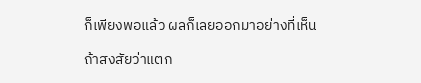ก็เพียงพอแล้ว ผลก็เลยออกมาอย่างที่เห็น

ถ้าสงสัยว่าแตก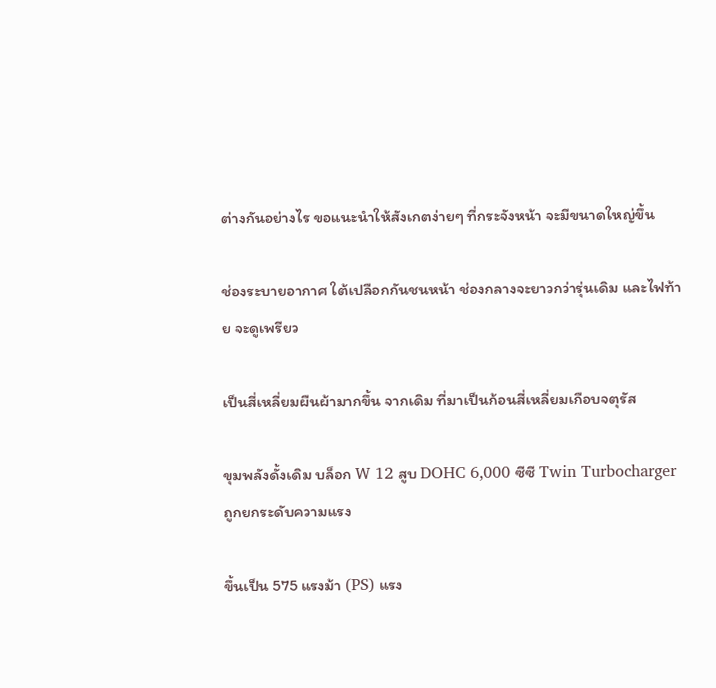ต่างกันอย่างไร ขอแนะนำให้สังเกตง่ายๆ ที่กระจังหน้า จะมีขนาดใหญ่ขึ้น

ช่องระบายอากาศ ใต้เปลือกกันชนหน้า ช่องกลางจะยาวกว่ารุ่นเดิม และไฟท้าย จะดูเพรียว

เป็นสี่เหลี่ยมผืนผ้ามากขึ้น จากเดิม ที่มาเป็นก้อนสี่เหลี่ยมเกือบจตุรัส

ขุมพลังดั้งเดิม บล็อก W 12 สูบ DOHC 6,000 ซีซี Twin Turbocharger ถูกยกระดับความแรง

ขึ้นเป็น 575 แรงม้า (PS) แรง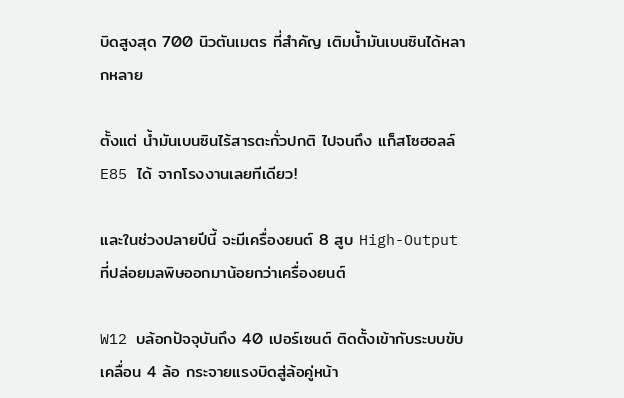บิดสูงสุด 700 นิวตันเมตร ที่สำคัญ เติมน้ำมันเบนซินได้หลากหลาย

ตั้งแต่ น้ำมันเบนซินไร้สารตะกั่วปกติ ไปจนถึง แก็สโซฮอลล์ E85 ได้ จากโรงงานเลยทีเดียว!

และในช่วงปลายปีนี้ จะมีเครื่องยนต์ 8 สูบ High-Output ที่ปล่อยมลพิษออกมาน้อยกว่าเครื่องยนต์

W12 บล้อกปัจจุบันถึง 40 เปอร์เซนต์ ติดตั้งเข้ากับระบบขับเคลื่อน 4 ล้อ กระจายแรงบิดสู่ล้อคู่หน้า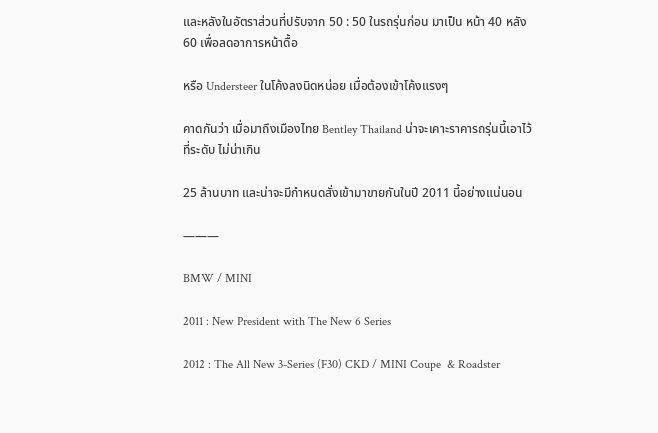และหลังในอัตราส่วนที่ปรับจาก 50 : 50 ในรถรุ่นก่อน มาเป็น หน้า 40 หลัง 60 เพื่อลดอาการหน้าดื้อ

หรือ Understeer ในโค้งลงนิดหน่อย เมื่อต้องเข้าโค้งแรงๆ

คาดกันว่า เมื่อมาถึงเมืองไทย Bentley Thailand น่าจะเคาะราคารถรุ่นนี้เอาไว้ ที่ระดับ ไม่น่าเกิน

25 ล้านบาท และน่าจะมีกำหนดสั่งเข้ามาขายกันในปี 2011 นี้อย่างแน่นอน

———

BMW / MINI

2011 : New President with The New 6 Series

2012 : The All New 3-Series (F30) CKD / MINI Coupe  & Roadster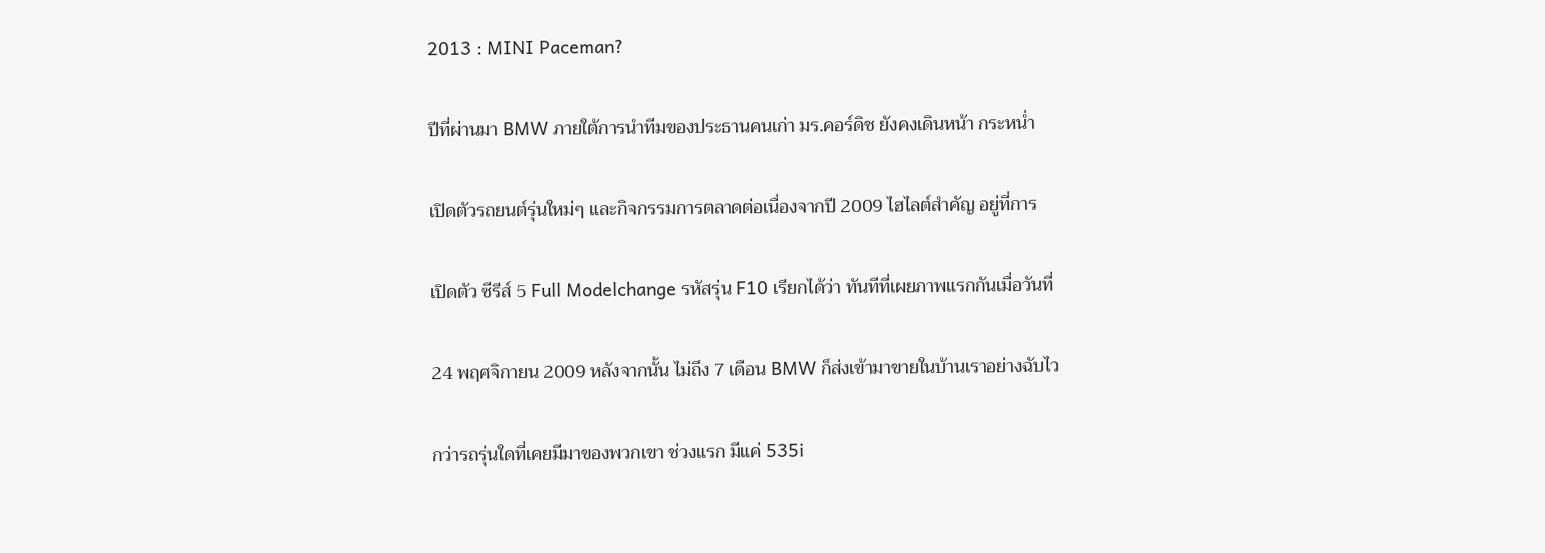2013 : MINI Paceman?

ปีที่ผ่านมา BMW ภายใต้การนำทีมของประธานคนเก่า มร.คอร์ดิช ยังคงเดินหน้า กระหน่ำ

เปิดตัวรถยนต์รุ่นใหม่ๆ และกิจกรรมการตลาดต่อเนื่องจากปี 2009 ไฮไลต์สำคัญ อยู่ที่การ

เปิดตัว ซีรีส์ 5 Full Modelchange รหัสรุ่น F10 เรียกได้ว่า ทันทีที่เผยภาพแรกกันเมื่อวันที่

24 พฤศจิกายน 2009 หลังจากนั้น ไม่ถึง 7 เดือน BMW ก็ส่งเข้ามาขายในบ้านเราอย่างฉับไว

กว่ารถรุ่นใดที่เคยมีมาของพวกเขา ช่วงแรก มีแค่ 535i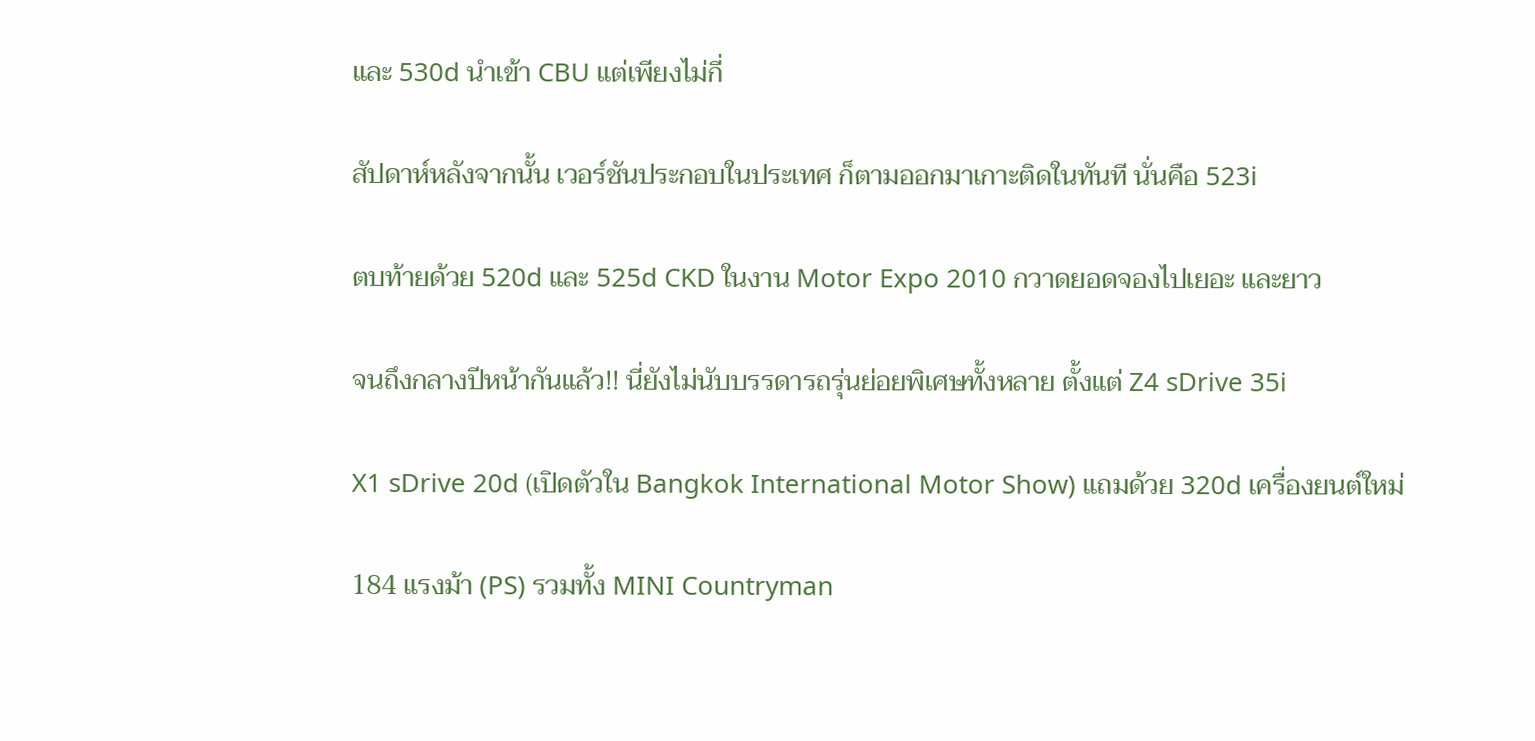และ 530d นำเข้า CBU แต่เพียงไม่กี่

สัปดาห์หลังจากนั้น เวอร์ชันประกอบในประเทศ ก็ตามออกมาเกาะติดในทันที นั่นคือ 523i

ตบท้ายด้วย 520d และ 525d CKD ในงาน Motor Expo 2010 กวาดยอดจองไปเยอะ และยาว

จนถึงกลางปีหน้ากันแล้ว!! นี่ยังไม่นับบรรดารถรุ่นย่อยพิเศษทั้งหลาย ตั้งแต่ Z4 sDrive 35i

X1 sDrive 20d (เปิดตัวใน Bangkok International Motor Show) แถมด้วย 320d เครื่องยนต์ใหม่

184 แรงม้า (PS) รวมทั้ง MINI Countryman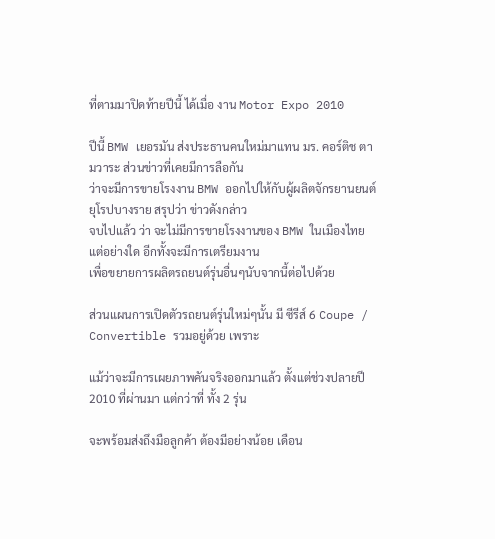ที่ตามมาปิดท้ายปีนี้ ได้เมื่อ งาน Motor Expo 2010

ปีนี้ BMW เยอรมัน ส่งประธานคนใหม่มาแทน มร. คอร์ติช ตามวาระ ส่วนข่าวที่เคยมีการลือกัน
ว่าจะมีการขายโรงงาน BMW ออกไปให้กับผู้ผลิตจักรยานยนต์ยุโรปบางราย สรุปว่า ข่าวดังกล่าว
จบไปแล้ว ว่า จะไม่มีการขายโรงงานของ BMW ในเมืองไทยแต่อย่างใด อีกทั้งจะมีการเตรียมงาน
เพื่อขยายการผลิตรถยนต์รุ่นอื่นๆนับจากนี้ต่อไปด้วย

ส่วนแผนการเปิดตัวรถยนต์รุ่นใหม่ๆนั้น มี ซีรีส์ 6 Coupe / Convertible รวมอยู่ด้วย เพราะ

แม้ว่าจะมีการเผยภาพคันจริงออกมาแล้ว ตั้งแต่ช่วงปลายปี 2010 ที่ผ่านมา แต่กว่าที่ ทั้ง 2 รุ่น

จะพร้อมส่งถึงมือลูกค้า ต้องมีอย่างน้อย เดือน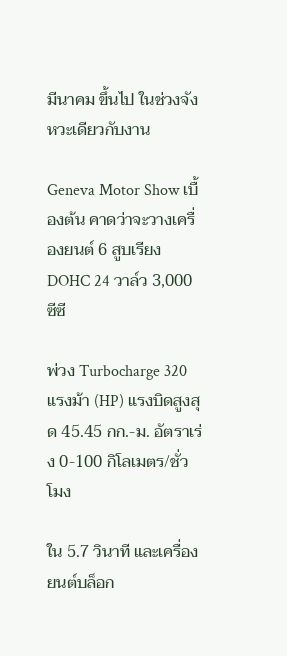มีนาคม ขึ้นไป ในช่วงจังหวะเดียวกับงาน

Geneva Motor Show เบื้องต้น คาดว่าจะวางเครื่องยนต์ 6 สูบเรียง DOHC 24 วาล์ว 3,000 ซีซี

พ่วง Turbocharge 320 แรงม้า (HP) แรงบิดสูงสุด 45.45 กก.-ม. อัตราเร่ง 0-100 กิโลเมตร/ชั่วโมง

ใน 5.7 วินาที และเครื่องยนต์บล็อก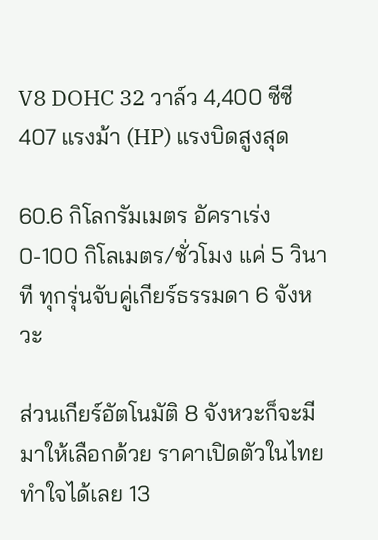V8 DOHC 32 วาล์ว 4,400 ซีซี 407 แรงม้า (HP) แรงบิดสูงสุด

60.6 กิโลกรัมเมตร อัคราเร่ง 0-100 กิโลเมตร/ชั่วโมง แค่ 5 วินาที ทุกรุ่นจับคู่เกียร์ธรรมดา 6 จังหวะ

ส่วนเกียร์อัตโนมัติ 8 จังหวะก็จะมีมาให้เลือกด้วย ราคาเปิดตัวในไทย ทำใจได้เลย 13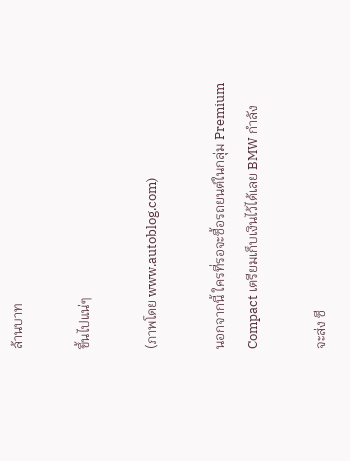ล้านบาท

ขึ้นไปแน่ๆ

(ภาพโดย www.autoblog.com)

นอกจากนี้ ใครที่รอจะซื้อรถยนต์ในกลุ่ม Premium Compact เตรียมเก็บเงินไว้ได้เลย BMW กำลัง

จะส่ง ซี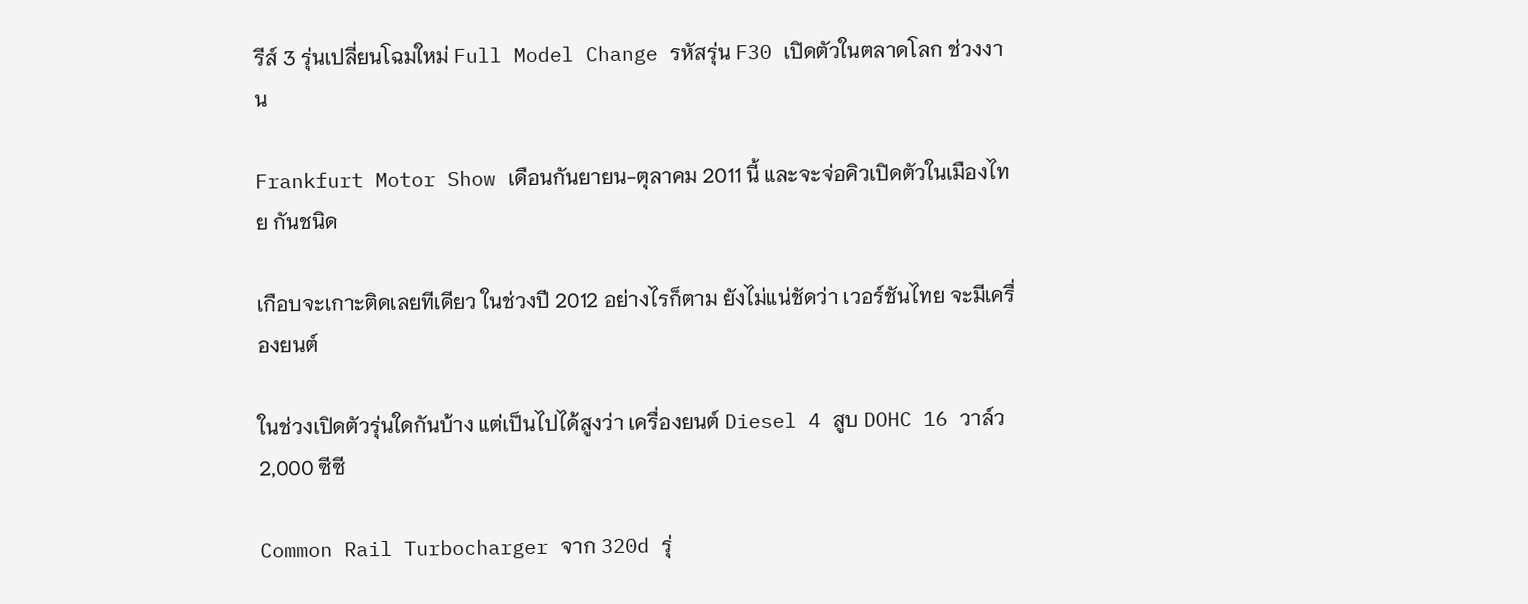รีส์ 3 รุ่นเปลี่ยนโฉมใหม่ Full Model Change รหัสรุ่น F30 เปิดตัวในตลาดโลก ช่วงงาน

Frankfurt Motor Show เดือนกันยายน-ตุลาคม 2011 นี้ และจะจ่อคิวเปิดตัวในเมืองไทย กันชนิด

เกือบจะเกาะติดเลยทีเดียว ในช่วงปี 2012 อย่างไรก็ตาม ยังไม่แน่ชัดว่า เวอร์ชันไทย จะมีเครื่องยนต์

ในช่วงเปิดตัวรุ่นใดกันบ้าง แต่เป็นไปได้สูงว่า เครื่องยนต์ Diesel 4 สูบ DOHC 16 วาล์ว 2,000 ซีซี

Common Rail Turbocharger จาก 320d รุ่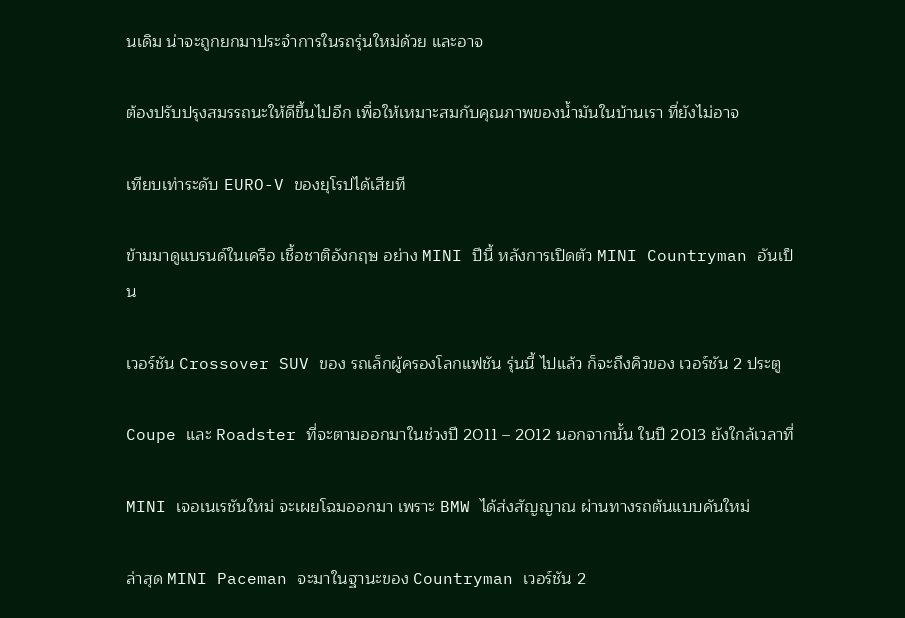นเดิม น่าจะถูกยกมาประจำการในรถรุ่นใหม่ด้วย และอาจ

ต้องปรับปรุงสมรรถนะให้ดีขึ้นไปอีก เพื่อให้เหมาะสมกับคุณภาพของน้ำมันในบ้านเรา ที่ยังไม่อาจ

เทียบเท่าระดับ EURO-V ของยุโรปได้เสียที

ข้ามมาดูแบรนด์ในเครือ เชื้อชาติอังกฤษ อย่าง MINI ปีนี้ หลังการเปิดตัว MINI Countryman อันเป็น

เวอร์ชัน Crossover SUV ของ รถเล็กผู้ครองโลกแฟชัน รุ่นนี้ ไปแล้ว ก็จะถึงคิวของ เวอร์ชัน 2 ประตู

Coupe และ Roadster ที่จะตามออกมาในช่วงปี 2011 – 2012 นอกจากนั้น ในปี 2013 ยังใกล้เวลาที่

MINI เจอเนเรชันใหม่ จะเผยโฉมออกมา เพราะ BMW ได้ส่งสัญญาณ ผ่านทางรถต้นแบบคันใหม่

ล่าสุด MINI Paceman จะมาในฐานะของ Countryman เวอร์ชัน 2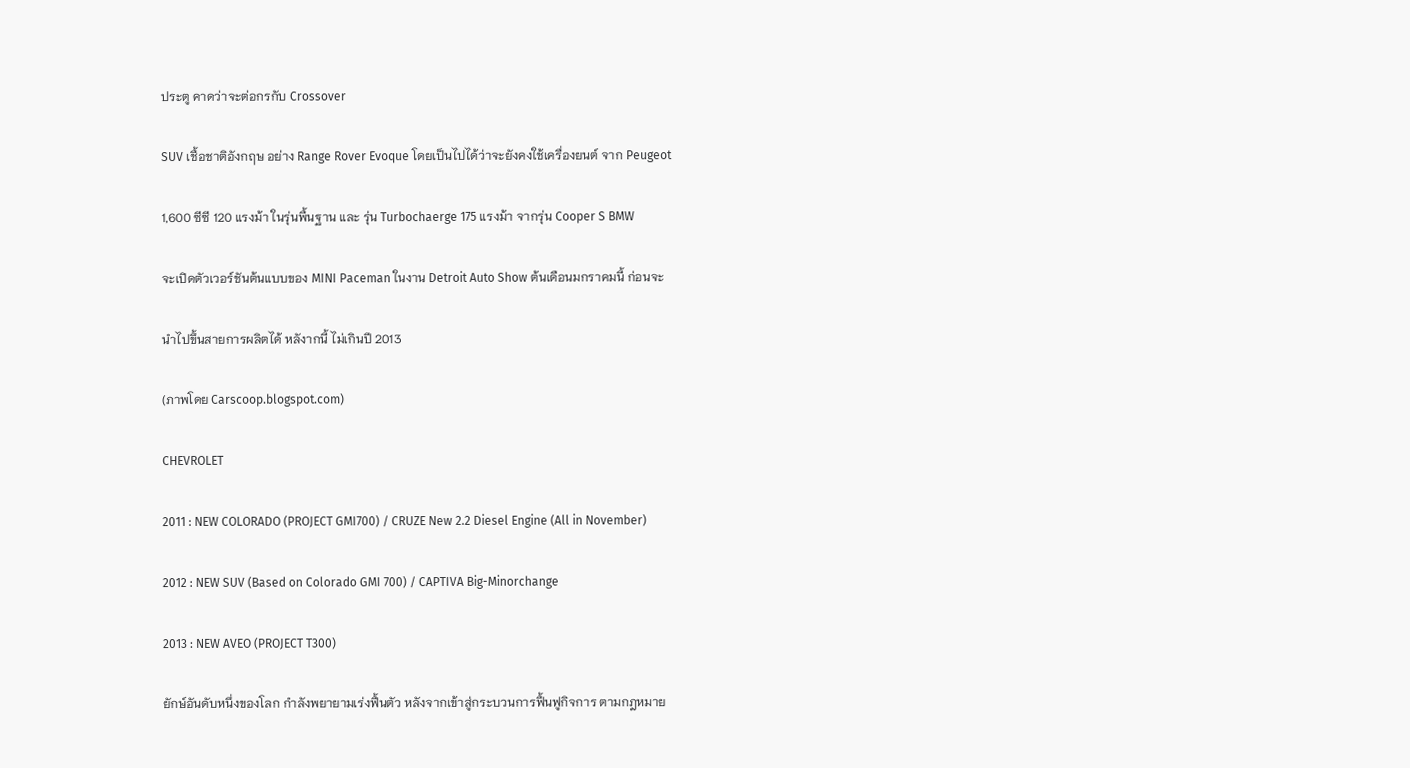ประตู คาดว่าจะต่อกรกับ Crossover

SUV เชื้อชาติอังกฤษ อย่าง Range Rover Evoque โดยเป็นไปได้ว่าจะยังคงใช้เครื่องยนต์ จาก Peugeot

1,600 ซีซี 120 แรงม้า ในรุ่นพื้นฐาน และ รุ่น Turbochaerge 175 แรงม้า จากรุ่น Cooper S BMW

จะเปิดตัวเวอร์ชันต้นแบบของ MINI Paceman ในงาน Detroit Auto Show ต้นเดือนมกราคมนี้ ก่อนจะ

นำไปขึ้นสายการผลิตได้ หลังากนี้ ไม่เกินปี 2013

(ภาพโดย Carscoop.blogspot.com)

CHEVROLET

2011 : NEW COLORADO (PROJECT GMI700) / CRUZE New 2.2 Diesel Engine (All in November)

2012 : NEW SUV (Based on Colorado GMI 700) / CAPTIVA Big-Minorchange

2013 : NEW AVEO (PROJECT T300)

ยักษ์อันดับหนึ่งของโลก กำลังพยายามเร่งฟื้นตัว หลังจากเข้าสู่กระบวนการฟื้นฟูกิจการ ตามกฎหมาย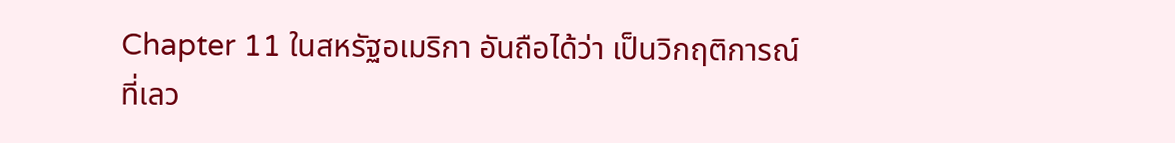Chapter 11 ในสหรัฐอเมริกา อันถือได้ว่า เป็นวิกฤติการณ์ ที่เลว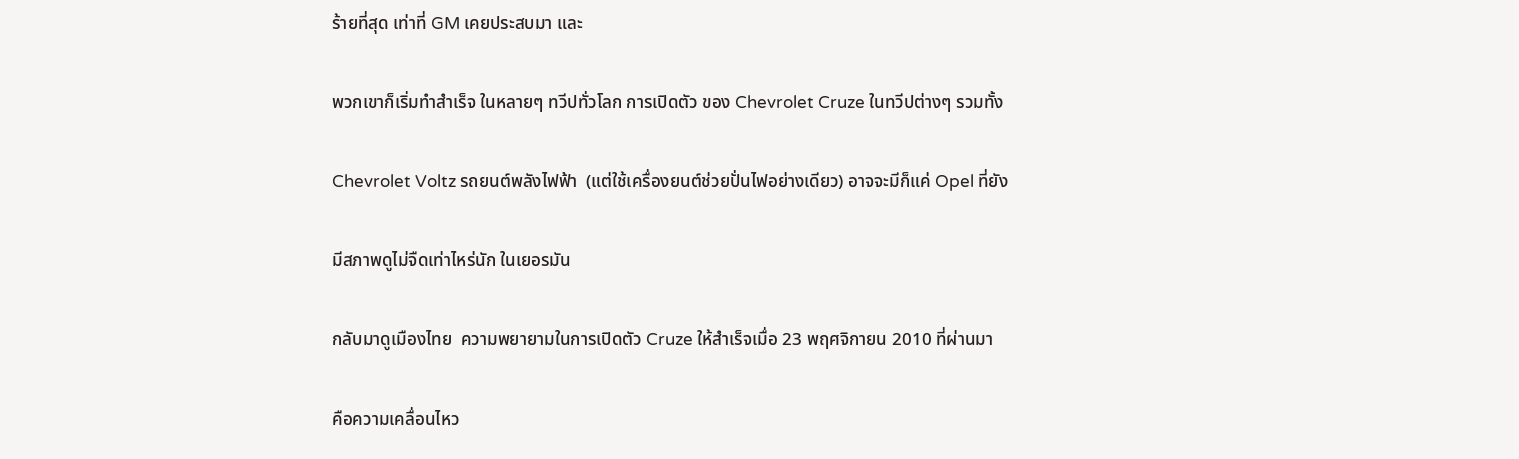ร้ายที่สุด เท่าที่ GM เคยประสบมา และ

พวกเขาก็เริ่มทำสำเร็จ ในหลายๆ ทวีปทั่วโลก การเปิดตัว ของ Chevrolet Cruze ในทวีปต่างๆ รวมทั้ง

Chevrolet Voltz รถยนต์พลังไฟฟ้า  (แต่ใช้เครื่องยนต์ช่วยปั่นไฟอย่างเดียว) อาจจะมีก็แค่ Opel ที่ยัง

มีสภาพดูไม่จืดเท่าไหร่นัก ในเยอรมัน

กลับมาดูเมืองไทย  ความพยายามในการเปิดตัว Cruze ให้สำเร็จเมื่อ 23 พฤศจิกายน 2010 ที่ผ่านมา

คือความเคลื่อนไหว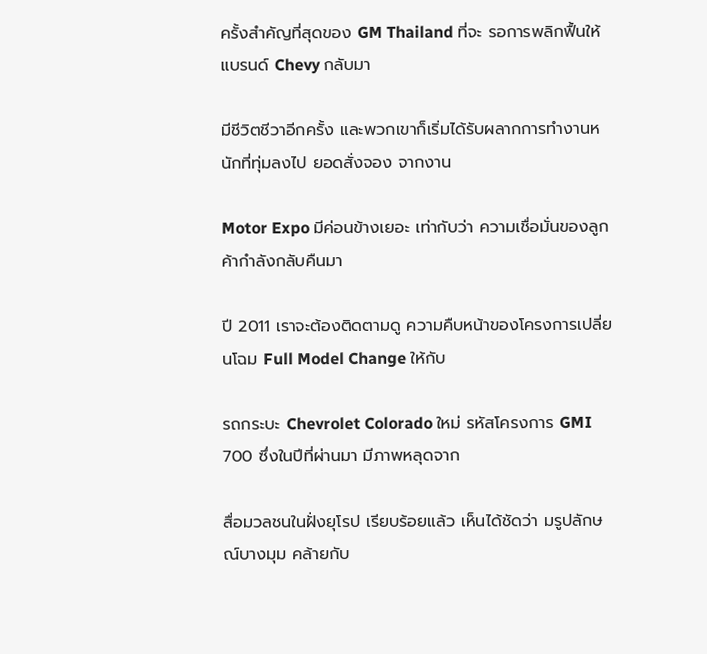ครั้งสำคัญที่สุดของ GM Thailand ที่จะ รอการพลิกฟื้นให้แบรนด์ Chevy กลับมา

มีชีวิตชีวาอีกครั้ง และพวกเขาก็เริ่มได้รับผลากการทำงานหนักที่ทุ่มลงไป ยอดสั่งจอง จากงาน

Motor Expo มีค่อนข้างเยอะ เท่ากับว่า ความเชื่อมั่นของลูกค้ากำลังกลับคืนมา

ปี 2011 เราจะต้องติดตามดู ความคืบหน้าของโครงการเปลี่ยนโฉม Full Model Change ให้กับ

รถกระบะ Chevrolet Colorado ใหม่ รหัสโครงการ GMI 700 ซึ่งในปีที่ผ่านมา มีภาพหลุดจาก

สื่อมวลชนในฝั่งยุโรป เรียบร้อยแล้ว เห็นได้ชัดว่า มรูปลักษณ์บางมุม คล้ายกับ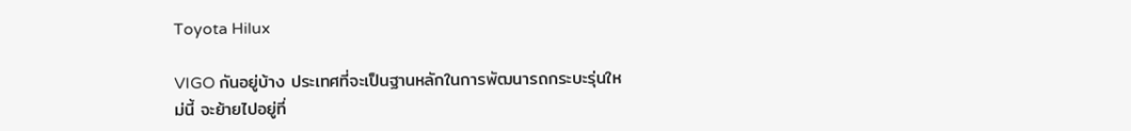Toyota Hilux

VIGO กันอยู่บ้าง ประเทศที่จะเป็นฐานหลักในการพัฒนารถกระบะรุ่นใหม่นี้ จะย้ายไปอยู่ที่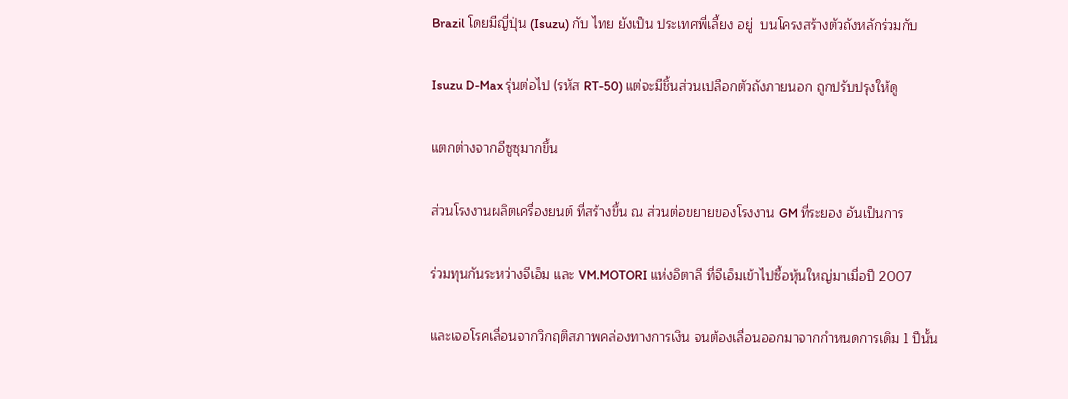Brazil โดยมีญี่ปุ่น (Isuzu) กับ ไทย ยังเป็น ประเทศพี่เลี้ยง อยู่  บนโครงสร้างตัวถังหลักร่วมกับ

Isuzu D-Max รุ่นต่อไป (รหัส RT-50) แต่จะมีชิ้นส่วนเปลือกตัวถังภายนอก ถูกปรับปรุงให้ดู

แตกต่างจากอีซูซุมากขึ้น

ส่วนโรงงานผลิตเครื่องยนต์ ที่สร้างขึ้น ณ ส่วนต่อขยายของโรงงาน GM ที่ระยอง อันเป็นการ

ร่วมทุนกันระหว่างจีเอ็ม และ VM.MOTORI แห่งอิตาลี ที่จีเอ็มเข้าไปซื้อหุ้นใหญ่มาเมื่อปี 2007

และเจอโรคเลื่อนจากวิกฤติสภาพคล่องทางการเงิน จนต้องเลื่อนออกมาจากกำหนดการเดิม 1 ปีนั้น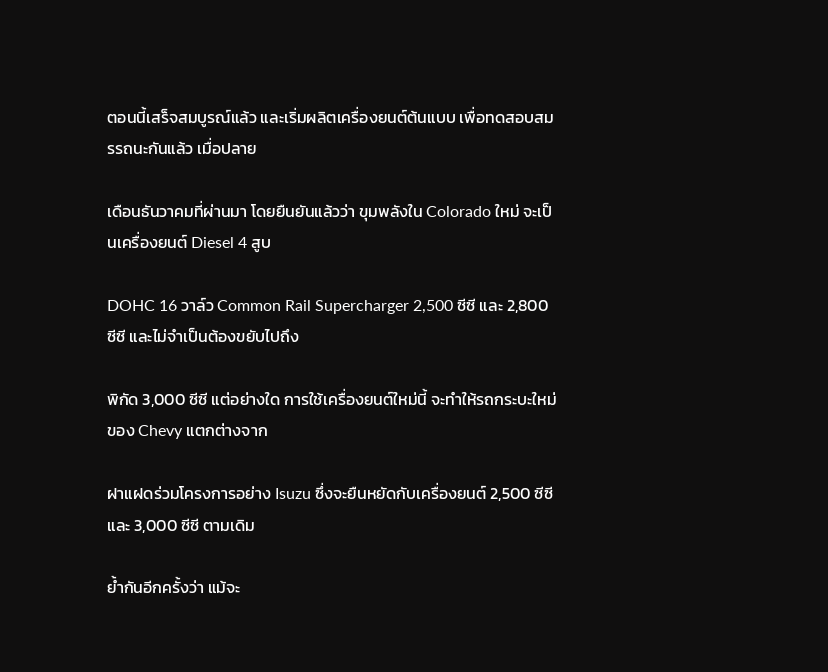ตอนนี้เสร็จสมบูรณ์แล้ว และเริ่มผลิตเครื่องยนต์ต้นแบบ เพื่อทดสอบสมรรถนะกันแล้ว เมื่อปลาย

เดือนธันวาคมที่ผ่านมา โดยยืนยันแล้วว่า ขุมพลังใน Colorado ใหม่ จะเป็นเครื่องยนต์ Diesel 4 สูบ

DOHC 16 วาล์ว Common Rail Supercharger 2,500 ซีซี และ 2,800 ซีซี และไม่จำเป็นต้องขยับไปถึง

พิกัด 3,000 ซีซี แต่อย่างใด การใช้เครื่องยนต์ใหม่นี้ จะทำให้รถกระบะใหม่ของ Chevy แตกต่างจาก

ฝาแฝดร่วมโครงการอย่าง Isuzu ซึ่งจะยืนหยัดกับเครื่องยนต์ 2,500 ซีซี และ 3,000 ซีซี ตามเดิม

ย้ำกันอีกครั้งว่า แม้จะ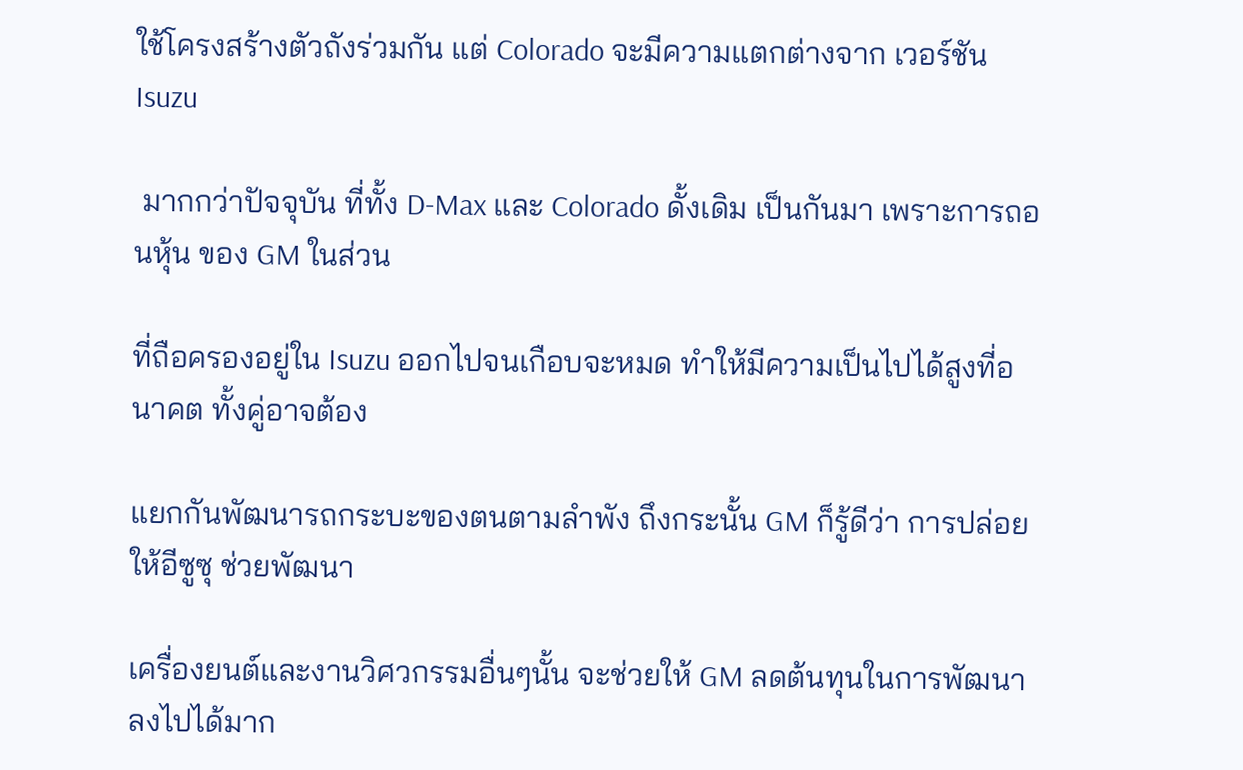ใช้โครงสร้างตัวถังร่วมกัน แต่ Colorado จะมีความแตกต่างจาก เวอร์ชัน Isuzu

 มากกว่าปัจจุบัน ที่ทั้ง D-Max และ Colorado ดั้งเดิม เป็นกันมา เพราะการถอนหุ้น ของ GM ในส่วน

ที่ถือครองอยู่ใน Isuzu ออกไปจนเกือบจะหมด ทำให้มีความเป็นไปได้สูงที่อนาคต ทั้งคู่อาจต้อง

แยกกันพัฒนารถกระบะของตนตามลำพัง ถึงกระนั้น GM ก็รู้ดีว่า การปล่อยให้อีซูซุ ช่วยพัฒนา

เครื่องยนต์และงานวิศวกรรมอื่นๆนั้น จะช่วยให้ GM ลดต้นทุนในการพัฒนาลงไปได้มาก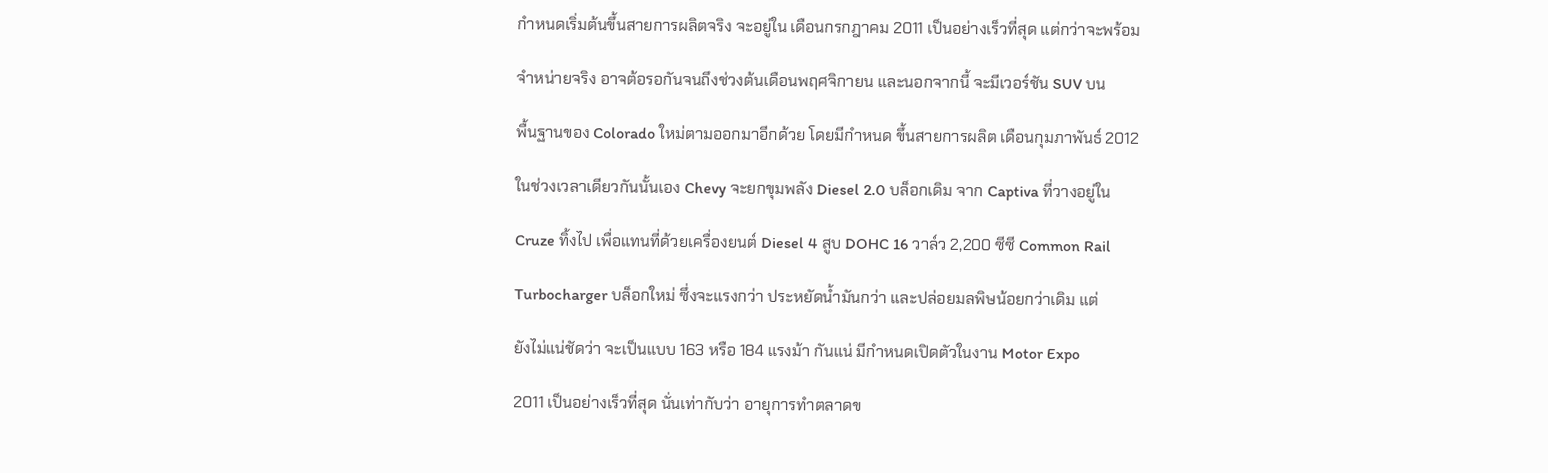กำหนดเริ่มต้นขึ้นสายการผลิตจริง จะอยู่ใน เดือนกรกฎาคม 2011 เป็นอย่างเร็วที่สุด แต่กว่าจะพร้อม

จำหน่ายจริง อาจต้อรอกันจนถึงช่วงต้นเดือนพฤศจิกายน และนอกจากนี้ จะมีเวอร์ชัน SUV บน

พื้นฐานของ Colorado ใหม่ตามออกมาอีกด้วย โดยมีกำหนด ขึ้นสายการผลิต เดือนกุมภาพันธ์ 2012

ในช่วงเวลาเดียวกันนั้นเอง Chevy จะยกขุมพลัง Diesel 2.0 บล็อกเดิม จาก Captiva ที่วางอยู่ใน

Cruze ทิ้งไป เพื่อแทนที่ด้วยเครื่องยนต์ Diesel 4 สูบ DOHC 16 วาล์ว 2,200 ซีซี Common Rail

Turbocharger บล็อกใหม่ ซึ่งจะแรงกว่า ประหยัดน้ำมันกว่า และปล่อยมลพิษน้อยกว่าเดิม แต่

ยังไม่แน่ชัดว่า จะเป็นแบบ 163 หรือ 184 แรงม้า กันแน่ มีกำหนดเปิดตัวในงาน Motor Expo

2011 เป็นอย่างเร็วที่สุด นั่นเท่ากับว่า อายุการทำตลาดข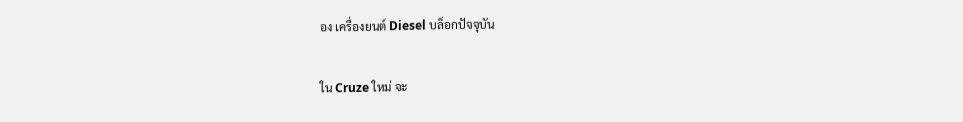อง เครื่องยนต์ Diesel บล็อกปัจจุบัน

ใน Cruze ใหม่ จะ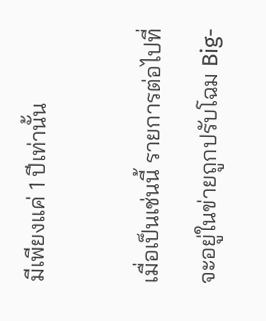มีเพียงแค่ 1 ปีเท่านั้น

เมื่อเป็นเช่นนี้ รายการต่อไปที่จะอยู่ในข่ายถูกปรับโฉม Big-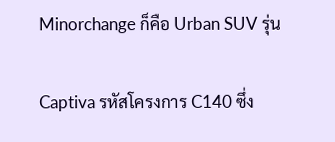Minorchange ก็คือ Urban SUV รุ่น

Captiva รหัสโครงการ C140 ซึ่ง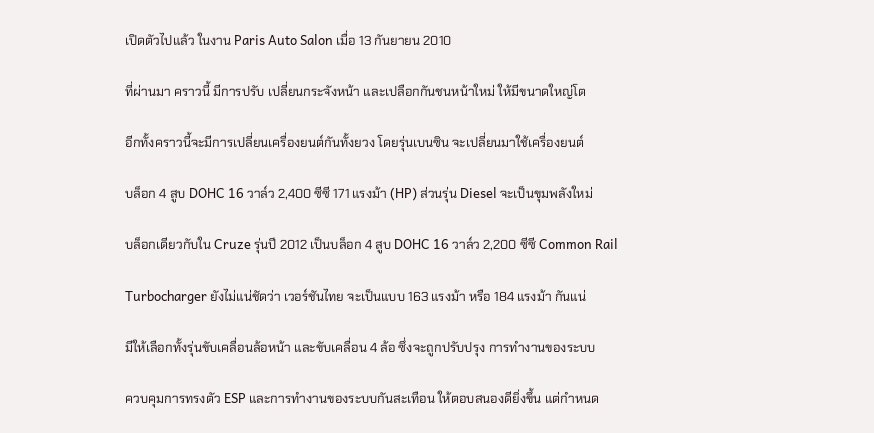เปิดตัวไปแล้ว ในงาน Paris Auto Salon เมื่อ 13 กันยายน 2010

ที่ผ่านมา คราวนี้ มีการปรับ เปลี่ยนกระจังหน้า และเปลือกกันชนหน้าใหม่ ให้มีขนาดใหญ่โต

อีกทั้งคราวนี้จะมีการเปลี่ยนเครื่องยนต์กันทั้งยวง โดยรุ่นเบนซิน จะเปลี่ยนมาใช้เครื่องยนต์

บล็อก 4 สูบ DOHC 16 วาล์ว 2,400 ซีซี 171 แรงม้า (HP) ส่วนรุ่น Diesel จะเป็นขุมพลังใหม่

บล็อกเดียวกับใน Cruze รุ่นปี 2012 เป็นบล็อก 4 สูบ DOHC 16 วาล์ว 2,200 ซีซี Common Rail

Turbocharger ยังไม่แน่ชัดว่า เวอร์ชันไทย จะเป็นแบบ 163 แรงม้า หรือ 184 แรงม้า กันแน่

มีให้เลือกทั้งรุ่นขับเคลื่อนล้อหน้า และขับเคลื่อน 4 ล้อ ซึ่งจะถูกปรับปรุง การทำงานของระบบ

ควบคุมการทรงตัว ESP และการทำงานของระบบกันสะเทือน ให้ตอบสนองดียิ่งขึ้น แต่กำหนด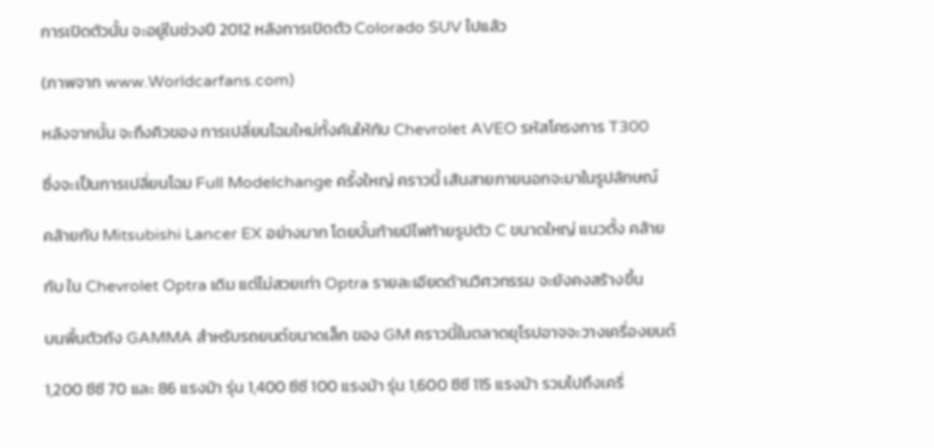การเปิดตัวนั้น จะอยู่ในช่วงปี 2012 หลังการเปิดตัว Colorado SUV ไปแล้ว

(ภาพจาก www.Worldcarfans.com)

หลังจากนั้น จะถึงคิวของ การเปลี่ยนโฉมใหม่ทั้งคันให้กับ Chevrolet AVEO รหัสโครงการ T300

ซึ่งจะเป็นการเปลี่ยนโฉม Full Modelchange ครั้งใหญ่ คราวนี้ เส้นสายภายนอกจะมาในรูปลักษณ์

คล้ายกับ Mitsubishi Lancer EX อย่างมาก โดยบั้นท้ายมีไฟท้ายรูปตัว C ขนาดใหญ่ แนวตั้ง คล้าย

กับ ใน Chevrolet Optra เดิม แต่ไม่สวยเท่า Optra รายละเอียดด้านวิศวกรรม จะยังคงสร้างขึ้น

บนพื้นตัวถัง GAMMA สำหรับรถยนต์ขนาดเล็ก ของ GM คราวนี้ในตลาดยุโรปอาจจะวางเครื่องยนต์

1,200 ซีซี 70 และ 86 แรงม้า รุ่น 1,400 ซีซี 100 แรงม้า รุ่น 1,600 ซีซี 115 แรงม้า รวมไปถึงเครื่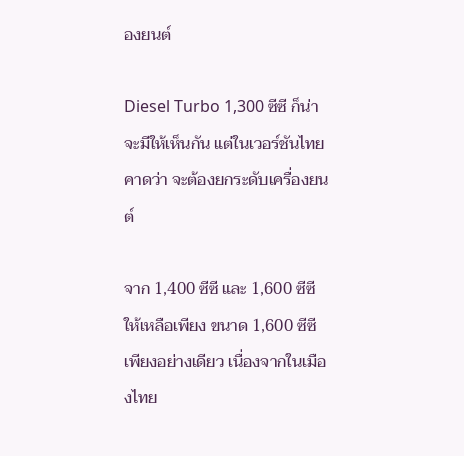องยนต์

Diesel Turbo 1,300 ซีซี ก็น่าจะมีให้เห็นกัน แต่ในเวอร์ชันไทย คาดว่า จะต้องยกระดับเครื่องยนต์

จาก 1,400 ซีซี และ 1,600 ซีซี ให้เหลือเพียง ขนาด 1,600 ซีซี เพียงอย่างเดียว เนื่องจากในเมืองไทย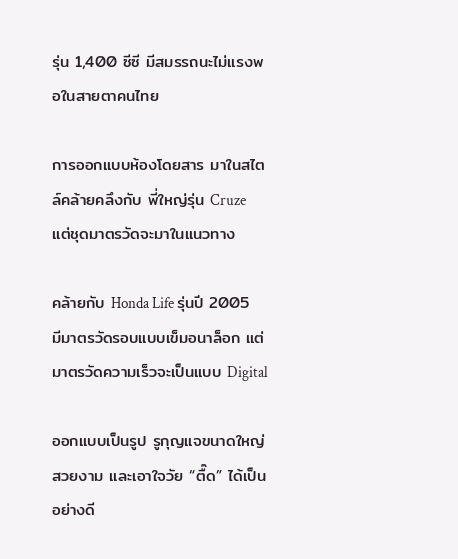รุ่น 1,400 ซีซี มีสมรรถนะไม่แรงพอในสายตาคนไทย

การออกแบบห้องโดยสาร มาในสไตล์คล้ายคลึงกับ พี่ใหญ่รุ่น Cruze แต่ชุดมาตรวัดจะมาในแนวทาง

คล้ายกับ Honda Life รุ่นปี 2005 มีมาตรวัดรอบแบบเข็มอนาล็อก แต่มาตรวัดความเร็วจะเป็นแบบ Digital

ออกแบบเป็นรูป รูกุญแจขนาดใหญ่ สวยงาม และเอาใจวัย “ตื๊ด” ได้เป็นอย่างดี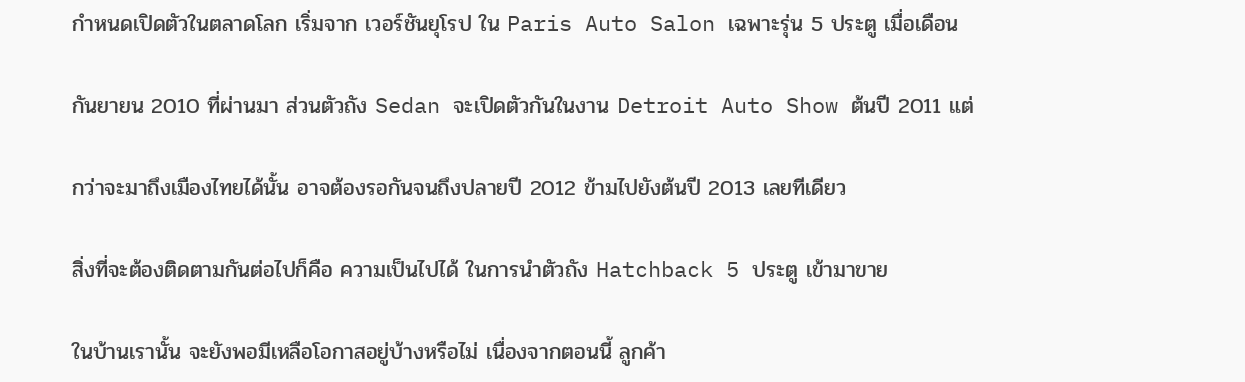กำหนดเปิดตัวในตลาดโลก เริ่มจาก เวอร์ชันยุโรป ใน Paris Auto Salon เฉพาะรุ่น 5 ประตู เมื่อเดือน

กันยายน 2010 ที่ผ่านมา ส่วนตัวถัง Sedan จะเปิดตัวกันในงาน Detroit Auto Show ต้นปี 2011 แต่

กว่าจะมาถึงเมืองไทยได้นั้น อาจต้องรอกันจนถึงปลายปี 2012 ข้ามไปยังต้นปี 2013 เลยทีเดียว

สิ่งที่จะต้องติดตามกันต่อไปก็คือ ความเป็นไปได้ ในการนำตัวถัง Hatchback 5 ประตู เข้ามาขาย

ในบ้านเรานั้น จะยังพอมีเหลือโอกาสอยู่บ้างหรือไม่ เนื่องจากตอนนี้ ลูกค้า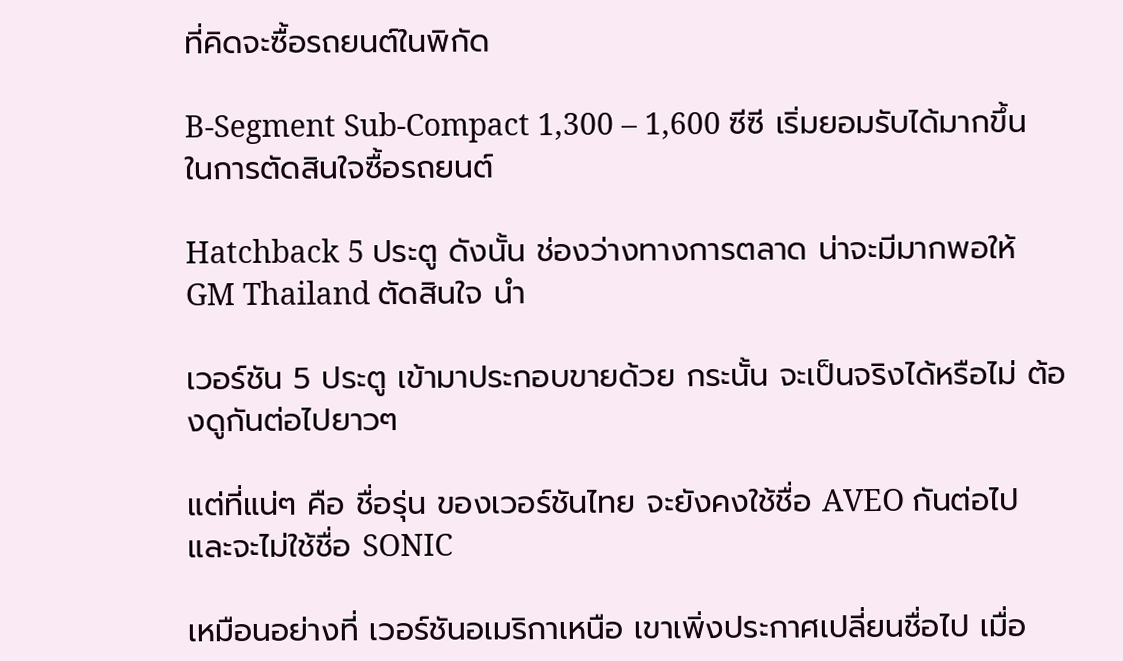ที่คิดจะซื้อรถยนต์ในพิกัด

B-Segment Sub-Compact 1,300 – 1,600 ซีซี เริ่มยอมรับได้มากขึ้น ในการตัดสินใจซื้อรถยนต์

Hatchback 5 ประตู ดังนั้น ช่องว่างทางการตลาด น่าจะมีมากพอให้ GM Thailand ตัดสินใจ นำ

เวอร์ชัน 5 ประตู เข้ามาประกอบขายด้วย กระนั้น จะเป็นจริงได้หรือไม่ ต้องดูกันต่อไปยาวๆ

แต่ที่แน่ๆ คือ ชื่อรุ่น ของเวอร์ชันไทย จะยังคงใช้ชื่อ AVEO กันต่อไป และจะไม่ใช้ชื่อ SONIC

เหมือนอย่างที่ เวอร์ชันอเมริกาเหนือ เขาเพิ่งประกาศเปลี่ยนชื่อไป เมื่อ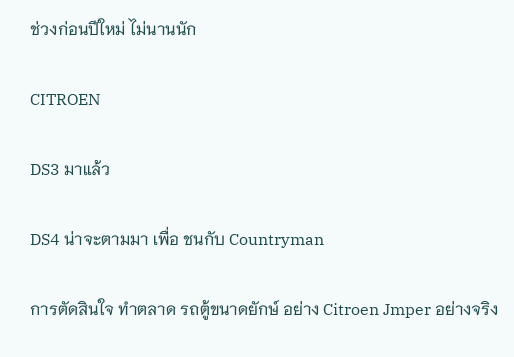ช่วงก่อนปีใหม่ ไม่นานนัก

CITROEN

DS3 มาแล้ว

DS4 น่าจะตามมา เพื่อ ชนกับ Countryman

การตัดสินใจ ทำตลาด รถตู้ขนาดยักษ์ อย่าง Citroen Jmper อย่างจริง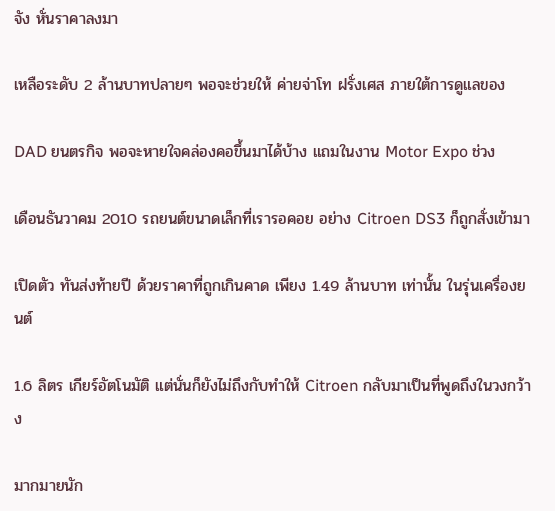จัง หั่นราคาลงมา

เหลือระดับ 2 ล้านบาทปลายๆ พอจะช่วยให้ ค่ายจ่าโท ฝรั่งเศส ภายใต้การดูแลของ

DAD ยนตรกิจ พอจะหายใจคล่องคอขึ้นมาได้บ้าง แถมในงาน Motor Expo ช่วง

เดือนธันวาคม 2010 รถยนต์ขนาดเล็กที่เรารอคอย อย่าง Citroen DS3 ก็ถูกสั่งเข้ามา

เปิดตัว ทันส่งท้ายปี ด้วยราคาที่ถูกเกินคาด เพียง 1.49 ล้านบาท เท่านั้น ในรุ่นเครื่องยนต์

1.6 ลิตร เกียร์อัตโนมัติ แต่นั่นก็ยังไม่ถึงกับทำให้ Citroen กลับมาเป็นที่พูดถึงในวงกว้าง

มากมายนัก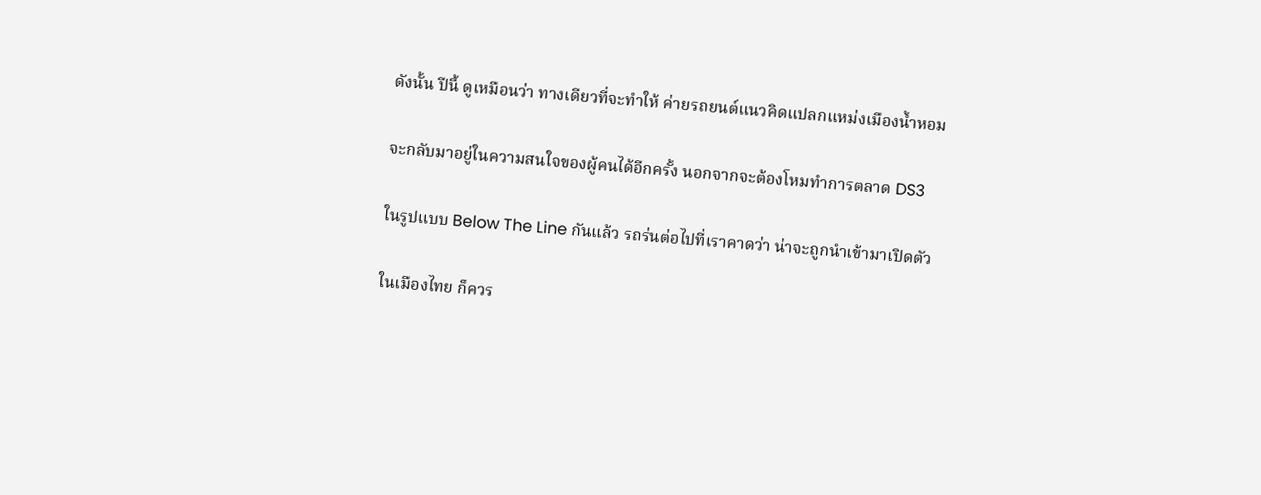ดังนั้น ปีนี้ ดูเหมือนว่า ทางเดียวที่จะทำให้ ค่ายรถยนต์แนวคิดแปลกแหม่งเมืองน้ำหอม

จะกลับมาอยู่ในความสนใจของผู้คนได้อีกครั้ง นอกจากจะต้องโหมทำการตลาด DS3

ในรูปแบบ Below The Line กันแล้ว รถร่นต่อไปที่เราคาดว่า น่าจะถูกนำเข้ามาเปิดตัว

ในเมืองไทย ก็ควร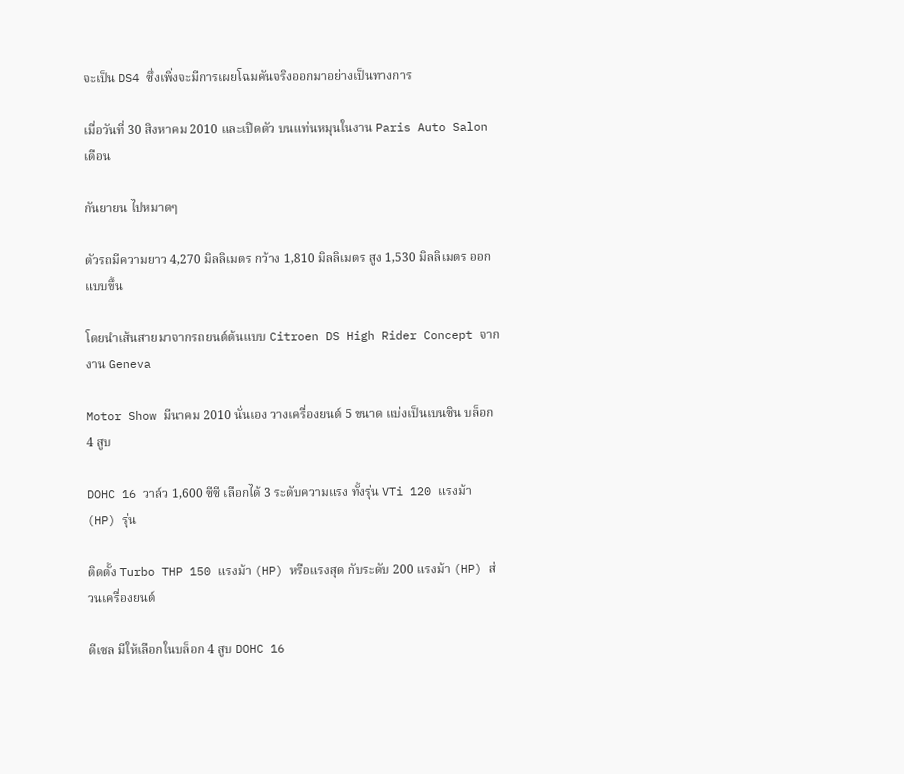จะเป็น DS4 ซึ่งเพิ่งจะมีการเผยโฉมคันจริงออกมาอย่างเป็นทางการ

เมื่อวันที่ 30 สิงหาคม 2010 และเปิดตัว บนแท่นหมุนในงาน Paris Auto Salon เดือน

กันยายน ไปหมาดๆ

ตัวรถมีความยาว 4,270 มิลลิเมตร กว้าง 1,810 มิลลิเมตร สูง 1,530 มิลลิเมตร ออกแบบขึ้น

โดยนำเส้นสายมาจากรถยนต์ต้นแบบ Citroen DS High Rider Concept จากงาน Geneva

Motor Show มีนาคม 2010 นั่นเอง วางเครื่องยนต์ 5 ขนาด แบ่งเป็นเบนซิน บล็อก 4 สูบ

DOHC 16 วาล์ว 1,600 ซีซี เลือกได้ 3 ระดับความแรง ทั้งรุ่น VTi 120 แรงม้า (HP) รุ่น

ติดตั้ง Turbo THP 150 แรงม้า (HP) หรือแรงสุด กับระดับ 200 แรงม้า (HP) ส่วนเครื่องยนต์

ดีเซล มีให้เลือกในบล็อก 4 สูบ DOHC 16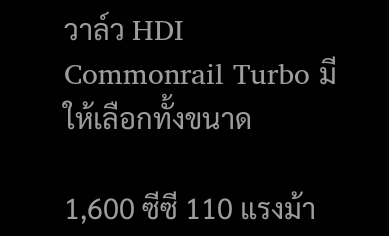วาล์ว HDI Commonrail Turbo มีให้เลือกทั้งขนาด

1,600 ซีซี 110 แรงม้า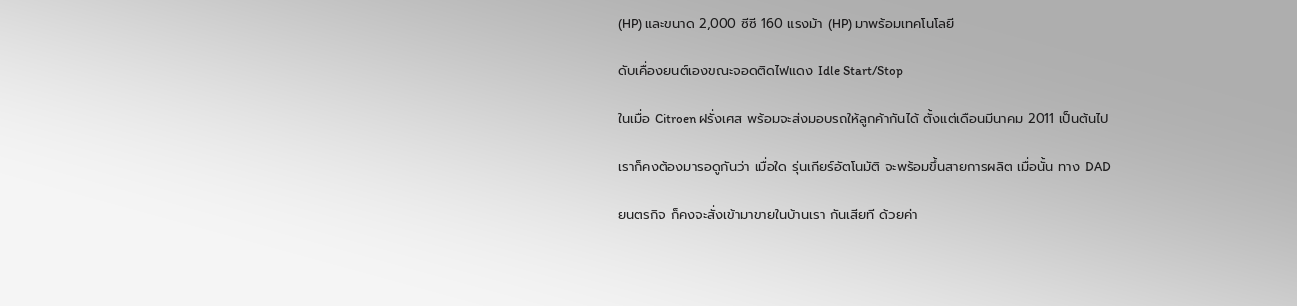(HP) และขนาด 2,000 ซีซี 160 แรงม้า (HP) มาพร้อมเทคโนโลยี

ดับเคื่องยนต์เองขณะจอดติดไฟแดง Idle Start/Stop

ในเมื่อ Citroen ฝรั่งเศส พร้อมจะส่งมอบรถให้ลูกค้ากันได้ ตั้งแต่เดือนมีนาคม 2011 เป็นต้นไป

เราก็คงต้องมารอดูกันว่า เมื่อใด รุ่นเกียร์อัตโนมัติ จะพร้อมขึ้นสายการผลิต เมื่อนั้น ทาง DAD

ยนตรกิจ ก็คงจะสั่งเข้ามาขายในบ้านเรา กันเสียที ด้วยค่า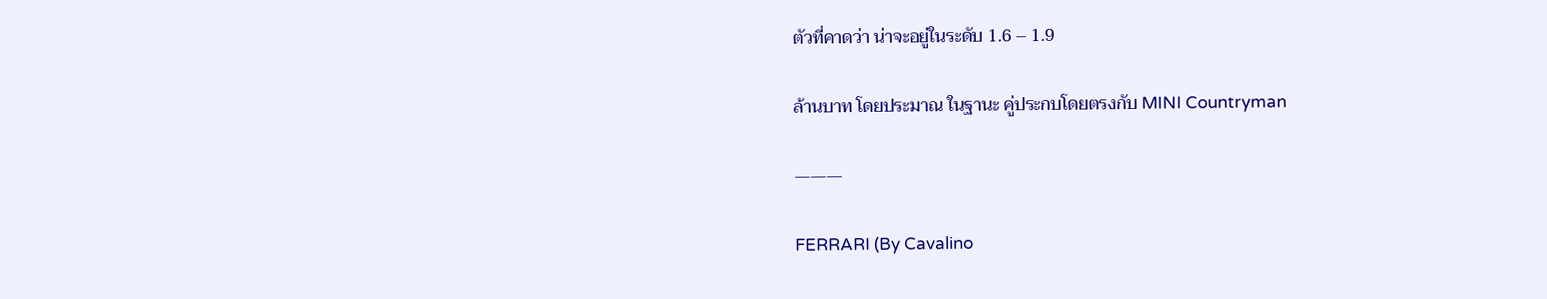ตัวที่คาดว่า น่าจะอยู่ในระดับ 1.6 – 1.9

ล้านบาท โดยประมาณ ในฐานะ คู่ประกบโดยตรงกับ MINI Countryman

———

FERRARI (By Cavalino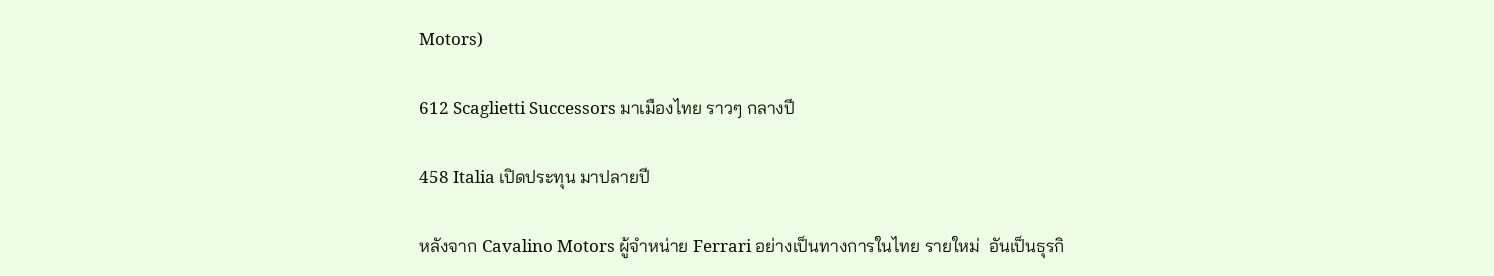Motors)

612 Scaglietti Successors มาเมืองไทย ราวๆ กลางปี

458 Italia เปิดประทุน มาปลายปี

หลังจาก Cavalino Motors ผู้จำหน่าย Ferrari อย่างเป็นทางการในไทย รายใหม่  อันเป็นธุรกิ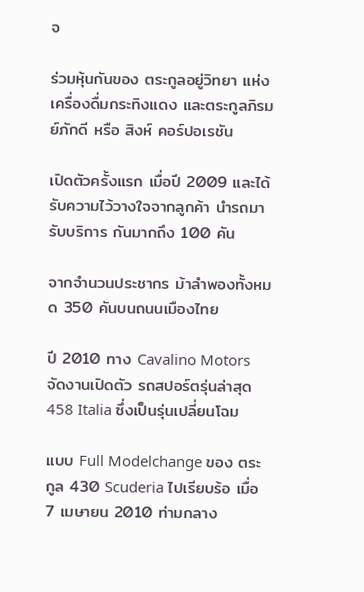จ

ร่วมหุ้นกันของ ตระกูลอยู่วิทยา แห่งเครื่องดื่มกระทิงแดง และตระกูลภิรมย์ภักดี หรือ สิงห์ คอร์ปอเรชัน

เปิดตัวครั้งแรก เมื่อปี 2009 และได้รับความไว้วางใจจากลูกค้า นำรถมารับบริการ กันมากถึง 100 คัน

จากจำนวนประชากร ม้าลำพองทั้งหมด 350 คันบนถนนเมืองไทย

ปี 2010 ทาง Cavalino Motors จัดงานเปิดตัว รถสปอร์ตรุ่นล่าสุด 458 Italia ซึ่งเป็นรุ่นเปลี่ยนโฉม

แบบ Full Modelchange ของ ตระกูล 430 Scuderia ไปเรียบร้อ เมื่อ 7 เมษายน 2010 ท่ามกลาง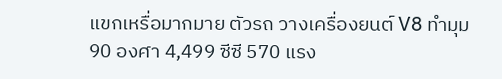แขกเหรื่อมากมาย ตัวรถ วางเครื่องยนต์ V8 ทำมุม 90 องศา 4,499 ซีซี 570 แรง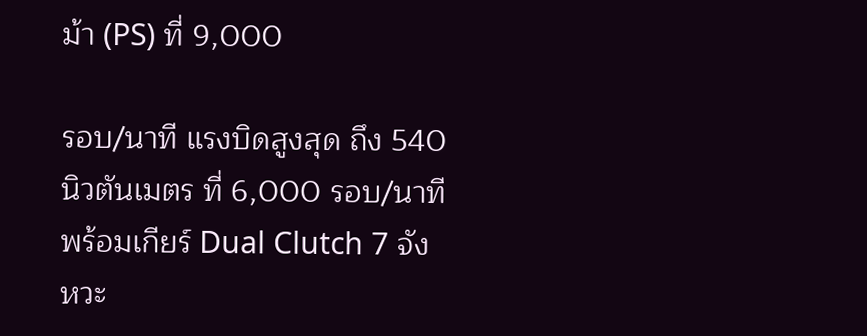ม้า (PS) ที่ 9,000

รอบ/นาที แรงบิดสูงสุด ถึง 540 นิวตันเมตร ที่ 6,000 รอบ/นาที พร้อมเกียร์ Dual Clutch 7 จังหวะ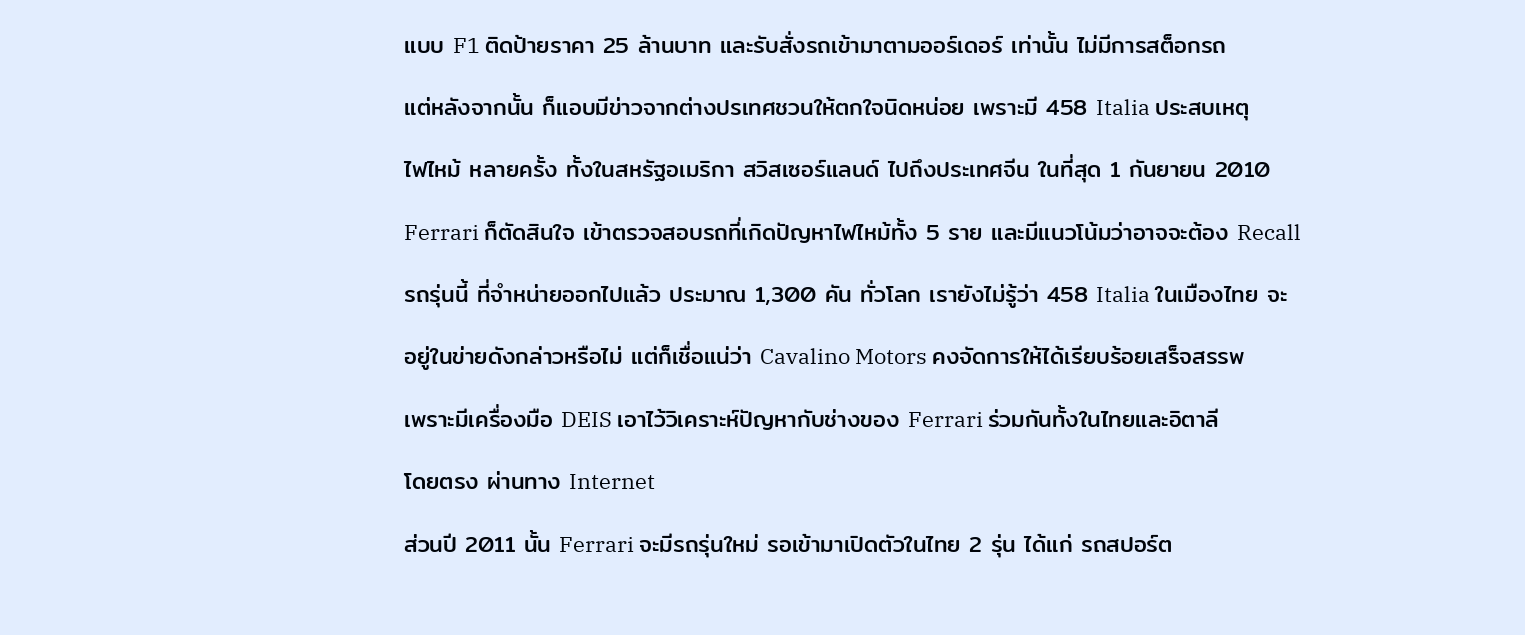แบบ F1 ติดป้ายราคา 25 ล้านบาท และรับสั่งรถเข้ามาตามออร์เดอร์ เท่านั้น ไม่มีการสต็อกรถ

แต่หลังจากนั้น ก็แอบมีข่าวจากต่างปรเทศชวนให้ตกใจนิดหน่อย เพราะมี 458 Italia ประสบเหตุ

ไฟไหม้ หลายครั้ง ทั้งในสหรัฐอเมริกา สวิสเซอร์แลนด์ ไปถึงประเทศจีน ในที่สุด 1 กันยายน 2010

Ferrari ก็ตัดสินใจ เข้าตรวจสอบรถที่เกิดปัญหาไฟไหม้ทั้ง 5 ราย และมีแนวโน้มว่าอาจจะต้อง Recall

รถรุ่นนี้ ที่จำหน่ายออกไปแล้ว ประมาณ 1,300 คัน ทั่วโลก เรายังไม่รู้ว่า 458 Italia ในเมืองไทย จะ

อยู่ในข่ายดังกล่าวหรือไม่ แต่ก็เชื่อแน่ว่า Cavalino Motors คงจัดการให้ได้เรียบร้อยเสร็จสรรพ

เพราะมีเครื่องมือ DEIS เอาไว้วิเคราะห์ปัญหากับช่างของ Ferrari ร่วมกันทั้งในไทยและอิตาลี

โดยตรง ผ่านทาง Internet

ส่วนปี 2011 นั้น Ferrari จะมีรถรุ่นใหม่ รอเข้ามาเปิดตัวในไทย 2 รุ่น ได้แก่ รถสปอร์ต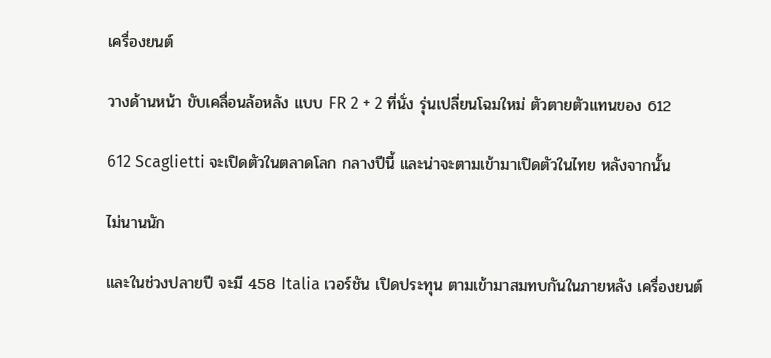เครื่องยนต์

วางด้านหน้า ขับเคลื่อนล้อหลัง แบบ FR 2 + 2 ที่นั่ง รุ่นเปลี่ยนโฉมใหม่ ตัวตายตัวแทนของ 612

612 Scaglietti จะเปิดตัวในตลาดโลก กลางปีนี้ และน่าจะตามเข้ามาเปิดตัวในไทย หลังจากนั้น

ไม่นานนัก

และในช่วงปลายปี จะมี 458 Italia เวอร์ชัน เปิดประทุน ตามเข้ามาสมทบกันในภายหลัง เครื่องยนต์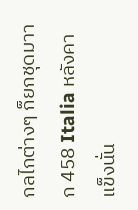กลไกต่างๆ ก็ยกชุดมาาก 458 Italia หลังคาแข็งนั่น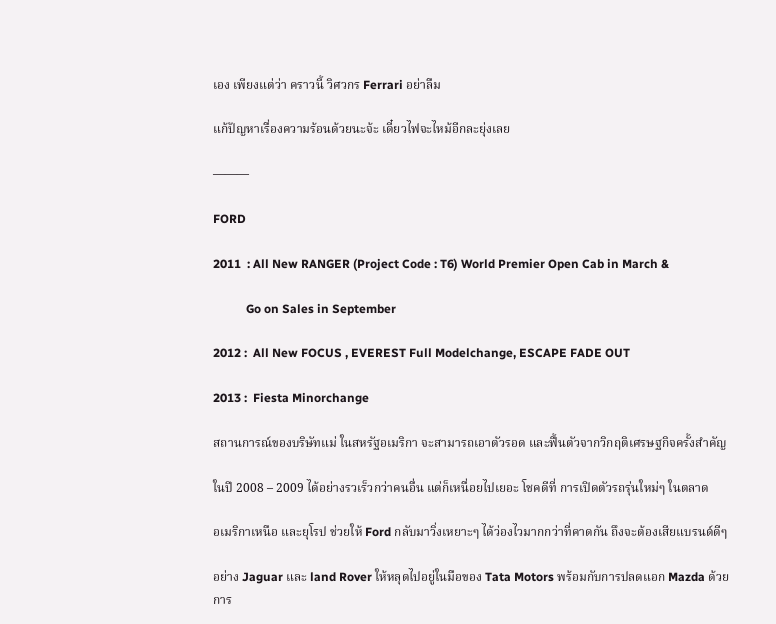เอง เพียงแต่ว่า คราวนี้ วิศวกร Ferrari อย่าลืม

แก้ปัญหาเรื่องความร้อนด้วยนะจ้ะ เดี๋ยวไฟจะไหม้อีกละยุ่งเลย

———

FORD

2011  : All New RANGER (Project Code : T6) World Premier Open Cab in March &

           Go on Sales in September

2012 :  All New FOCUS , EVEREST Full Modelchange, ESCAPE FADE OUT

2013 :  Fiesta Minorchange

สถานการณ์ของบริษัทแม่ ในสหรัฐอเมริกา จะสามารถเอาตัวรอด และฟื้นตัวจากวิกฤติเศรษฐกิจครั้งสำคัญ

ในปี 2008 – 2009 ได้อย่างรวเร็วกว่าคนอื่น แต่ก็เหนื่อยไปเยอะ โชคดีที่ การเปิดตัวรถรุ่นใหม่ๆ ในตลาด

อเมริกาเหนือ และยุโรป ช่วยให้ Ford กลับมาวิ่งเหยาะๆ ได้ว่องไวมากกว่าที่คาดกัน ถึงจะต้องเสียแบรนด์ดีๆ

อย่าง Jaguar และ land Rover ให้หลุดไปอยู่ในมือของ Tata Motors พร้อมกับการปลดแอก Mazda ด้วยการ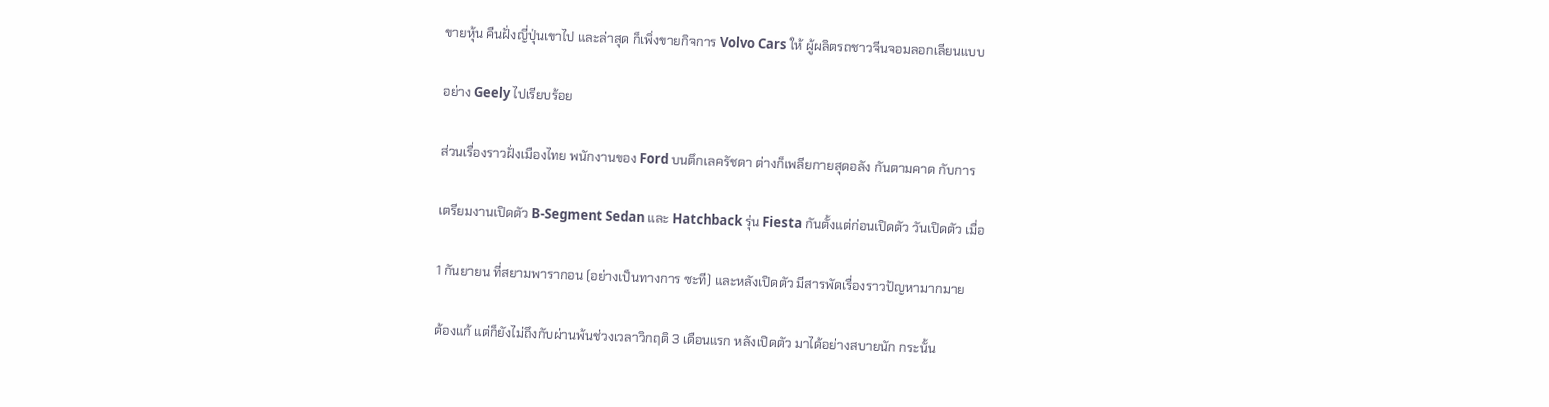ขายหุ้น คืนฝั่งญี่ปุ่นเขาไป และล่าสุด ก็เพิ่งขายกิจการ Volvo Cars ให้ ผู้ผลิตรถชาวจีนจอมลอกเลียนแบบ

อย่าง Geely ไปเรียบร้อย

ส่วนเรื่องราวฝั่งเมืองไทย พนักงานของ Ford บนตึกเลครัชดา ต่างก็เพลียกายสุดอลัง กันตามคาด กับการ

เตรียมงานเปิดตัว B-Segment Sedan และ Hatchback รุ่น Fiesta กันตั้งแต่ก่อนเปิดตัว วันเปิดตัว เมื่อ

1 กันยายน ที่สยามพารากอน (อย่างเป็นทางการ ซะที) และหลังเปิดตัว มีสารพัดเรื่องราวปัญหามากมาย

ต้องแก้ แต่ก็ยังไม่ถึงกับผ่านพ้นช่วงเวลาวิกฤติ 3 เดือนแรก หลังเปิดตัว มาได้อย่างสบายนัก กระนั้น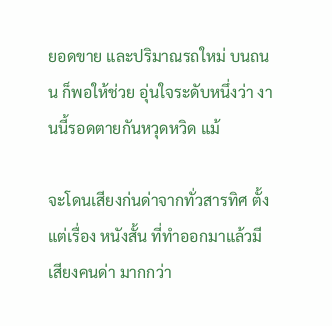ยอดขาย และปริมาณรถใหม่ บนถนน ก็พอให้ช่วย อุ่นใจระดับหนึ่งว่า งานนี้รอดตายกันหวุดหวิด แม้

จะโดนเสียงก่นด่าจากทั่วสารทิศ ตั้งแต่เรื่อง หนังสั้น ที่ทำออกมาแล้วมีเสียงคนด่า มากกว่า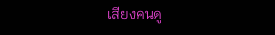เสียงคนดู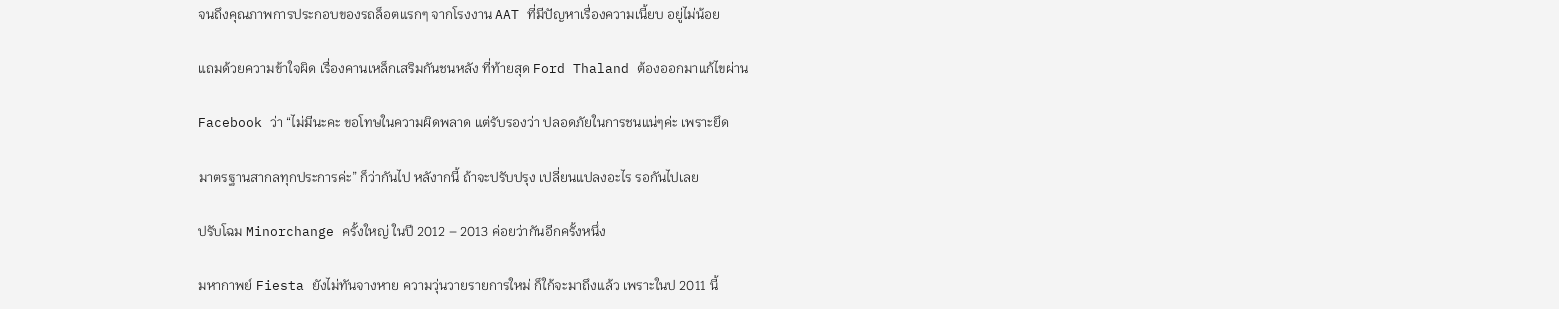จนถึงคุณภาพการประกอบของรถล็อตแรกๆ จากโรงงาน AAT ที่มีปัญหาเรื่องความเนี้ยบ อยู่ไม่น้อย

แถมด้วยความข้าใจผิด เรื่องคานเหล็กเสริมกันชนหลัง ที่ท้ายสุด Ford Thaland ต้องออกมาแก้ไขผ่าน

Facebook ว่า “ไม่มีนะคะ ขอโทษในความผิดพลาด แต่รับรองว่า ปลอดภัยในการชนแน่ๆค่ะ เพราะยึด

มาตรฐานสากลทุกประการค่ะ” ก็ว่ากันไป หลังากนี้ ถ้าจะปรับปรุง เปลี่ยนแปลงอะไร รอกันไปเลย

ปรับโฉม Minorchange ครั้งใหญ่ ในปี 2012 – 2013 ค่อยว่ากันอีกครั้งหนึ่ง

มหากาพย์ Fiesta ยังไม่ทันจางหาย ความวุ่นวายรายการใหม่ ก็ใก้จะมาถึงแล้ว เพราะในป 2011 นี้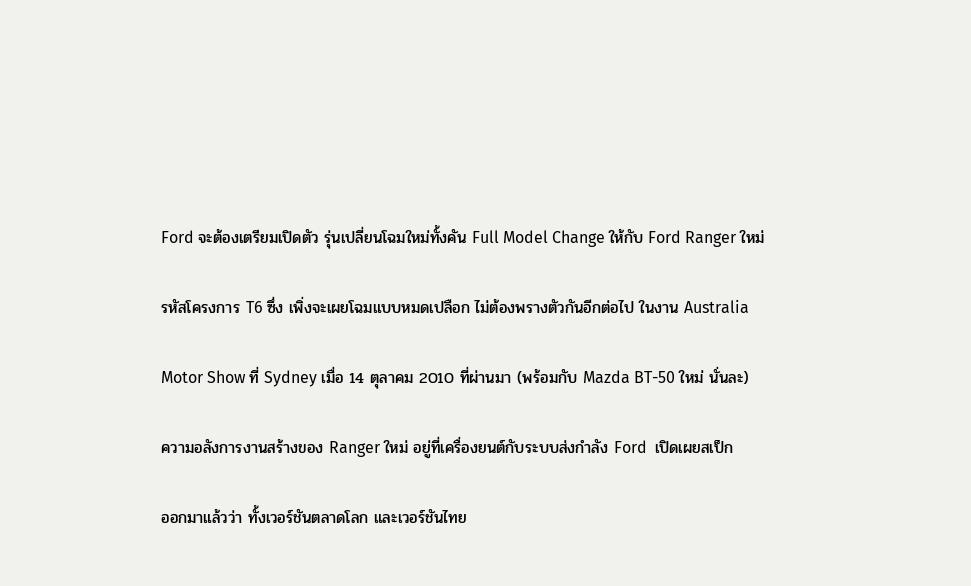Ford จะต้องเตรียมเปิดตัว รุ่นเปลี่ยนโฉมใหม่ทั้งคัน Full Model Change ให้กับ Ford Ranger ใหม่

รหัสโครงการ T6 ซึ่ง เพิ่งจะเผยโฉมแบบหมดเปลือก ไม่ต้องพรางตัวกันอีกต่อไป ในงาน Australia

Motor Show ที่ Sydney เมื่อ 14 ตุลาคม 2010 ที่ผ่านมา (พร้อมกับ Mazda BT-50 ใหม่ นั่นละ)

ความอลังการงานสร้างของ Ranger ใหม่ อยู่ที่เครื่องยนต์กับระบบส่งกำลัง Ford  เปิดเผยสเป็ก

ออกมาแล้วว่า ทั้งเวอร์ชันตลาดโลก และเวอร์ชันไทย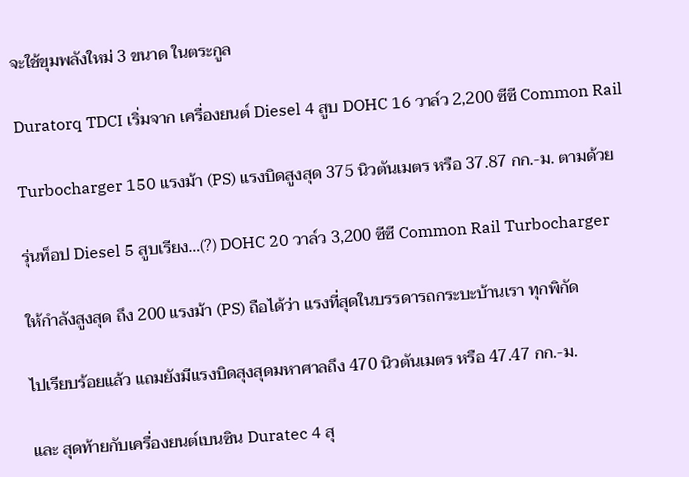จะใช้ขุมพลังใหม่ 3 ขนาด ในตระกูล

Duratorq TDCI เริ่มจาก เครื่องยนต์ Diesel 4 สูบ DOHC 16 วาล์ว 2,200 ซีซี Common Rail

Turbocharger 150 แรงม้า (PS) แรงบิดสูงสุด 375 นิวตันเมตร หรือ 37.87 กก.-ม. ตามด้วย

รุ่นท็อป Diesel 5 สูบเรียง…(?) DOHC 20 วาล์ว 3,200 ซีซี Common Rail Turbocharger

ให้กำลังสูงสุด ถึง 200 แรงม้า (PS) ถือได้ว่า แรงที่สุดในบรรดารถกระบะบ้านเรา ทุกพิกัด

ไปเรียบร้อยแล้ว แถมยังมีแรงบิดสุงสุดมหาศาลถึง 470 นิวตันเมตร หรือ 47.47 กก.-ม.

และ สุดท้ายกับเครื่องยนต์เบนซิน Duratec 4 สุ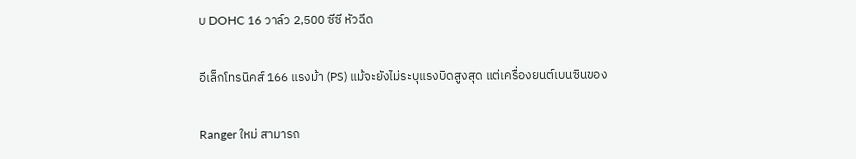บ DOHC 16 วาล์ว 2,500 ซีซี หัวฉีด

อีเล็กโทรนิคส์ 166 แรงม้า (PS) แม้จะยังไม่ระบุแรงบิดสูงสุด แต่เครื่องยนต์เบนซินของ

Ranger ใหม่ สามารถ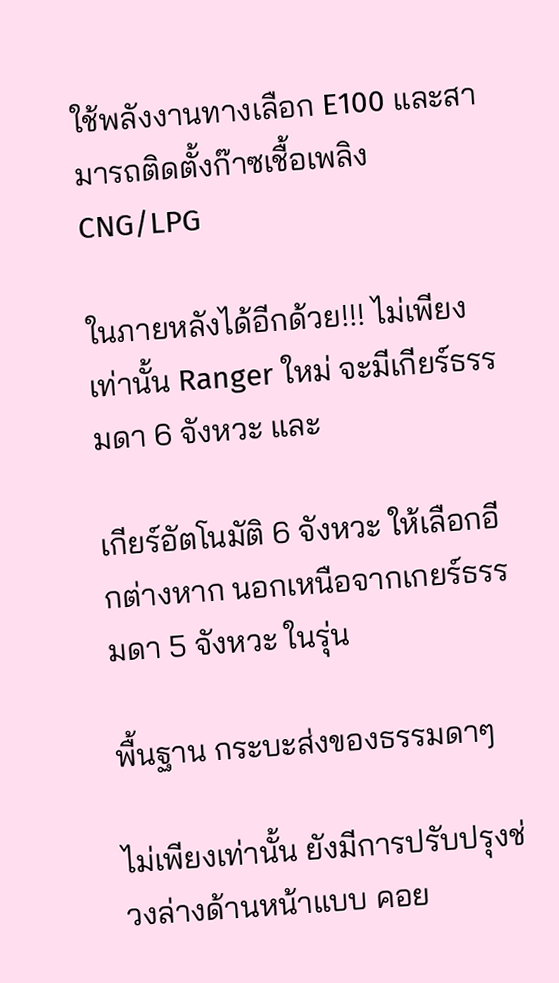ใช้พลังงานทางเลือก E100 และสามารถติดตั้งก๊าซเชื้อเพลิง CNG/LPG

ในภายหลังได้อีกด้วย!!! ไม่เพียงเท่านั้น Ranger ใหม่ จะมีเกียร์ธรรมดา 6 จังหวะ และ

เกียร์อัตโนมัติ 6 จังหวะ ให้เลือกอีกต่างหาก นอกเหนือจากเกยร์ธรรมดา 5 จังหวะ ในรุ่น

พื้นฐาน กระบะส่งของธรรมดาๆ

ไม่เพียงเท่านั้น ยังมีการปรับปรุงช่วงล่างด้านหน้าแบบ คอย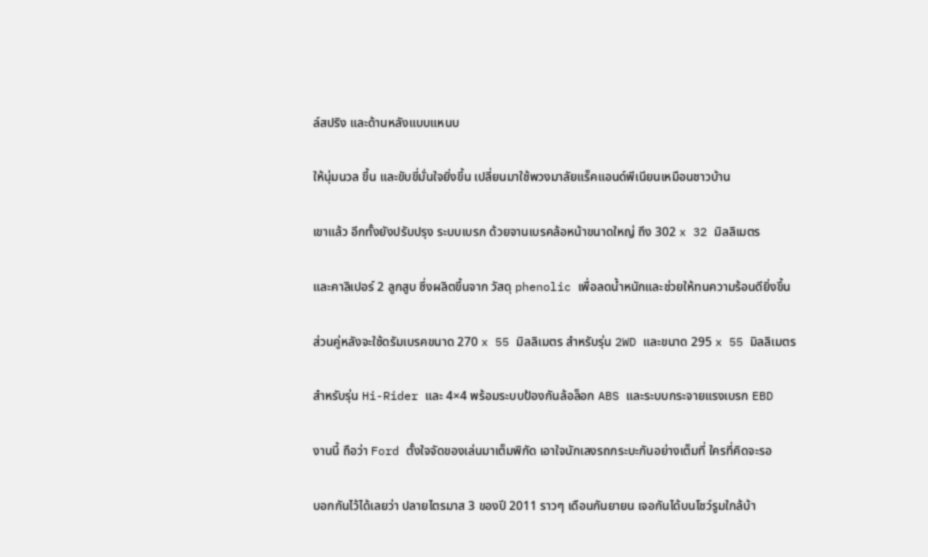ล์สปริง และด้านหลังแบบแหนบ

ให้นุ่มนวล ขึ้น และขับขี่มั่นใจยิ่งขึ้น เปลี่ยนมาใช้พวงมาลัยแร็คแอนด์พีเนียนเหมือนชาวบ้าน

เขาแล้ว อีกทั้งยังปรับปรุง ระบบเบรก ด้วยจานเบรคล้อหน้าขนาดใหญ่ ถึง 302 x 32 มิลลิเมตร

และคาลิเปอร์ 2 ลูกสูบ ซึ่งผลิตขึ้นจาก วัสดุ phenolic เพื่อลดน้ำหนักและช่วยให้ทนความร้อนดียิ่งขึ้น

ส่วนคู่หลังจะใช้ดรัมเบรคขนาด 270 x 55 มิลลิเมตร สำหรับรุ่น 2WD และขนาด 295 x 55 มิลลิเมตร

สำหรับรุ่น Hi-Rider และ 4×4 พร้อมระบบป้องกันล้อล็อก ABS และระบบกระจายแรงเบรก EBD

งานนี้ ถือว่า Ford ตั้งใจจัดของเล่นมาเต็มพิกัด เอาใจนักเลงรถกระบะกันอย่างเต็มที่ ใครที่คิดจะรอ

บอกกันไว้ได้เลยว่า ปลายไตรมาส 3 ของปี 2011 ราวๆ เดือนกันยายน เจอกันได้บนโชว์รูมใกล้บ้า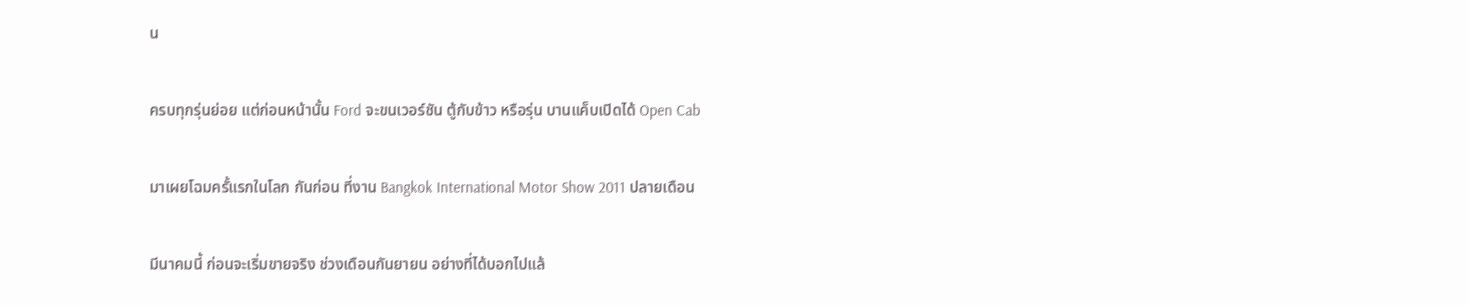น

ครบทุกรุ่นย่อย แต่ก่อนหน้านั้น Ford จะขนเวอร์ชัน ตู้กับข้าว หรือรุ่น บานแค็บเปิดได้ Open Cab

มาเผยโฉมครั้แรกในโลก กันก่อน ที่งาน Bangkok International Motor Show 2011 ปลายเดือน

มีนาคมนี้ ก่อนจะเริ่มขายจริง ช่วงเดือนกันยายน อย่างที่ได้บอกไปแล้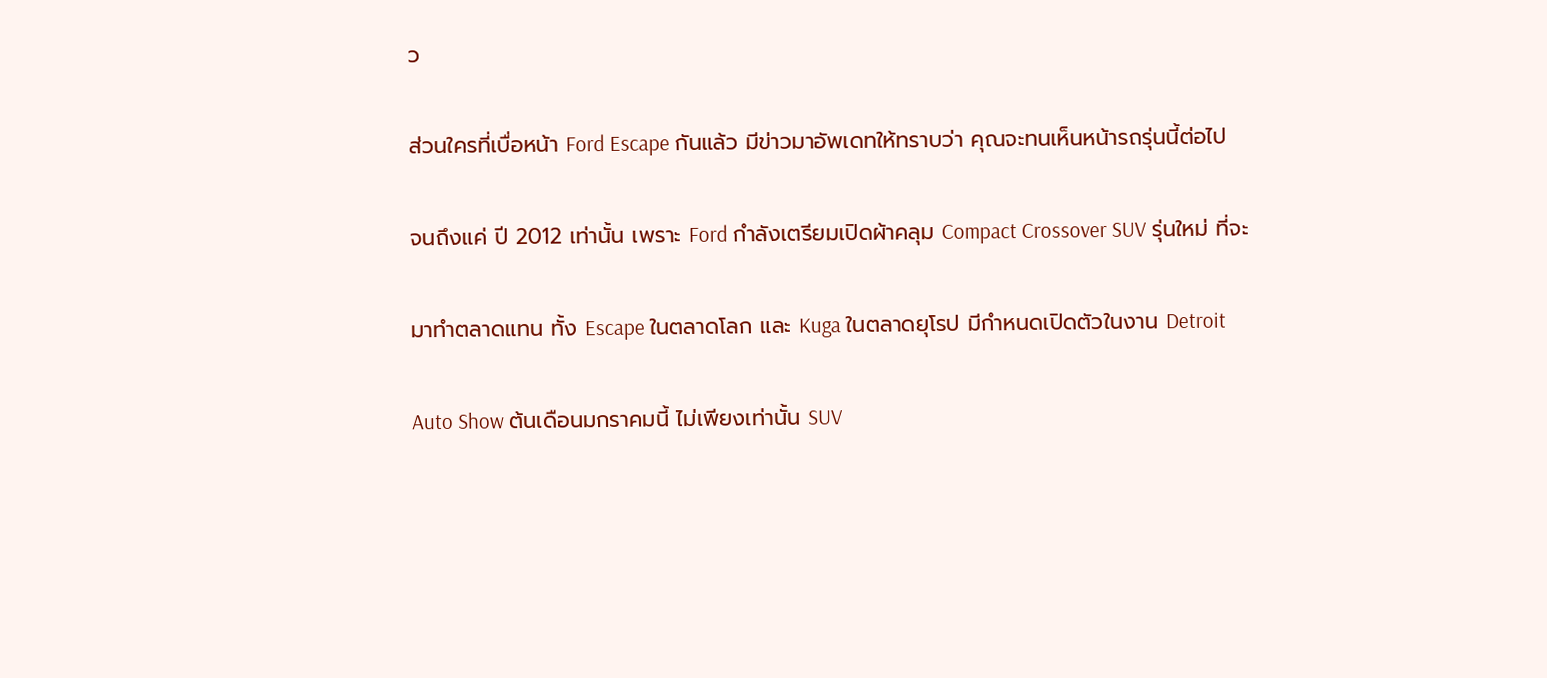ว

ส่วนใครที่เบื่อหน้า Ford Escape กันแล้ว มีข่าวมาอัพเดทให้ทราบว่า คุณจะทนเห็นหน้ารถรุ่นนี้ต่อไป

จนถึงแค่ ปี 2012 เท่านั้น เพราะ Ford กำลังเตรียมเปิดผ้าคลุม Compact Crossover SUV รุ่นใหม่ ที่จะ

มาทำตลาดแทน ทั้ง Escape ในตลาดโลก และ Kuga ในตลาดยุโรป มีกำหนดเปิดตัวในงาน Detroit

Auto Show ต้นเดือนมกราคมนี้ ไม่เพียงเท่านั้น SUV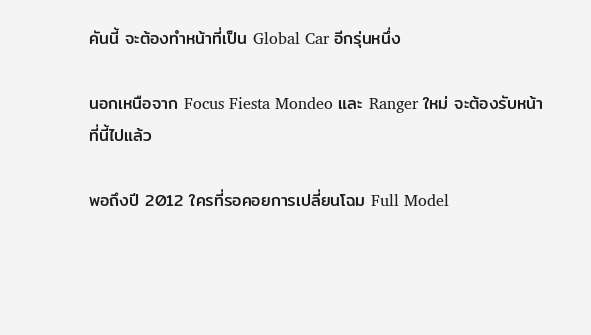คันนี้ จะต้องทำหน้าที่เป็น Global Car อีกรุ่นหนึ่ง

นอกเหนือจาก Focus Fiesta Mondeo และ Ranger ใหม่ จะต้องรับหน้าที่นี้ไปแล้ว

พอถึงปี 2012 ใครที่รอคอยการเปลี่ยนโฉม Full Model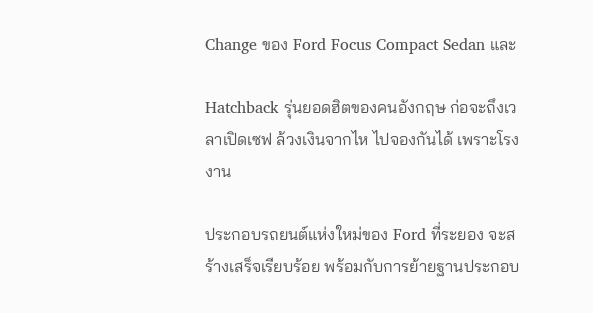Change ของ Ford Focus Compact Sedan และ

Hatchback รุ่นยอดฮิตของคนอังกฤษ ก่อจะถึงเวลาเปิดเซฟ ล้วงเงินจากไห ไปจองกันได้ เพราะโรงงาน

ประกอบรถยนต์แห่งใหม่ของ Ford ที่ระยอง จะสร้างเสร็จเรียบร้อย พร้อมกับการย้ายฐานประกอบ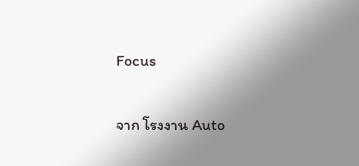Focus

จาก โรงงาน Auto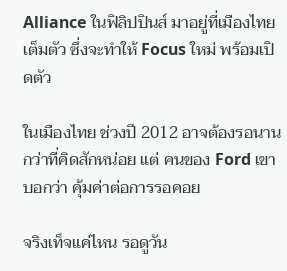Alliance ในฟิลิปปินส์ มาอยู่ที่เมืองไทย เต็มตัว ซึ่งจะทำให้ Focus ใหม่ พร้อมเปิดตัว

ในเมืองไทย ช่วงปี 2012 อาจต้องรอนานกว่าที่คิดสักหน่อย แต่ คนของ Ford เขาบอกว่า คุ้มค่าต่อการรอคอย

จริงเท็จแค่ไหน รอดูวัน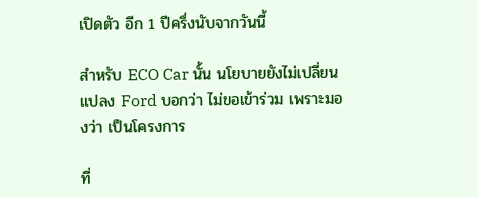เปิดตัว อีก 1 ปีครึ่งนับจากวันนี้

สำหรับ ECO Car นั้น นโยบายยังไม่เปลี่ยนแปลง Ford บอกว่า ไม่ขอเข้าร่วม เพราะมองว่า เป็นโครงการ

ที่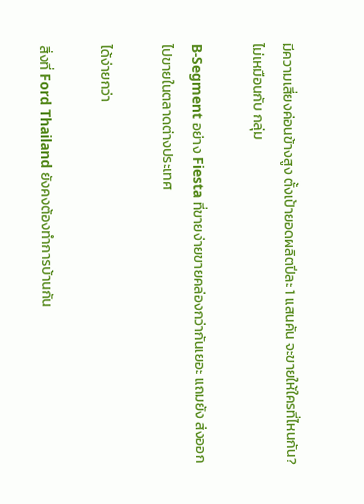มีความเสี่ยงค่อนข้างสูง ตั้งเป้ายอดผลิตปีละ 1 แสนคัน จะขายให้ใครที่ไหนกัน? ไม่เหมือนกับ กลุ่ม

B-Segment อย่าง Fiesta ที่ขายง่ายขายคล่องกว่ากันเยอะ แถมยัง ส่งออกไปขายในตลาดต่างประเทศ

ได้ง่ายกว่า

สิ่งที่ Ford Thailand ยังคงต้องทำการบ้านกัน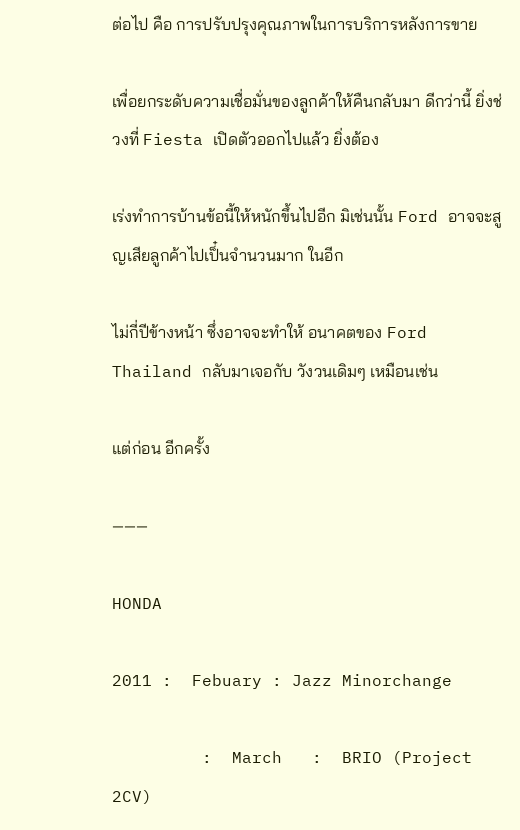ต่อไป คือ การปรับปรุงคุณภาพในการบริการหลังการขาย

เพื่อยกระดับความเชื่อมั่นของลูกค้าให้คืนกลับมา ดีกว่านี้ ยิ่งช่วงที่ Fiesta เปิดตัวออกไปแล้ว ยิ่งต้อง

เร่งทำการบ้านข้อนี้ให้หนักขึ้นไปอีก มิเช่นนั้น Ford อาจจะสูญเสียลูกค้าไปเป็๋นจำนวนมาก ในอีก

ไม่กี่ปีข้างหน้า ซึ่งอาจจะทำให้ อนาคตของ Ford Thailand กลับมาเจอกับ วังวนเดิมๆ เหมือนเช่น

แต่ก่อน อีกครั้ง

———

HONDA

2011 :  Febuary : Jazz Minorchange

         :  March   :  BRIO (Project 2CV)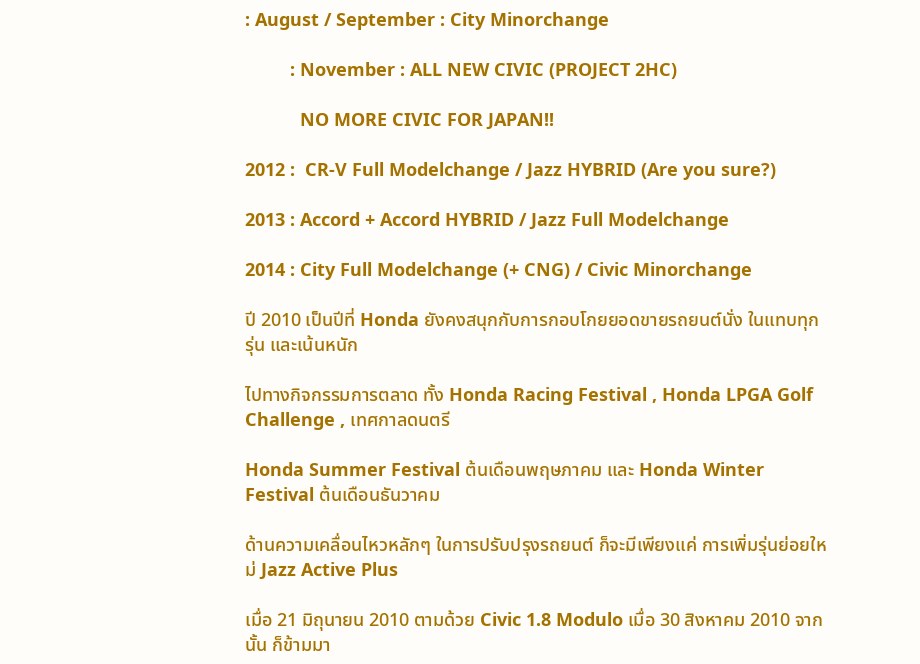: August / September : City Minorchange

         : November : ALL NEW CIVIC (PROJECT 2HC)

           NO MORE CIVIC FOR JAPAN!!

2012 :  CR-V Full Modelchange / Jazz HYBRID (Are you sure?)

2013 : Accord + Accord HYBRID / Jazz Full Modelchange

2014 : City Full Modelchange (+ CNG) / Civic Minorchange

ปี 2010 เป็นปีที่ Honda ยังคงสนุกกับการกอบโกยยอดขายรถยนต์นั่ง ในแทบทุกรุ่น และเน้นหนัก

ไปทางกิจกรรมการตลาด ทั้ง Honda Racing Festival , Honda LPGA Golf Challenge , เทศกาลดนตรี

Honda Summer Festival ต้นเดือนพฤษภาคม และ Honda Winter Festival ต้นเดือนธันวาคม

ด้านความเคลื่อนไหวหลักๆ ในการปรับปรุงรถยนต์ ก็จะมีเพียงแค่ การเพิ่มรุ่นย่อยใหม่ Jazz Active Plus

เมื่อ 21 มิถุนายน 2010 ตามด้วย Civic 1.8 Modulo เมื่อ 30 สิงหาคม 2010 จากนั้น ก็ข้ามมา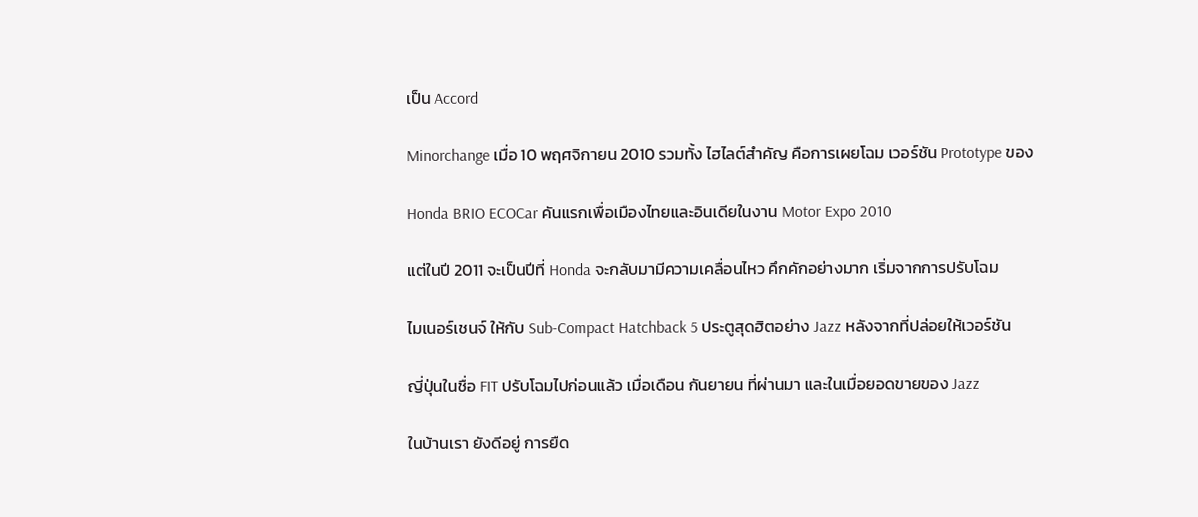เป็น Accord

Minorchange เมื่อ 10 พฤศจิกายน 2010 รวมทั้ง ไฮไลต์สำคัญ คือการเผยโฉม เวอร์ชัน Prototype ของ

Honda BRIO ECOCar คันแรกเพื่อเมืองไทยและอินเดียในงาน Motor Expo 2010

แต่ในปี 2011 จะเป็นปีที่ Honda จะกลับมามีความเคลื่อนไหว คึกคักอย่างมาก เริ่มจากการปรับโฉม

ไมเนอร์เชนจ์ ให้กับ Sub-Compact Hatchback 5 ประตูสุดฮิตอย่าง Jazz หลังจากที่ปล่อยให้เวอร์ชัน

ญี่ปุ่นในชื่อ FIT ปรับโฉมไปก่อนแล้ว เมื่อเดือน กันยายน ที่ผ่านมา และในเมื่อยอดขายของ Jazz

ในบ้านเรา ยังดีอยู่ การยืด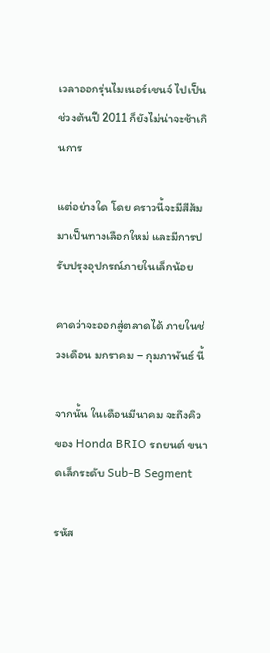เวลาออกรุ่นไมเนอร์เชนจ์ ไปเป็นช่วงต้นปี 2011 ก็ยังไม่น่าจะช้าเกินการ

แต่อย่างใด โดย คราวนี้จะมีสีส้ม มาเป็นทางเลือกใหม่ และมีการปรับปรุงอุปกรณ์ภายในเล็กน้อย

คาดว่าจะออกสู่ตลาดได้ ภายในช่วงเดือน มกราคม – กุมภาพันธ์ นี้

จากนั้น ในเดือนมีนาคม จะถึงคิวของ Honda BRIO รถยนต์ ขนาดเล็กระดับ Sub-B Segment

รหัส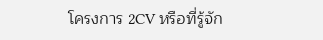โครงการ 2CV หรือที่รู้จัก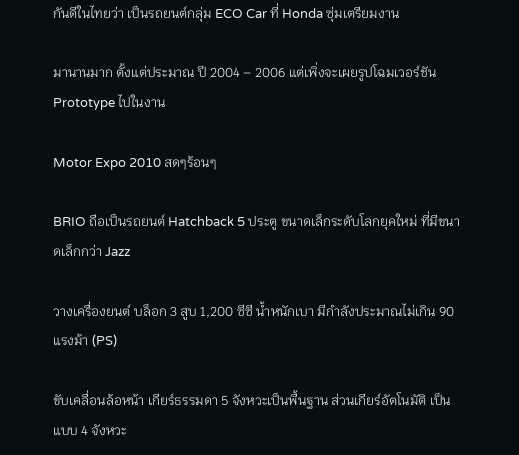กันดีในไทยว่า เป็นรถยนต์กลุ่ม ECO Car ที่ Honda ซุ่มเตรียมงาน

มานานมาก ตั้งแต่ประมาณ ปี 2004 – 2006 แต่เพิ่งจะเผยรูปโฉมเวอร์ชัน Prototype ไปในงาน

Motor Expo 2010 สดๆร้อนๆ

BRIO ถือเป็นรถยนต์ Hatchback 5 ประตู ขนาดเล็กระดับโลกยุคใหม่ ที่มีขนาดเล็กกว่า Jazz

วางเครื่องยนต์ บล็อก 3 สูบ 1,200 ซีซี น้ำหนักเบา มีกำลังประมาณไม่เกิน 90 แรงม้า (PS)

ขับเคลื่อนล้อหน้า เกียร์ธรรมดา 5 จังหวะเป็นพื้นฐาน ส่วนเกียร์อัตโนมัติ เป็นแบบ 4 จังหวะ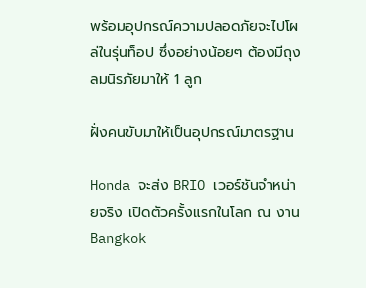พร้อมอุปกรณ์ความปลอดภัยจะไปโผล่ในรุ่นท็อป ซึ่งอย่างน้อยๆ ต้องมีถุงลมนิรภัยมาให้ 1 ลูก

ฝั่งคนขับมาให้เป็นอุปกรณ์มาตรฐาน

Honda จะส่ง BRIO เวอร์ชันจำหน่ายจริง เปิดตัวครั้งแรกในโลก ณ งาน Bangkok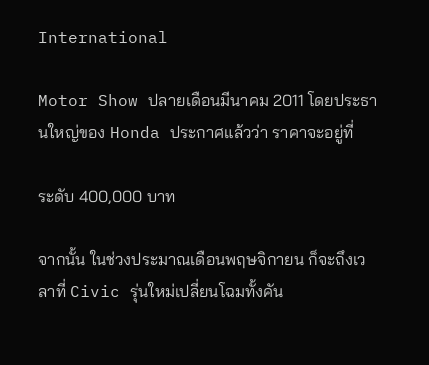International

Motor Show ปลายเดือนมีนาคม 2011 โดยประธานใหญ่ของ Honda ประกาศแล้วว่า ราคาจะอยู่ที่

ระดับ 400,000 บาท

จากนั้น ในช่วงประมาณเดือนพฤษจิกายน ก็จะถึงเวลาที่ Civic รุ่นใหม่เปลี่ยนโฉมทั้งคัน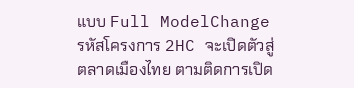แบบ Full ModelChange รหัสโครงการ 2HC จะเปิดตัวสู่ตลาดเมืองไทย ตามติดการเปิด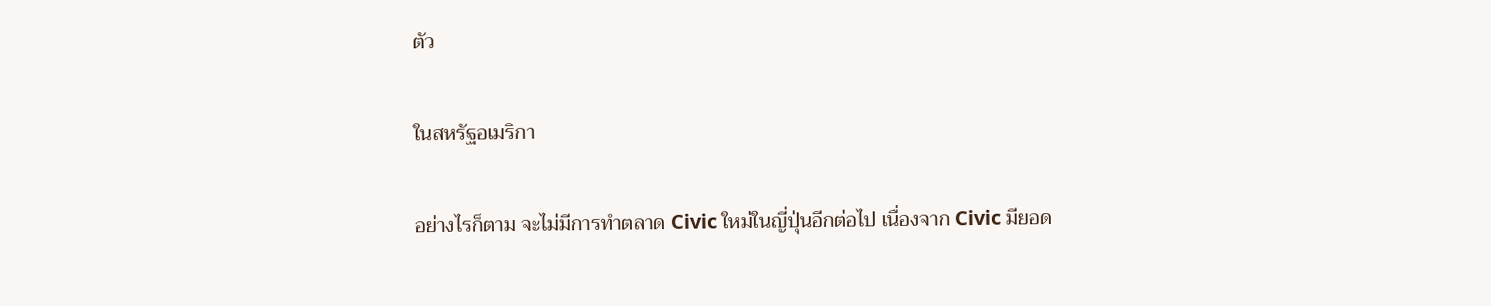ตัว

ในสหรัฐอเมริกา

อย่างไรก็ตาม จะไม่มีการทำตลาด Civic ใหม่ในญี่ปุ่นอีกต่อไป เนื่องจาก Civic มียอด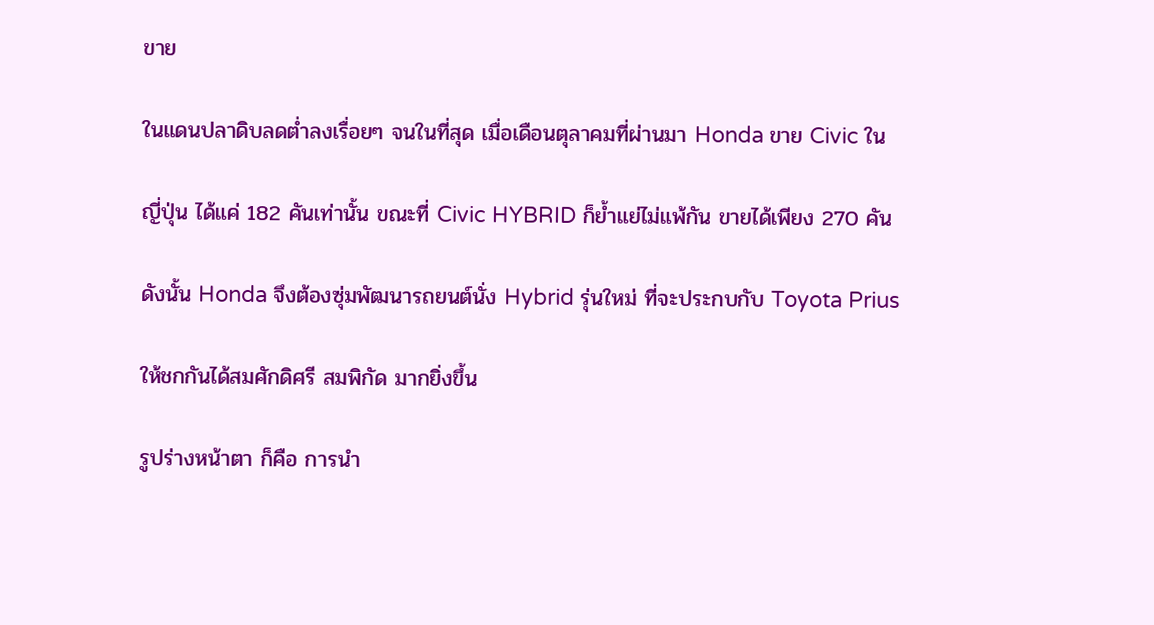ขาย

ในแดนปลาดิบลดต่ำลงเรื่อยๆ จนในที่สุด เมื่อเดือนตุลาคมที่ผ่านมา Honda ขาย Civic ใน

ญี่ปุ่น ได้แค่ 182 คันเท่านั้น ขณะที่ Civic HYBRID ก็ย้ำแย่ไม่แพ้กัน ขายได้เพียง 270 คัน

ดังนั้น Honda จึงต้องซุ่มพัฒนารถยนต์นั่ง Hybrid รุ่นใหม่ ที่จะประกบกับ Toyota Prius

ให้ชกกันได้สมศักดิศรี สมพิกัด มากยิ่งขึ้น

รูปร่างหน้าตา ก็คือ การนำ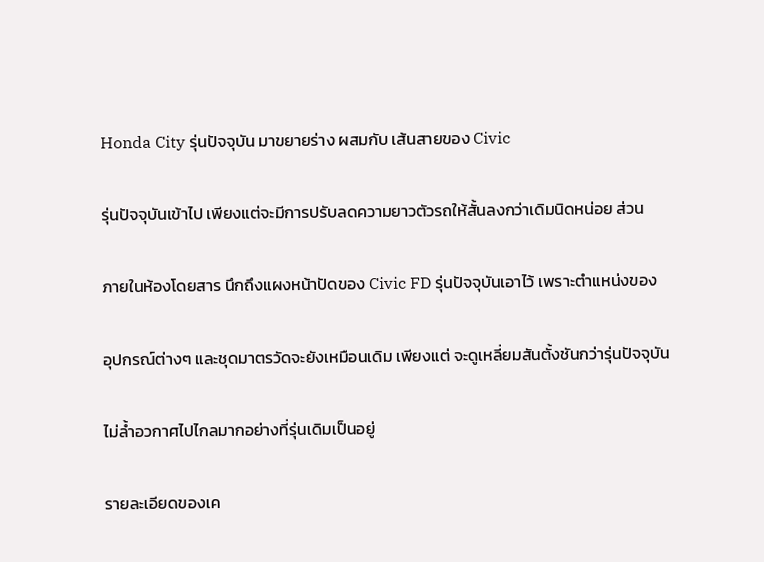Honda City รุ่นปัจจุบัน มาขยายร่าง ผสมกับ เส้นสายของ Civic

รุ่นปัจจุบันเข้าไป เพียงแต่จะมีการปรับลดความยาวตัวรถให้สั้นลงกว่าเดิมนิดหน่อย ส่วน

ภายในห้องโดยสาร นึกถึงแผงหน้าปัดของ Civic FD รุ่นปัจจุบันเอาไว้ เพราะตำแหน่งของ

อุปกรณ์ต่างๆ และชุดมาตรวัดจะยังเหมือนเดิม เพียงแต่ จะดูเหลี่ยมสันตั้งชันกว่ารุ่นปัจจุบัน

ไม่ล้ำอวกาศไปไกลมากอย่างที่รุ่นเดิมเป็นอยู่

รายละเอียดของเค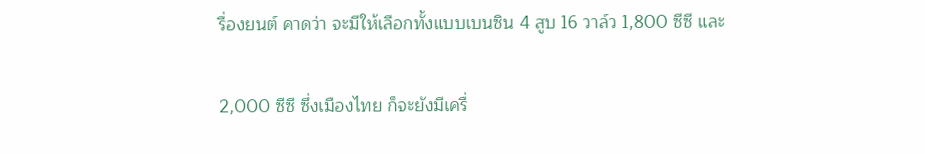รื่องยนต์ คาดว่า จะมีให้เลือกทั้งแบบเบนซิน 4 สูบ 16 วาล์ว 1,800 ซีซี และ

2,000 ซีซี ซึ่งเมืองไทย ก็จะยังมีเครื่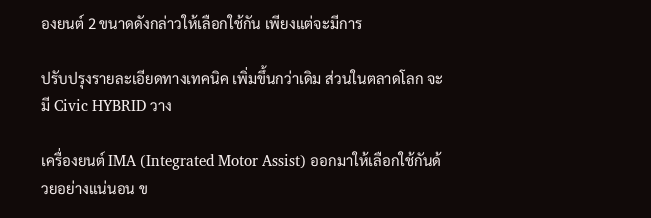องยนต์ 2 ขนาดดังกล่าวให้เลือกใช้กัน เพียงแต่จะมีการ

ปรับปรุงรายละเอียดทางเทคนิค เพิ่มขึ้นกว่าเดิม ส่วนในตลาดโลก จะมี Civic HYBRID วาง

เครื่องยนต์ IMA (Integrated Motor Assist) ออกมาให้เลือกใช้กันด้วยอย่างแน่นอน ข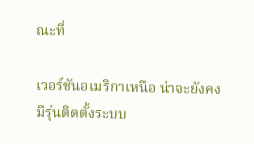ณะที่

เวอร์ชันอเมริกาเหนือ น่าจะยังคงมีรุ่นติดตั้งระบบ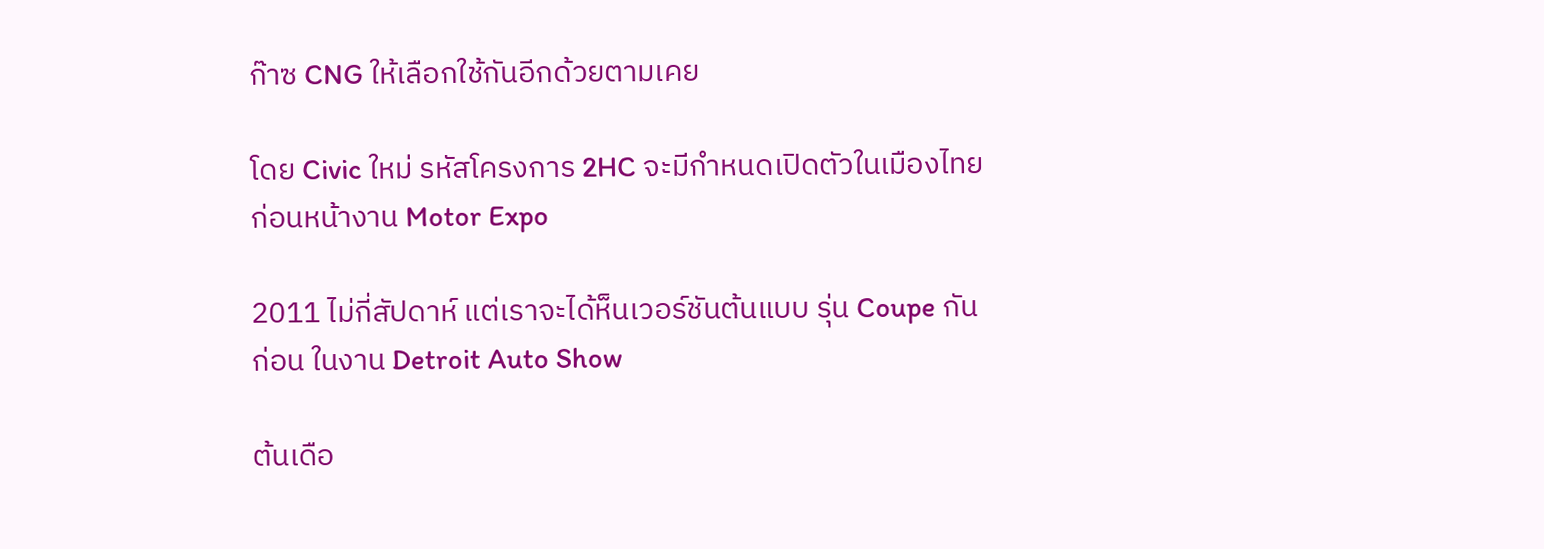ก๊าซ CNG ให้เลือกใช้กันอีกด้วยตามเคย

โดย Civic ใหม่ รหัสโครงการ 2HC จะมีกำหนดเปิดตัวในเมืองไทย ก่อนหน้างาน Motor Expo

2011 ไม่กี่สัปดาห์ แต่เราจะได้ห็นเวอร์ชันต้นแบบ รุ่น Coupe กันก่อน ในงาน Detroit Auto Show

ต้นเดือ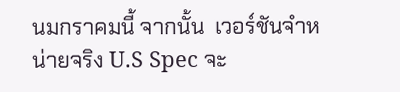นมกราคมนี้ จากนั้น  เวอร์ชันจำหน่ายจริง U.S Spec จะ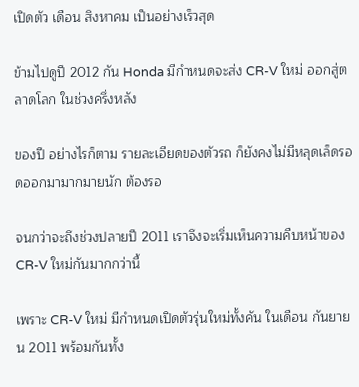เปิดตัว เดือน สิงหาคม เป็นอย่างเร็วสุด

ข้ามไปดูปี 2012 กัน Honda มีกำหนดจะส่ง CR-V ใหม่ ออกสู่ตลาดโลก ในช่วงครึ่งหลัง

ของปี อย่างไรก็ตาม รายละเอียดของตัวรถ ก็ยังคงไม่มีหลุดเล็ดรอดออกมามากมายนัก ต้องรอ

จนกว่าจะถึงช่วงปลายปี 2011 เราจึงจะเริ่มเห็นความคืบหน้าของ CR-V ใหม่กันมากกว่านี้

เพราะ CR-V ใหม่ มีกำหนดเปิดตัวรุ่นใหม่ทั้งคัน ในเดือน กันยายน 2011 พร้อมกันทั้ง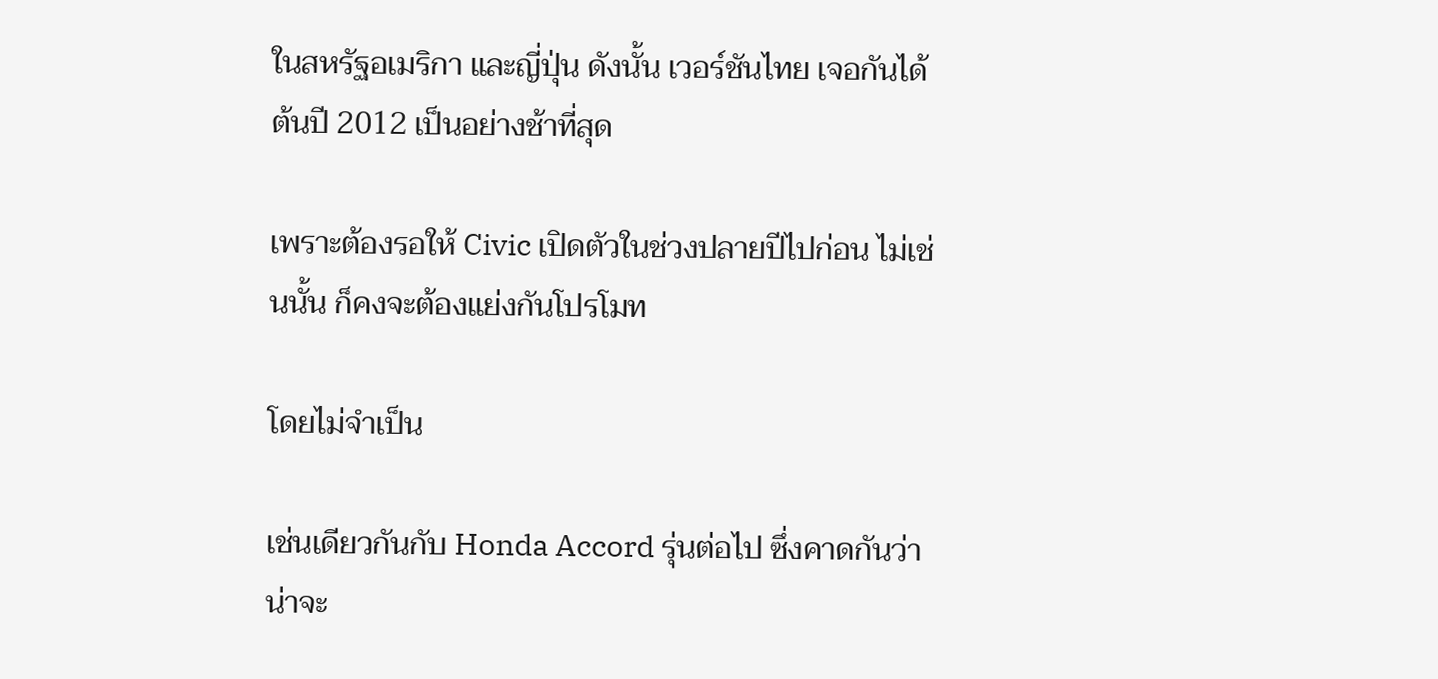ในสหรัฐอเมริกา และญี่ปุ่น ดังนั้น เวอร์ชันไทย เจอกันได้ ต้นปี 2012 เป็นอย่างช้าที่สุด

เพราะต้องรอให้ Civic เปิดตัวในช่วงปลายปีไปก่อน ไม่เช่นนั้น ก็คงจะต้องแย่งกันโปรโมท

โดยไม่จำเป็น

เช่นเดียวกันกับ Honda Accord รุ่นต่อไป ซึ่งคาดกันว่า น่าจะ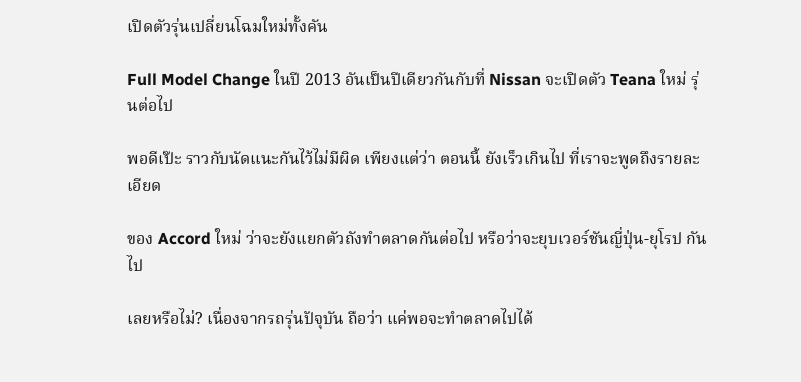เปิดตัวรุ่นเปลี่ยนโฉมใหม่ทั้งคัน

Full Model Change ในปี 2013 อันเป็นปีเดียวกันกับที่ Nissan จะเปิดตัว Teana ใหม่ รุ่นต่อไป

พอดีเป๊ะ ราวกับนัดแนะกันไว้ไม่มีผิด เพียงแต่ว่า ตอนนี้ ยังเร็วเกินไป ที่เราจะพูดถึงรายละเอียด

ของ Accord ใหม่ ว่าจะยังแยกตัวถังทำตลาดกันต่อไป หรือว่าจะยุบเวอร์ชันญี่ปุ่น-ยุโรป กันไป

เลยหรือไม่? เนื่องจากรถรุ่นปัจุบัน ถือว่า แค่พอจะทำตลาดไปได้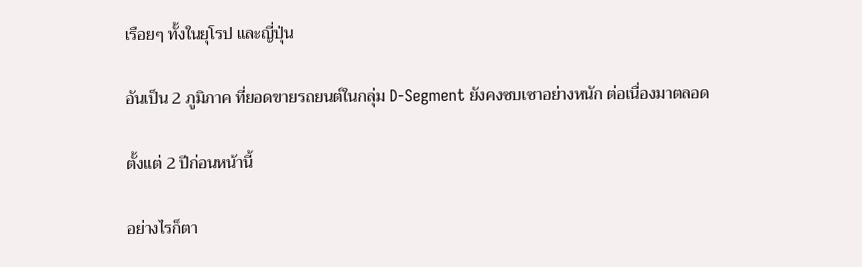เรือยๆ ทั้งในยุโรป และญี่ปุ่น

อันเป็น 2 ภูมิภาค ที่ยอดขายรถยนต์ในกลุ่ม D-Segment ยังคงซบเซาอย่างหนัก ต่อเนื่องมาตลอด

ตั้งแต่ 2 ปีก่อนหน้านี้

อย่างไรก็ตา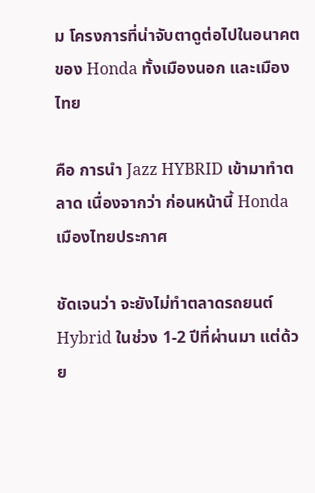ม โครงการที่น่าจับตาดูต่อไปในอนาคตของ Honda ทั้งเมืองนอก และเมืองไทย

คือ การนำ Jazz HYBRID เข้ามาทำตลาด เนื่องจากว่า ก่อนหน้านี้ Honda เมืองไทยประกาศ

ชัดเจนว่า จะยังไม่ทำตลาดรถยนต์ Hybrid ในช่วง 1-2 ปีที่ผ่านมา แต่ด้วย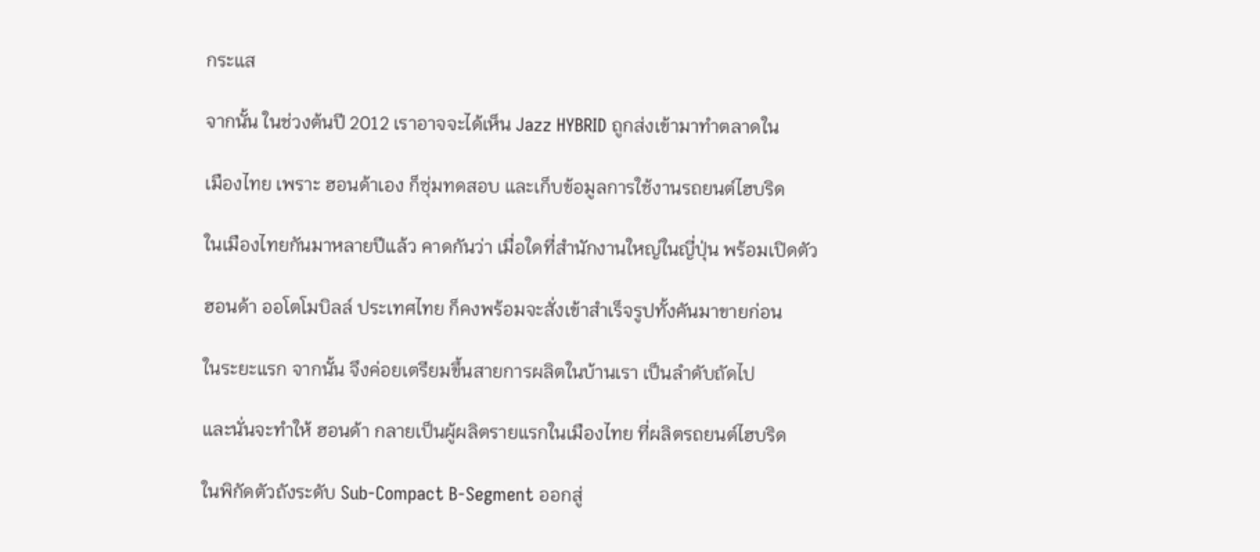กระแส

จากนั้น ในช่วงต้นปี 2012 เราอาจจะได้เห็น Jazz HYBRID ถูกส่งเข้ามาทำตลาดใน

เมืองไทย เพราะ ฮอนด้าเอง ก็ซุ่มทดสอบ และเก็บข้อมูลการใช้งานรถยนต์ไฮบริด

ในเมืองไทยกันมาหลายปีแล้ว คาดกันว่า เมื่อใดที่สำนักงานใหญ่ในญี่ปุ่น พร้อมเปิดตัว

ฮอนด้า ออโตโมบิลล์ ประเทศไทย ก็คงพร้อมจะสั่งเข้าสำเร็จรูปทั้งคันมาขายก่อน

ในระยะแรก จากนั้น จึงค่อยเตรียมขึ้นสายการผลิตในบ้านเรา เป็นลำดับถัดไป

และนั่นจะทำให้ ฮอนด้า กลายเป็นผู้ผลิตรายแรกในเมืองไทย ที่ผลิตรถยนต์ไฮบริด

ในพิกัดตัวถังระดับ Sub-Compact B-Segment ออกสู่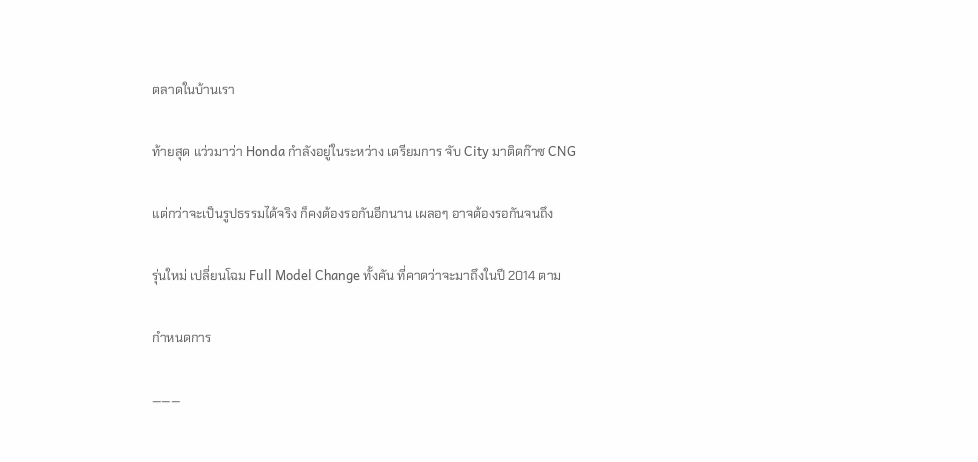ตลาดในบ้านเรา

ท้ายสุด แว่วมาว่า Honda กำลังอยู่ในระหว่าง เตรียมการ จับ City มาติดก๊าซ CNG

แต่กว่าจะเป็นรูปธรรมได้จริง ก็คงต้องรอกันอีกนาน เผลอๆ อาจต้องรอกันจนถึง

รุ่นใหม่ เปลี่ยนโฉม Full Model Change ทั้งคัน ที่คาดว่าจะมาถึงในปี 2014 ตาม

กำหนดการ

———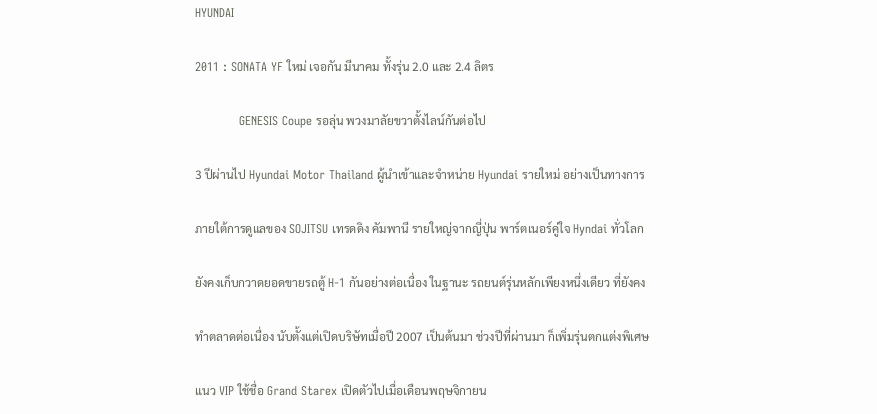HYUNDAI

2011 : SONATA YF ใหม่ เจอกัน มีนาคม ทั้งรุ่น 2.0 และ 2.4 ลิตร

           GENESIS Coupe รอลุ่น พวงมาลัยขวาตั้งไลน์กันต่อไป

3 ปีผ่านไป Hyundai Motor Thailand ผู้นำเข้าและจำหน่าย Hyundai รายใหม่ อย่างเป็นทางการ

ภายใต้การดูแลของ SOJITSU เทรดดิง คัมพานี รายใหญ่จากญี่ปุ่น พาร์ตเนอร์คู่ใจ Hyndai ทั่วโลก

ยังคงเก็บกวาดยอดขายรถตู้ H-1 กันอย่างต่อเนื่อง ในฐานะ รถยนต์รุ่นหลักเพียงหนึ่งเดียว ที่ยังคง

ทำตลาดต่อเนื่อง นับตั้งแต่เปิดบริษัทเมื่อปี 2007 เป็นต้นมา ช่วงปีที่ผ่านมา ก็เพิ่มรุ่นตกแต่งพิเศษ

แนว VIP ใช้ชื่อ Grand Starex เปิดตัวไปเมื่อเดือนพฤษจิกายน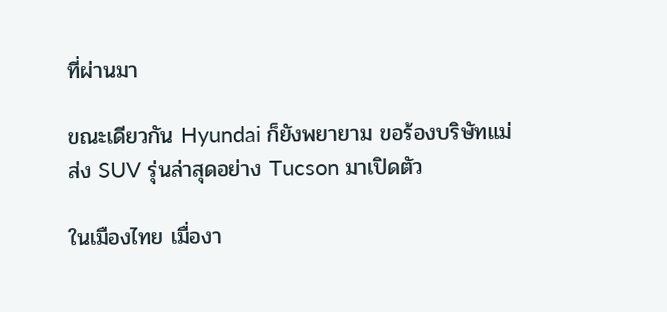ที่ผ่านมา

ขณะเดียวกัน Hyundai ก็ยังพยายาม ขอร้องบริษัทแม่ ส่ง SUV รุ่นล่าสุดอย่าง Tucson มาเปิดตัว

ในเมืองไทย เมื่องา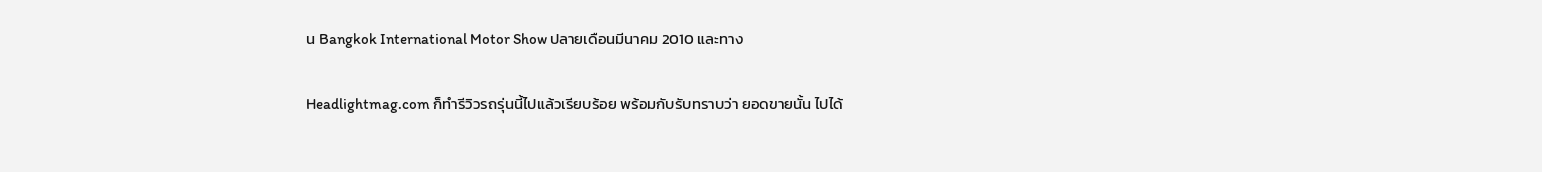น Bangkok International Motor Show ปลายเดือนมีนาคม 2010 และทาง

Headlightmag.com ก็ทำรีวิวรถรุ่นนี้ไปแล้วเรียบร้อย พร้อมกับรับทราบว่า ยอดขายนั้น ไปได้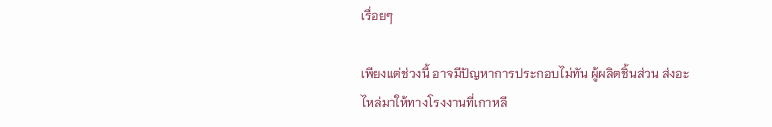เรื่อยๆ

เพียงแต่ช่วงนี้ อาจมีปัญหาการประกอบไม่ทัน ผู้ผลิตชิ้นส่วน ส่งอะไหล่มาให้ทางโรงงานที่เกาหลี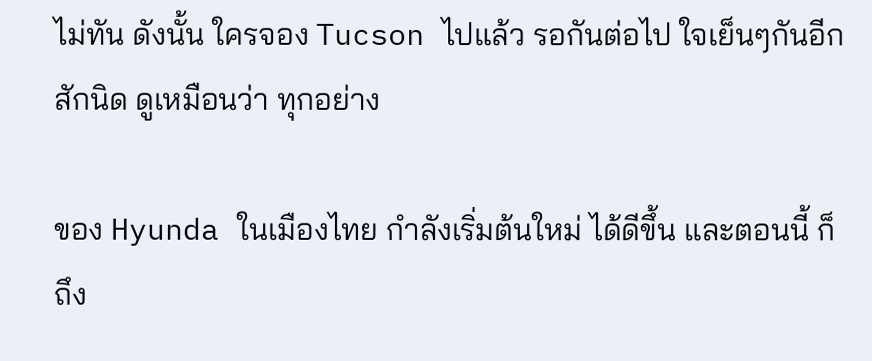ไม่ทัน ดังนั้น ใครจอง Tucson ไปแล้ว รอกันต่อไป ใจเย็นๆกันอีกสักนิด ดูเหมือนว่า ทุกอย่าง

ของ Hyunda ในเมืองไทย กำลังเริ่มต้นใหม่ ได้ดีขึ้น และตอนนี้ ก็ถึง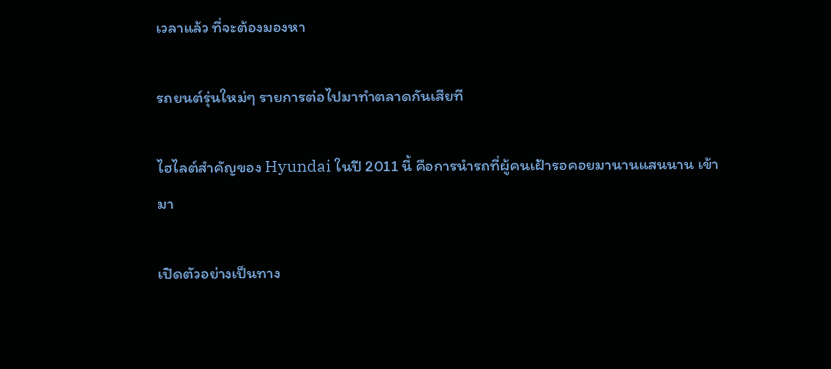เวลาแล้ว ที่จะต้องมองหา

รถยนต์รุ่นใหม่ๆ รายการต่อไปมาทำตลาดกันเสียที

ไฮไลต์สำคัญของ Hyundai ในปี 2011 นี้ คือการนำรถที่ผู้คนเฝ้ารอคอยมานานแสนนาน เข้ามา

เปิดตัวอย่างเป็นทาง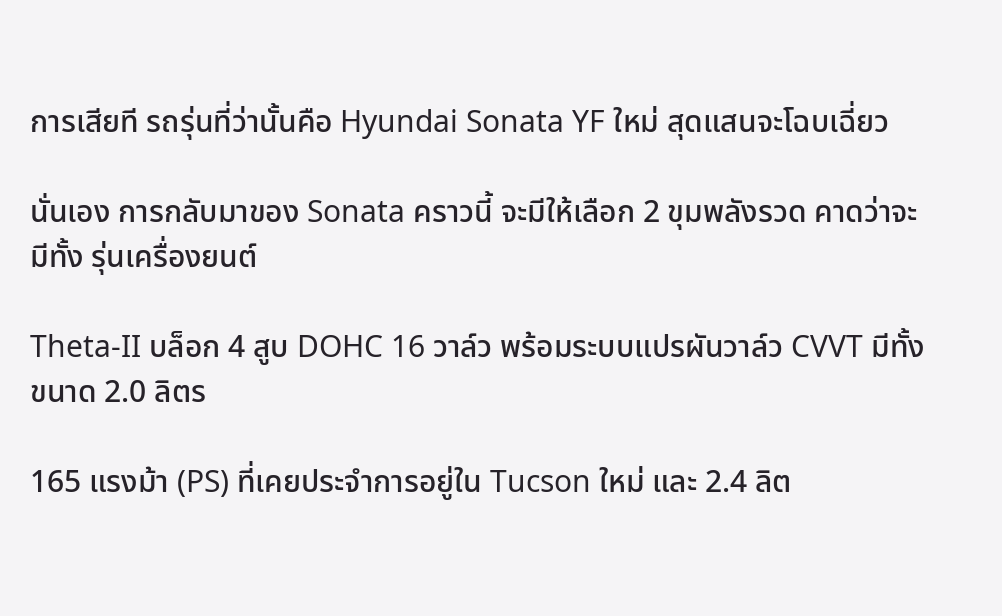การเสียที รถรุ่นที่ว่านั้นคือ Hyundai Sonata YF ใหม่ สุดแสนจะโฉบเฉี่ยว

นั่นเอง การกลับมาของ Sonata คราวนี้ จะมีให้เลือก 2 ขุมพลังรวด คาดว่าจะมีทั้ง รุ่นเครื่องยนต์

Theta-II บล็อก 4 สูบ DOHC 16 วาล์ว พร้อมระบบแปรผันวาล์ว CVVT มีทั้งขนาด 2.0 ลิตร

165 แรงม้า (PS) ที่เคยประจำการอยู่ใน Tucson ใหม่ และ 2.4 ลิต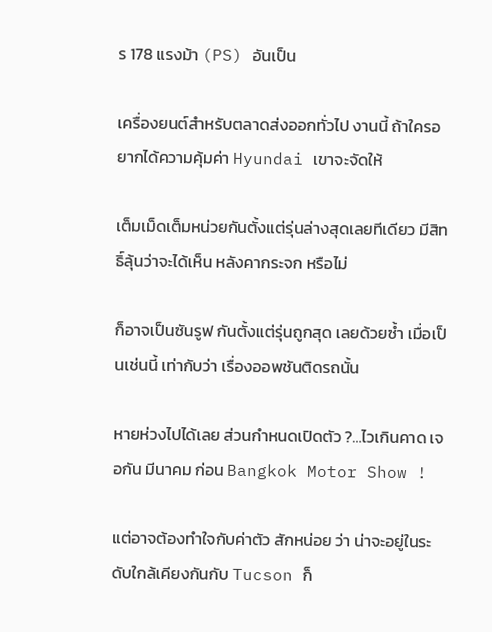ร 178 แรงม้า (PS) อันเป็น

เครื่องยนต์สำหรับตลาดส่งออกทั่วไป งานนี้ ถ้าใครอยากได้ความคุ้มค่า Hyundai เขาจะจัดให้

เต็มเม็ดเต็มหน่วยกันตั้งแต่รุ่นล่างสุดเลยทีเดียว มีสิทธิ์ลุ้นว่าจะได้เห็น หลังคากระจก หรือไม่

ก็อาจเป็นซันรูฟ กันตั้งแต่รุ่นถูกสุด เลยด้วยซ้ำ เมื่อเป็นเช่นนี้ เท่ากับว่า เรื่องออพชันติดรถนั้น

หายห่วงไปได้เลย ส่วนกำหนดเปิดตัว ?…ไวเกินคาด เจอกัน มีนาคม ก่อน Bangkok Motor Show !

แต่อาจต้องทำใจกับค่าตัว สักหน่อย ว่า น่าจะอยู่ในระดับใกล้เคียงกันกับ Tucson ก็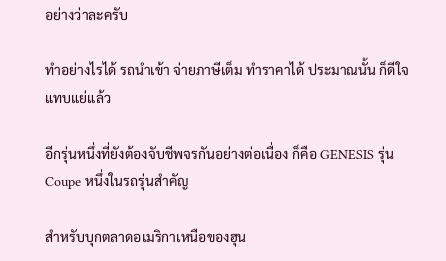อย่างว่าละครับ

ทำอย่างไรได้ รถนำเข้า จ่ายภาษีเต็ม ทำราคาได้ ประมาณนั้น ก็ดีใจแทบแย่แล้ว

อีกรุ่นหนึ่งที่ยังต้องจับชีพจรกันอย่างต่อเนื่อง ก็คือ GENESIS รุ่น Coupe หนึ่งในรถรุ่นสำคัญ

สำหรับบุกตลาดอเมริกาเหนือของฮุน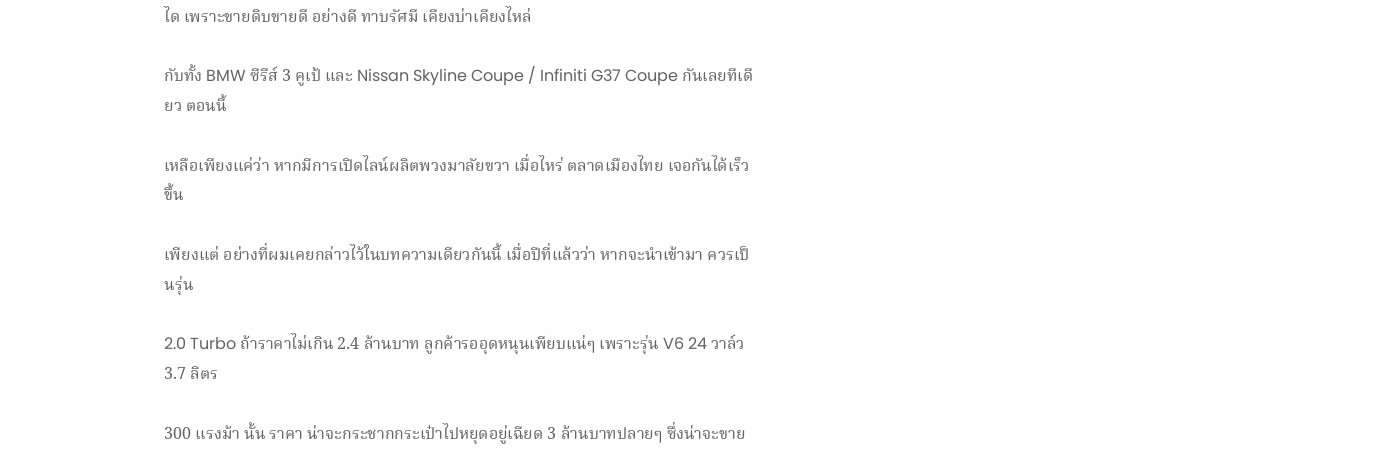ได เพราะขายดิบขายดี อย่างดี ทาบรัศมี เคียงบ่าเคียงไหล่

กับทั้ง BMW ซีรีส์ 3 คูเป้ และ Nissan Skyline Coupe / Infiniti G37 Coupe กันเลยทีเดียว ตอนนี้

เหลือเพียงแค่ว่า หากมีการเปิดไลน์ผลิตพวงมาลัยขวา เมื่อไหร่ ตลาดเมืองไทย เจอกันได้เร็วขึ้น

เพียงแต่ อย่างที่ผมเคยกล่าวไว้ในบทความเดียวกันนี้ เมื่อปีที่แล้วว่า หากจะนำเข้ามา ควรเป็นรุ่น

2.0 Turbo ถ้าราคาไม่เกิน 2.4 ล้านบาท ลูกค้ารออุดหนุนเพียบแน่ๆ เพราะรุ่น V6 24 วาล์ว 3.7 ลิตร

300 แรงม้า นั้น ราคา น่าจะกระชากกระเป๋าไปหยุดอยู่เฉียด 3 ล้านบาทปลายๆ ซึ่งน่าจะขาย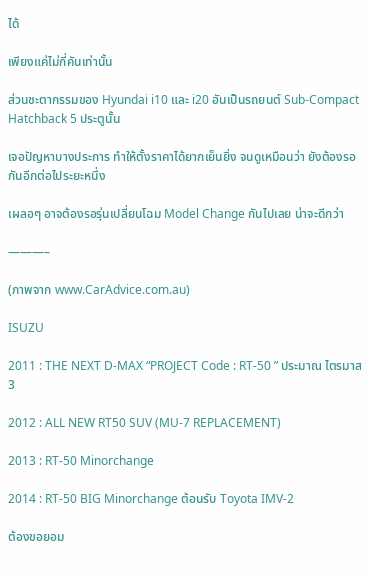ได้

เพียงแค่ไม่กี่คันเท่านั้น

ส่วนชะตากรรมของ Hyundai i10 และ i20 อันเป็นรถยนต์ Sub-Compact Hatchback 5 ประตูนั้น

เจอปัญหาบางประการ ทำให้ตั้งราคาได้ยากเย็นยิ่ง จนดูเหมือนว่า ยังต้องรอกันอีกต่อไประยะหนึ่ง

เผลอๆ อาจต้องรอรุ่นเปลี่ยนโฉม Model Change กันไปเลย น่าจะดีกว่า

———–

(ภาพจาก www.CarAdvice.com.au)

ISUZU

2011 : THE NEXT D-MAX “PROJECT Code : RT-50 ” ประมาณ ไตรมาส 3

2012 : ALL NEW RT50 SUV (MU-7 REPLACEMENT)

2013 : RT-50 Minorchange

2014 : RT-50 BIG Minorchange ต้อนรับ Toyota IMV-2

ต้องขอยอม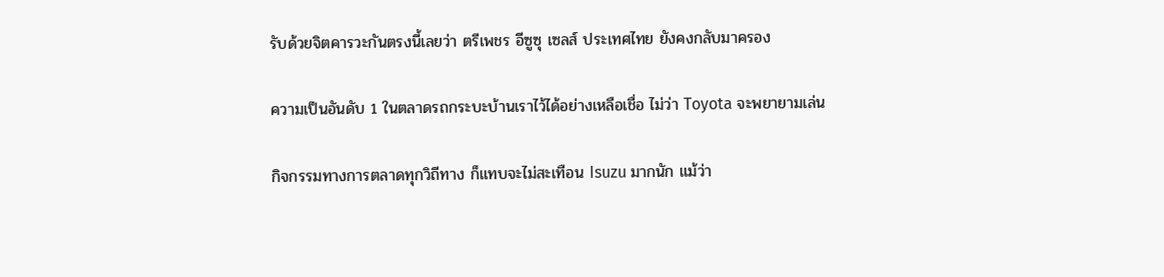รับด้วยจิตคารวะกันตรงนี้เลยว่า ตรีเพชร อีซูซุ เซลส์ ประเทศไทย ยังคงกลับมาครอง

ความเป็นอันดับ 1 ในตลาดรถกระบะบ้านเราไว้ได้อย่างเหลือเชื่อ ไม่ว่า Toyota จะพยายามเล่น

กิจกรรมทางการตลาดทุกวิถีทาง ก็แทบจะไม่สะเทือน Isuzu มากนัก แม้ว่า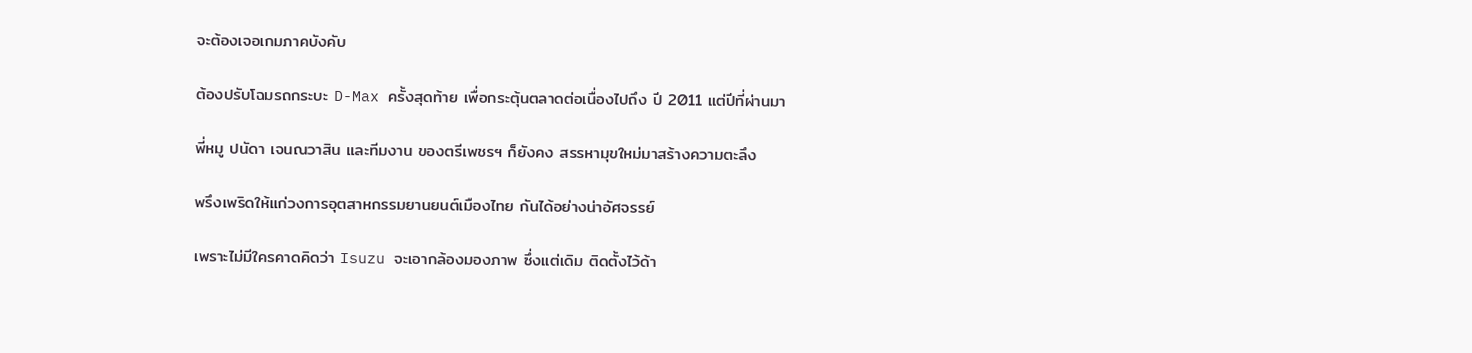จะต้องเจอเกมภาคบังคับ

ต้องปรับโฉมรถกระบะ D-Max ครั้งสุดท้าย เพื่อกระตุ้นตลาดต่อเนื่องไปถึง ปี 2011 แต่ปีที่ผ่านมา

พี่หมู ปนัดา เจนณวาสิน และทีมงาน ของตรีเพชรฯ ก็ยังคง สรรหามุขใหม่มาสร้างความตะลึง

พรึงเพริดให้แก่วงการอุตสาหกรรมยานยนต์เมืองไทย กันได้อย่างน่าอัศจรรย์

เพราะไม่มีใครคาดคิดว่า Isuzu จะเอากล้องมองภาพ ซึ่งแต่เดิม ติดตั้งไว้ด้า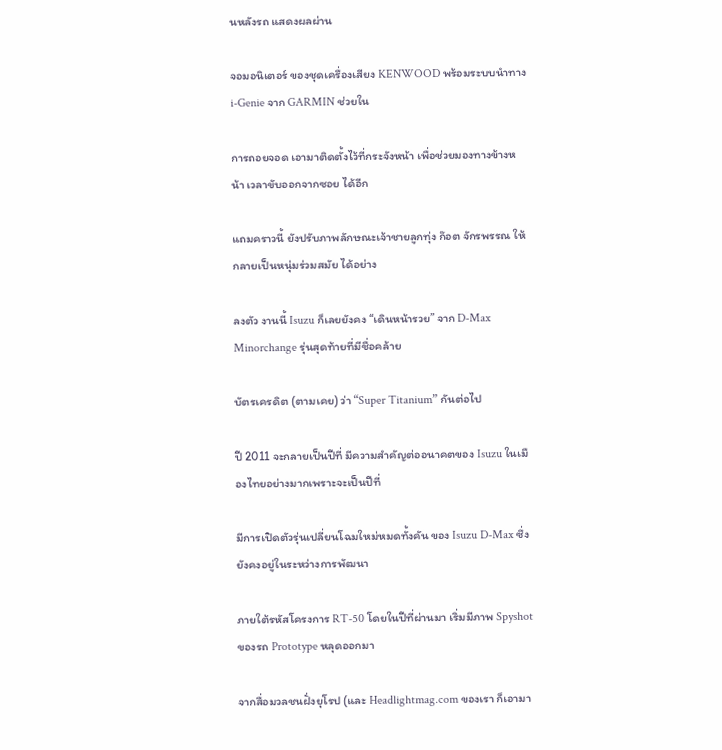นหลังรถ แสดงผลผ่าน

จอมอนิเตอร์ ของชุดเครื่องเสียง KENWOOD พร้อมระบบนำทางi-Genie จาก GARMIN ช่วยใน

การถอยจอด เอามาติดตั้งไว้ที่กระจังหน้า เพื่อช่วยมองทางข้างหน้า เวลาขับออกจากซอย ได้อีก

แถมคราวนี้ ยังปรับภาพลักษณะเจ้าชายลูกทุ่ง ก๊อต จักรพรรณ ให้กลายเป็นหนุ่มร่วมสมัย ได้อย่าง

ลงตัว งานนี้ Isuzu ก็เลยยังคง “เดินหน้ารวย” จาก D-Max Minorchange รุ่นสุดท้ายที่มีชื่อคล้าย

บัตรเครดิต (ตามเคย) ว่า “Super Titanium” กันต่อไป

ปี 2011 จะกลายเป็นปีที่ มีความสำคัญต่ออนาคตของ Isuzu ในเมืองไทยอย่างมากเพราะจะเป็นปีที่

มีการเปิดตัวรุ่นเปลี่ยนโฉมใหม่หมดทั้งคัน ของ Isuzu D-Max ซึ่ง ยังคงอยู่ในระหว่างการพัฒนา

ภายใต้รหัสโครงการ RT-50 โดยในปีที่ผ่านมา เริ่มมีภาพ Spyshot ของรถ Prototype หลุดออกมา

จากสื่อมวลชนฝั่งยุโรป (และ Headlightmag.com ของเรา ก็เอามา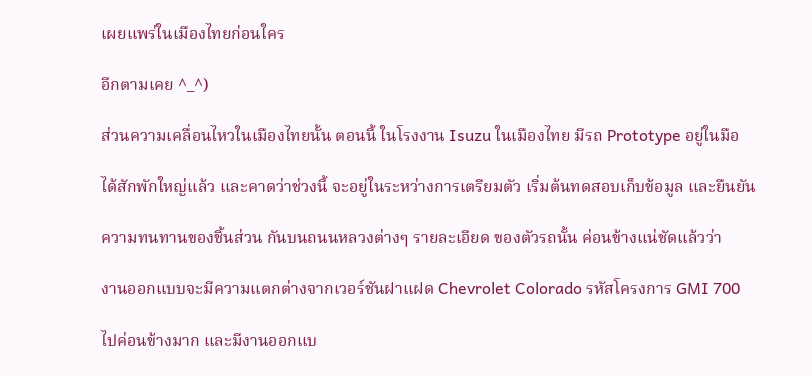เผยแพร่ในเมืองไทยก่อนใคร

อีกตามเคย ^_^)

ส่วนความเคลื่อนไหวในเมืองไทยนั้น ตอนนี้ ในโรงงาน Isuzu ในเมืองไทย มีรถ Prototype อยู่ในมือ

ได้สักพักใหญ่แล้ว และคาดว่าช่วงนี้ จะอยู่ในระหว่างการเตรียมตัว เริ่มต้นทดสอบเก็บข้อมูล และยืนยัน

ความทนทานของชิ้นส่วน กันบนถนนหลวงต่างๆ รายละเอียด ของตัวรถนั้น ค่อนข้างแน่ชัดแล้วว่า

งานออกแบบจะมีความแตกต่างจากเวอร์ชันฝาแฝด Chevrolet Colorado รหัสโครงการ GMI 700

ไปค่อนข้างมาก และมีงานออกแบ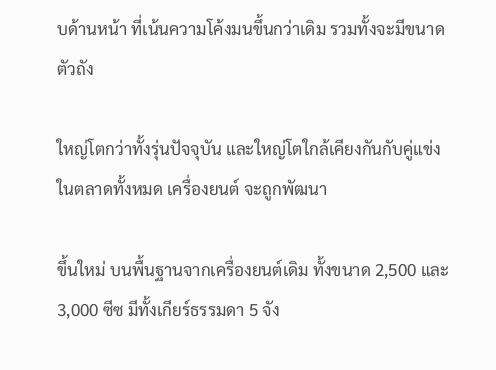บด้านหน้า ที่เน้นความโค้งมนขึ้นกว่าเดิม รวมทั้งจะมีขนาดตัวถัง

ใหญ่โตกว่าทั้งรุ่นปัจจุบัน และใหญ่โตใกล้เคียงกันกับคู่แข่งในตลาดทั้งหมด เครื่องยนต์ จะถูกพัฒนา

ขึ้นใหม่ บนพื้นฐานจากเครื่องยนต์เดิม ทั้งขนาด 2,500 และ 3,000 ซีซ มีทั้งเกียร์ธรรมดา 5 จัง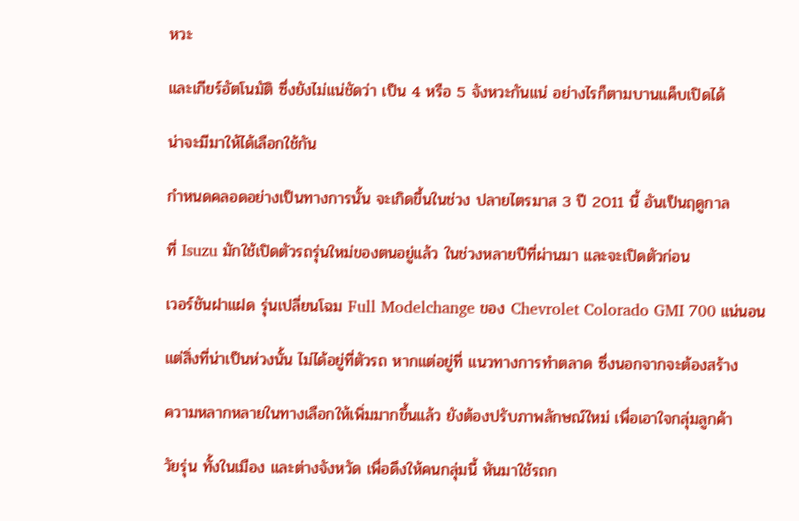หวะ

และเกียร์อัตโนมัติ ซึ่งยังไม่แน่ชัดว่า เป็น 4 หรือ 5 จังหวะกันแน่ อย่างไรก็ตามบานแค็บเปิดได้

น่าจะมีมาให้ได้เลือกใช้กัน

กำหนดคลอดอย่างเป็นทางการนั้น จะเกิดขึ้นในช่วง ปลายไตรมาส 3 ปี 2011 นี้ อันเป็นฤดูกาล

ที่ Isuzu มักใช้เปิดตัวรถรุ่นใหม่ของตนอยู่แล้ว ในช่วงหลายปีที่ผ่านมา และจะเปิดตัวก่อน

เวอร์ชันฝาแฝด รุ่นเปลี่ยนโฉม Full Modelchange ของ Chevrolet Colorado GMI 700 แน่นอน

แต่สิ่งที่น่าเป็นห่วงนั้น ไม่ได้อยู่ที่ตัวรถ หากแต่อยู่ที่ แนวทางการทำตลาด ซึ่งนอกจากจะต้องสร้าง

ความหลากหลายในทางเลือกให้เพิ่มมากขึ้นแล้ว ยังต้องปรับภาพลักษณ์ใหม่ เพื่อเอาใจกลุ่มลูกค้า

วัยรุ่น ทั้งในเมือง และต่างจังหวัด เพื่อดึงให้คนกลุ่มนี้ หันมาใช้รถก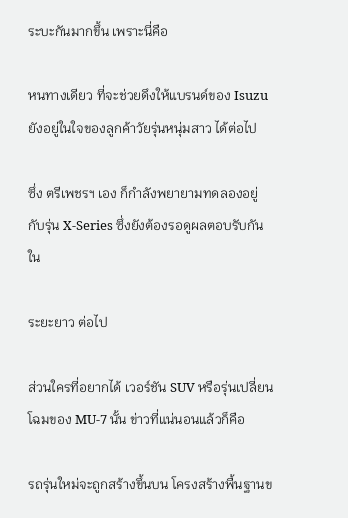ระบะกันมากขึ้น เพราะนี่คือ

หนทางเดียว ที่จะช่วยดึงให้แบรนด์ของ Isuzu ยังอยู่ในใจของลูกค้าวัยรุ่นหนุ่มสาว ได้ต่อไป

ซึ่ง ตรีเพชรฯ เอง ก็กำลังพยายามทดลองอยู่ กับรุ่น X-Series ซึ่งยังต้องรอดูผลตอบรับกันใน

ระยะยาว ต่อไป

ส่วนใครที่อยากได้ เวอร์ชัน SUV หรือรุ่นเปลี่ยนโฉมของ MU-7 นั้น ข่าวที่แน่นอนแล้วก็คือ

รถรุ่นใหม่จะถูกสร้างขึ้นบน โครงสร้างพื้นฐานข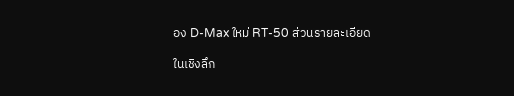อง D-Max ใหม่ RT-50 ส่วนรายละเอียด

ในเชิงลึก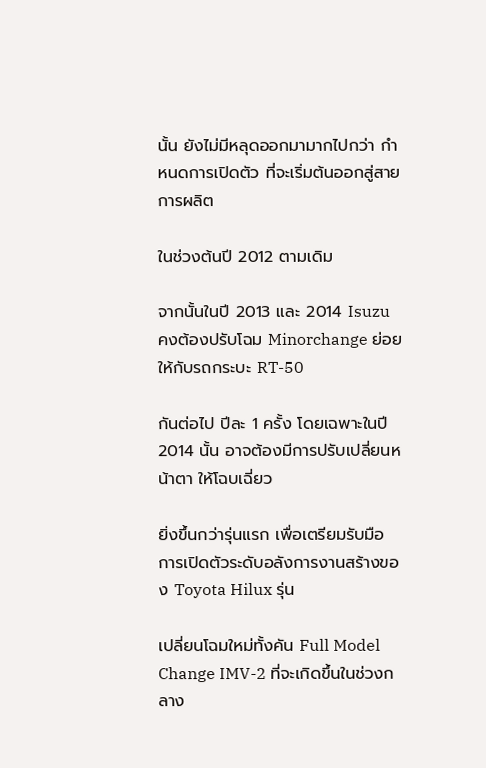นั้น ยังไม่มีหลุดออกมามากไปกว่า กำหนดการเปิดตัว ที่จะเริ่มต้นออกสู่สายการผลิต

ในช่วงต้นปี 2012 ตามเดิม

จากนั้นในปี 2013 และ 2014 Isuzu คงต้องปรับโฉม Minorchange ย่อย ให้กับรถกระบะ RT-50

กันต่อไป ปีละ 1 ครั้ง โดยเฉพาะในปี 2014 นั้น อาจต้องมีการปรับเปลี่ยนหน้าตา ให้โฉบเฉี่ยว

ยิ่งขึ้นกว่ารุ่นแรก เพื่อเตรียมรับมือ การเปิดตัวระดับอลังการงานสร้างของ Toyota Hilux รุ่น

เปลี่ยนโฉมใหม่ทั้งคัน Full Model Change IMV-2 ที่จะเกิดขึ้นในช่วงกลาง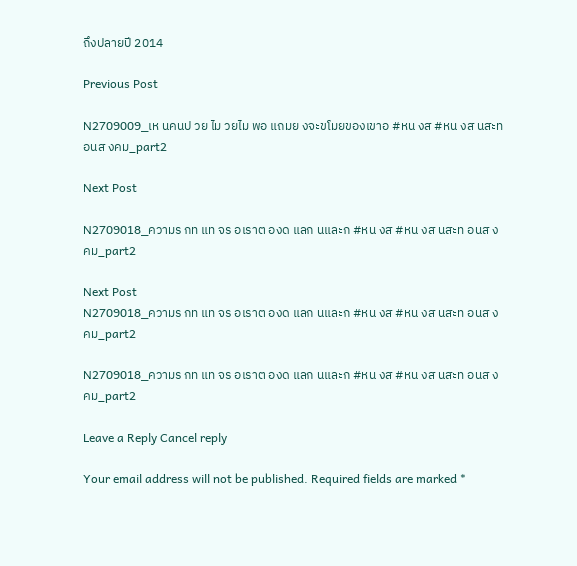ถึงปลายปี 2014

Previous Post

N2709009_เห นคนป วย ไม วยไม พอ แถมย งจะขโมยของเขาอ #หน งส #หน งส นสะท อนส งคม_part2

Next Post

N2709018_ความร กท แท จร อเราต องด แลก นและก #หน งส #หน งส นสะท อนส งคม_part2

Next Post
N2709018_ความร กท แท จร อเราต องด แลก นและก #หน งส #หน งส นสะท อนส งคม_part2

N2709018_ความร กท แท จร อเราต องด แลก นและก #หน งส #หน งส นสะท อนส งคม_part2

Leave a Reply Cancel reply

Your email address will not be published. Required fields are marked *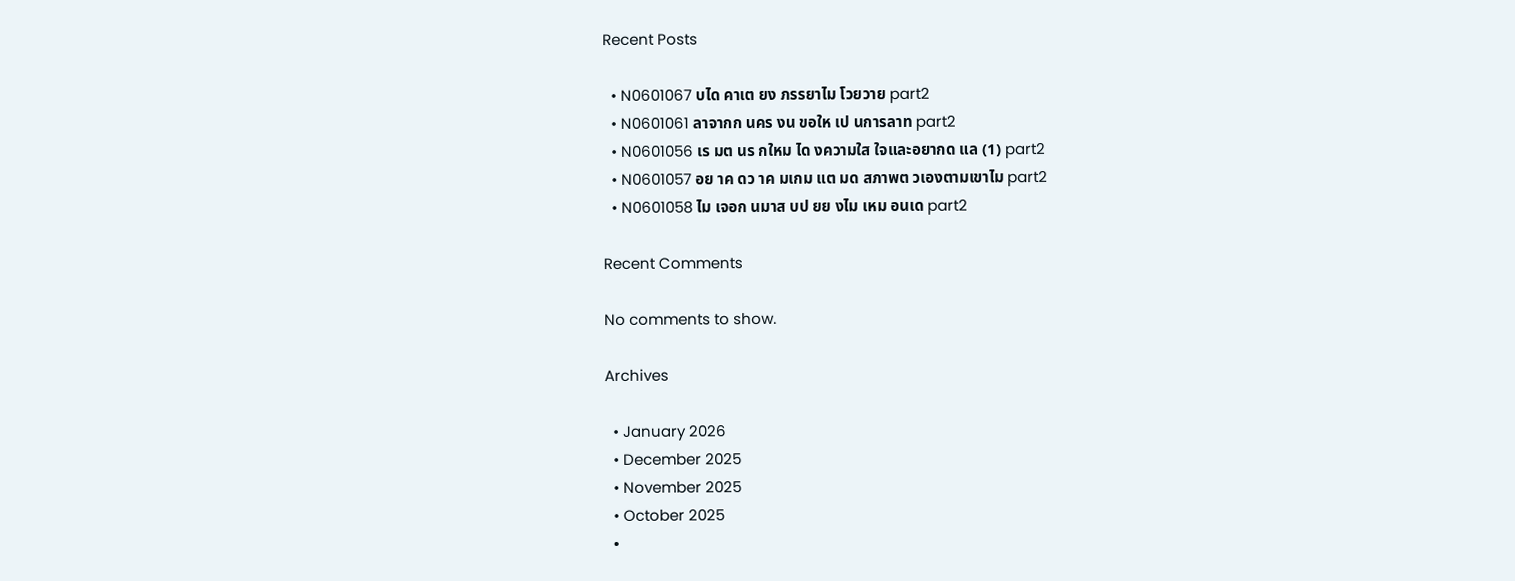Recent Posts

  • N0601067 บได คาเต ยง ภรรยาไม โวยวาย part2
  • N0601061 ลาจากก นคร งน ขอให เป นการลาท part2
  • N0601056 เร มต นร กใหม ได งความใส ใจและอยากด แล (1) part2
  • N0601057 อย าค ดว าค มเกม แต มด สภาพต วเองตามเขาไม part2
  • N0601058 ไม เจอก นมาส บป ยย งไม เหม อนเด part2

Recent Comments

No comments to show.

Archives

  • January 2026
  • December 2025
  • November 2025
  • October 2025
  •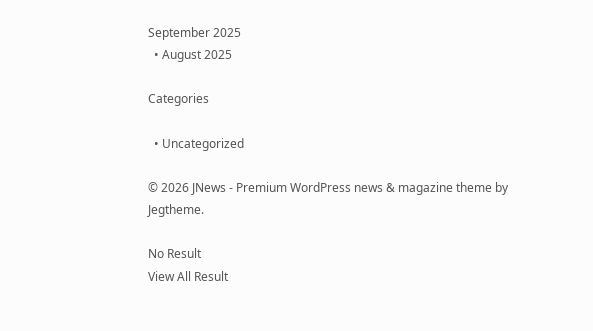September 2025
  • August 2025

Categories

  • Uncategorized

© 2026 JNews - Premium WordPress news & magazine theme by Jegtheme.

No Result
View All Result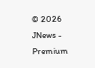© 2026 JNews - Premium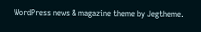WordPress news & magazine theme by Jegtheme.